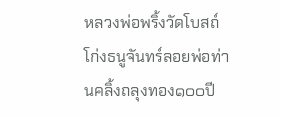หลวงพ่อพริ้งวัดโบสถ์โก่งธนูจันทร์ลอยพ่อท่านคลิ้งถลุงทอง๑๐๐ปี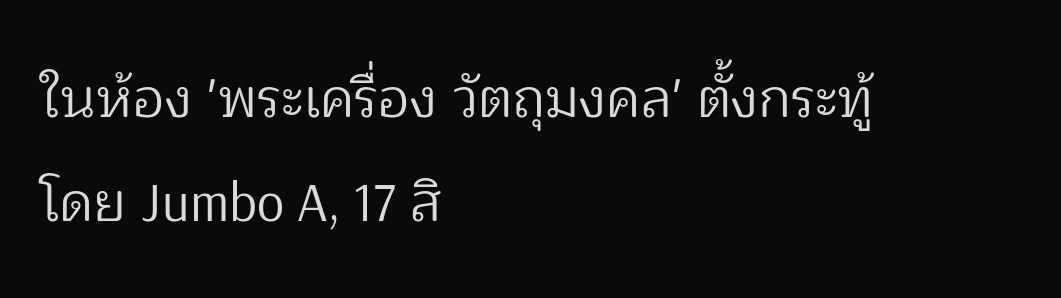ในห้อง 'พระเครื่อง วัตถุมงคล' ตั้งกระทู้โดย Jumbo A, 17 สิ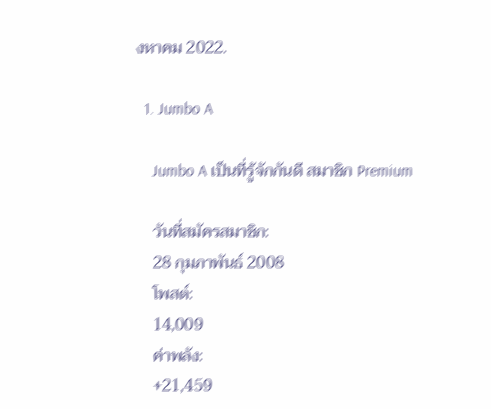งหาคม 2022.

  1. Jumbo A

    Jumbo A เป็นที่รู้จักกันดี สมาชิก Premium

    วันที่สมัครสมาชิก:
    28 กุมภาพันธ์ 2008
    โพสต์:
    14,009
    ค่าพลัง:
    +21,459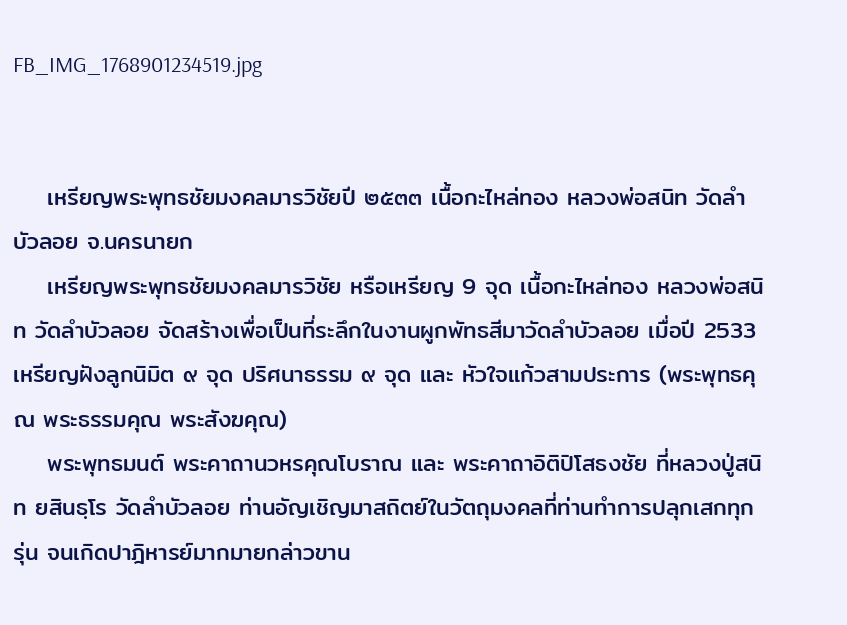FB_IMG_1768901234519.jpg


    เหรียญพระพุทธชัยมงคลมารวิชัยปี ๒๕๓๓ เนื้อกะไหล่ทอง หลวงพ่อสนิท วัดลำบัวลอย จ.นครนายก
    เหรียญพระพุทธชัยมงคลมารวิชัย หรือเหรียญ 9 จุด เนื้อกะไหล่ทอง หลวงพ่อสนิท วัดลำบัวลอย จัดสร้างเพื่อเป็นที่ระลึกในงานผูกพัทธสีมาวัดลำบัวลอย เมื่อปี 2533 เหรียญฝังลูกนิมิต ๙ จุด ปริศนาธรรม ๙ จุด และ หัวใจแก้วสามประการ (พระพุทธคุณ พระธรรมคุณ พระสังฆคุณ)
    พระพุทธมนต์ พระคาถานวหรคุณโบราณ และ พระคาถาอิติปิโสธงชัย ที่หลวงปู่สนิท ยสินธฺโร วัดลำบัวลอย ท่านอัญเชิญมาสถิตย์ในวัตถุมงคลที่ท่านทำการปลุกเสกทุกรุ่น จนเกิดปาฎิหารย์มากมายกล่าวขาน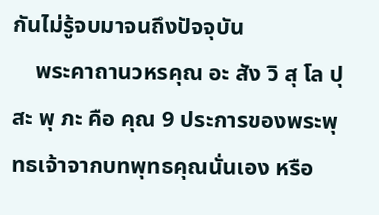กันไม่รู้จบมาจนถึงปัจจุบัน
    พระคาถานวหรคุณ อะ สัง วิ สุ โล ปุ สะ พุ ภะ คือ คุณ 9 ประการของพระพุทธเจ้าจากบทพุทธคุณนั่นเอง หรือ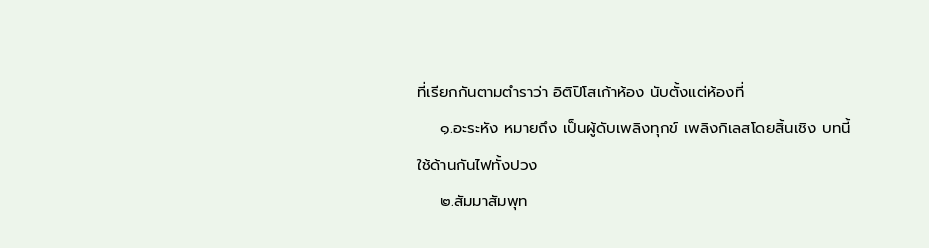ที่เรียกกันตามตำราว่า อิติปิโสเก้าห้อง นับตั้งแต่ห้องที่
    ๑.อะระหัง หมายถึง เป็นผู้ดับเพลิงทุกข์ เพลิงกิเลสโดยสิ้นเชิง บทนี้ใช้ด้านกันไฟทั้งปวง
    ๒.สัมมาสัมพุท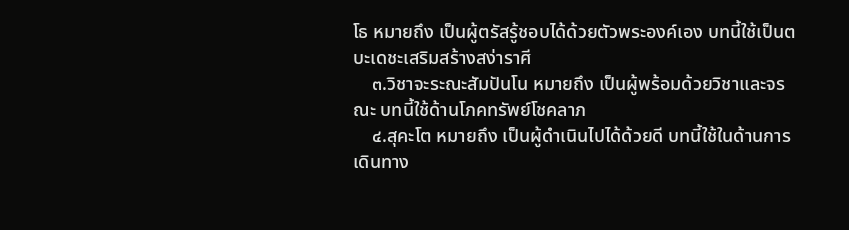โธ หมายถึง เป็นผู้ตรัสรู้ชอบได้ด้วยตัวพระองค์เอง บทนี้ใช้เป็นตบะเดชะเสริมสร้างสง่าราศี
    ๓.วิชาจะระณะสัมปันโน หมายถึง เป็นผู้พร้อมด้วยวิชาและจรณะ บทนี้ใช้ด้านโภคทรัพย์โชคลาภ
    ๔.สุคะโต หมายถึง เป็นผู้ดำเนินไปได้ด้วยดี บทนี้ใช้ในด้านการเดินทาง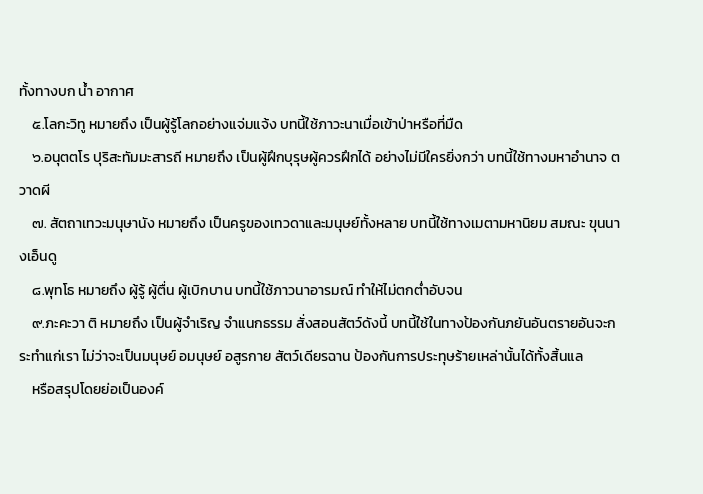ทั้งทางบก น้ำ อากาศ
    ๕.โลกะวิทู หมายถึง เป็นผู้รู้โลกอย่างแจ่มแจ้ง บทนี้ใช้ภาวะนาเมื่อเข้าป่าหรือที่มืด
    ๖.อนุตตโร ปุริสะทัมมะสารถี หมายถึง เป็นผู้ฝึกบุรุษผู้ควรฝึกได้ อย่างไม่มีใครยิ่งกว่า บทนี้ใช้ทางมหาอำนาจ ตวาดผี
    ๗. สัตถาเทวะมนุษานัง หมายถึง เป็นครูของเทวดาและมนุษย์ทั้งหลาย บทนี้ใช้ทางเมตามหานิยม สมณะ ขุนนางเอ็นดู
    ๘.พุทโธ หมายถึง ผู้รู้ ผู้ตื่น ผู้เบิกบาน บทนี้ใช้ภาวนาอารมณ์ ทำให้ไม่ตกต่ำอับจน
    ๙.ภะคะวา ติ หมายถึง เป็นผู้จำเริญ จำแนกธรรม สั่งสอนสัตว์ดังนี้ บทนี้ใช้ในทางป้องกันภยันอันตรายอันจะกระทำแก่เรา ไม่ว่าจะเป็นมนุษย์ อมนุษย์ อสูรกาย สัตว์เดียรฉาน ป้องกันการประทุษร้ายเหล่านั้นได้ทั้งสิ้นแล
    หรือสรุปโดยย่อเป็นองค์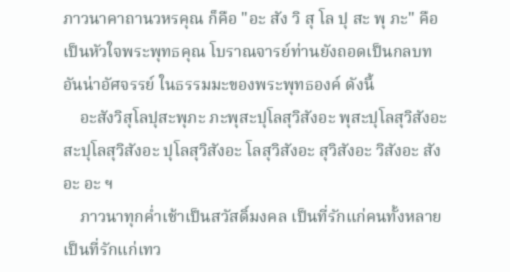ภาวนาคาถานวหรคุณ ก็คือ "อะ สัง วิ สุ โล ปุ สะ พุ ภะ" คือเป็นหัวใจพระพุทธคุณ โบราณจารย์ท่านยังถอดเป็นกลบทอันน่าอัศจรรย์ ในธรรมมะของพระพุทธองค์ ดังนี้
    อะสังวิสุโลปุสะพุภะ ภะพุสะปุโลสุวิสังอะ พุสะปุโลสุวิสังอะ สะปุโลสุวิสังอะ ปุโลสุวิสังอะ โลสุวิสังอะ สุวิสังอะ วิสังอะ สังอะ อะ ฯ
    ภาวนาทุกค่ำเช้าเป็นสวัสดิ์มงคล เป็นที่รักแก่คนทั้งหลาย เป็นที่รักแก่เทว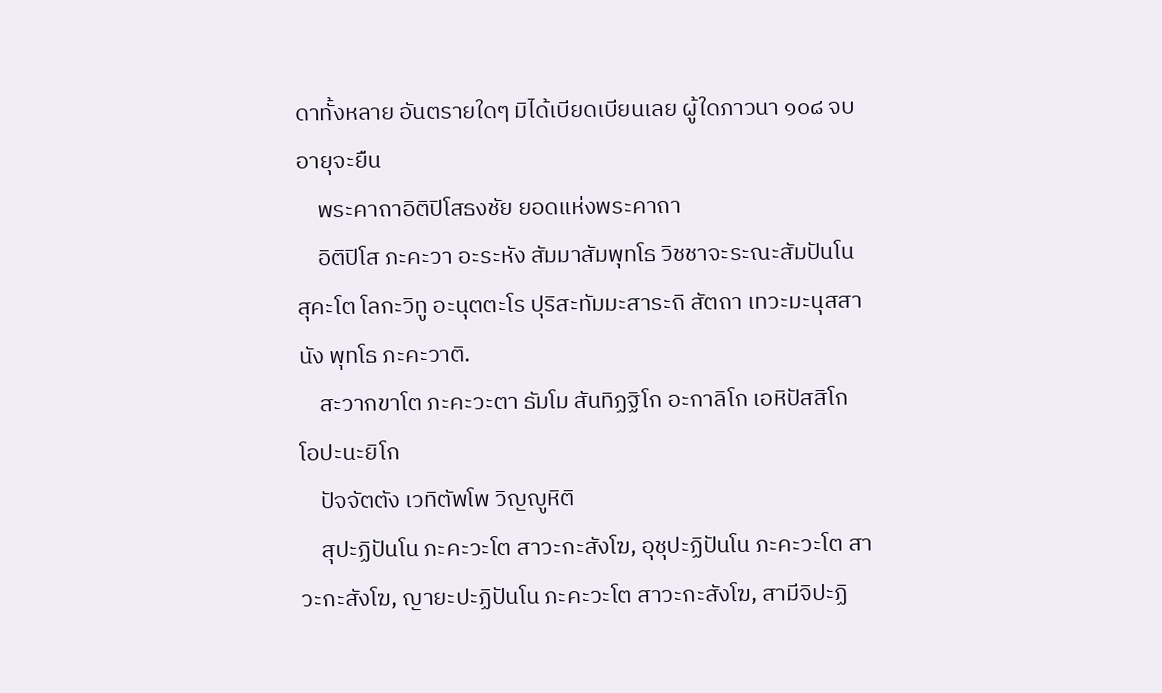ดาทั้งหลาย อันตรายใดๆ มิได้เบียดเบียนเลย ผู้ใดภาวนา ๑๐๘ จบ อายุจะยืน
    พระคาถาอิติปิโสธงชัย ยอดแห่งพระคาถา
    อิติปิโส ภะคะวา อะระหัง สัมมาสัมพุทโธ วิชชาจะระณะสัมปันโน สุคะโต โลกะวิทู อะนุตตะโร ปุริสะทัมมะสาระถิ สัตถา เทวะมะนุสสานัง พุทโธ ภะคะวาติ.
    สะวากขาโต ภะคะวะตา ธัมโม สันทิฏฐิโก อะกาลิโก เอหิปัสสิโก โอปะนะยิโก
    ปัจจัตตัง เวทิตัพโพ วิญญูหิติ
    สุปะฏิปันโน ภะคะวะโต สาวะกะสังโฆ, อุชุปะฏิปันโน ภะคะวะโต สาวะกะสังโฆ, ญายะปะฏิปันโน ภะคะวะโต สาวะกะสังโฆ, สามีจิปะฏิ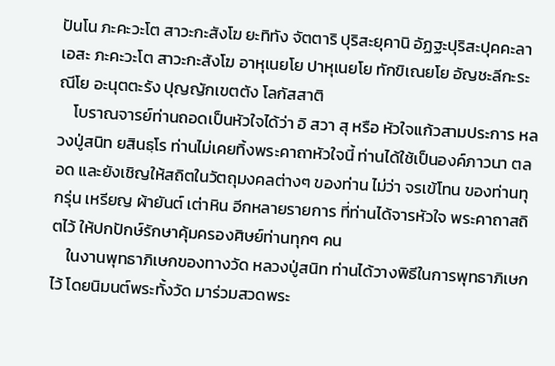ปันโน ภะคะวะโต สาวะกะสังโฆ ยะทิทัง จัตตาริ ปุริสะยุคานิ อัฏฐะปุริสะปุคคะลา เอสะ ภะคะวะโต สาวะกะสังโฆ อาหุเนยโย ปาหุเนยโย ทักขิเณยโย อัญชะลีกะระณีโย อะนุตตะรัง ปุญญักเขตตัง โลกัสสาติ
    โบราณจารย์ท่านถอดเป็นหัวใจได้ว่า อิ สวา สุ หรือ หัวใจแก้วสามประการ หลวงปู่สนิท ยสินธฺโร ท่านไม่เคยทิ้งพระคาถาหัวใจนี้ ท่านได้ใช้เป็นองค์ภาวนา ตลอด และยังเชิญให้สถิตในวัตถุมงคลต่างๆ ของท่าน ไม่ว่า จรเข้โทน ของท่านทุกรุ่น เหรียญ ผ้ายันต์ เต่าหิน อีกหลายรายการ ที่ท่านได้จารหัวใจ พระคาถาสถิตไว้ ให้ปกปักษ์รักษาคุ้มครองศิษย์ท่านทุกๆ คน
    ในงานพุทธาภิเษกของทางวัด หลวงปู่สนิท ท่านได้วางพิธีในการพุทธาภิเษกไว้ โดยนิมนต์พระทั้งวัด มาร่วมสวดพระ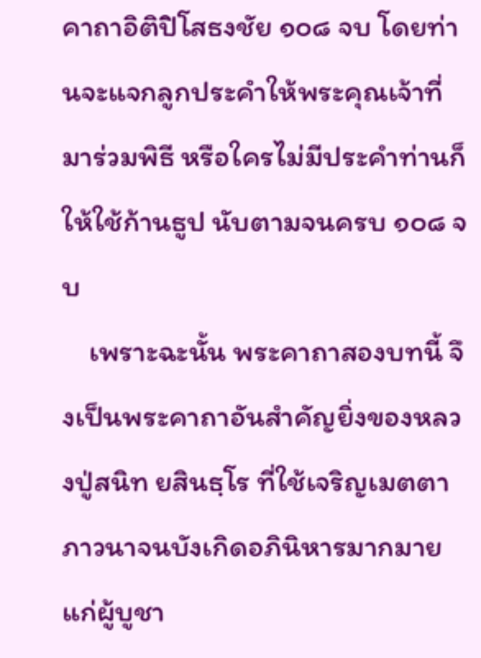คาถาอิติปิโสธงชัย ๑๐๘ จบ โดยท่านจะแจกลูกประคำให้พระคุณเจ้าที่มาร่วมพิธี หรือใครไม่มีประคำท่านก็ให้ใช้ก้านธูป นับตามจนครบ ๑๐๘ จบ
    เพราะฉะนั้น พระคาถาสองบทนี้ จึงเป็นพระคาถาอันสำคัญยิ่งของหลวงปู่สนิท ยสินธฺโร ที่ใช้เจริญเมตตาภาวนาจนบังเกิดอภินิหารมากมาย แก่ผู้บูชา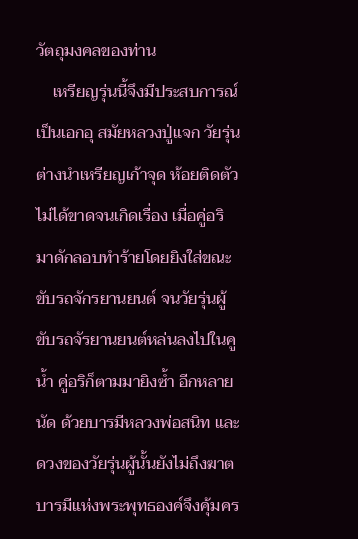วัตถุมงคลของท่าน
    เหรียญรุ่นนี้จึงมีประสบการณ์เป็นเอกอุ สมัยหลวงปู่แจก วัยรุ่นต่างนำเหรียญเก้าจุด ห้อยติดตัวไม่ได้ขาดจนเกิดเรื่อง เมื่อคู่อริมาดักลอบทำร้ายโดยยิงใส่ขณะขับรถจักรยานยนต์ จนวัยรุ่นผู้ขับรถจัรยานยนต์หล่นลงไปในคูน้ำ คู่อริก็ตามมายิงซ้ำ อีกหลายนัด ด้วยบารมีหลวงพ่อสนิท และดวงของวัยรุ่นผู้นั้นยังไม่ถึงฆาต บารมีแห่งพระพุทธองค์จึงคุ้มคร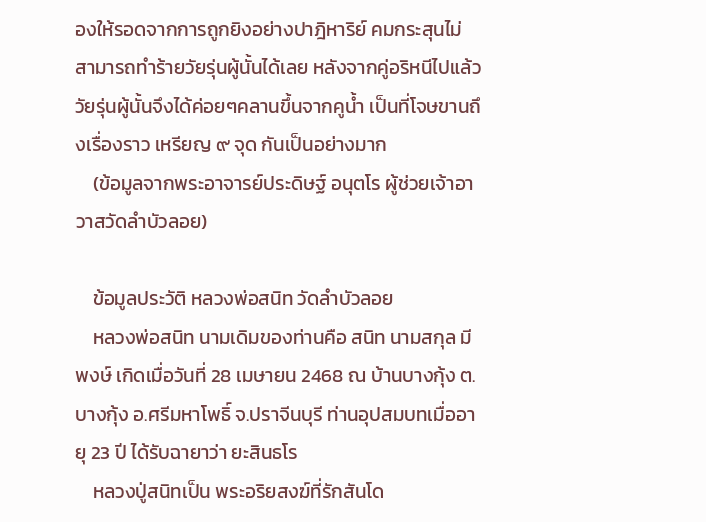องให้รอดจากการถูกยิงอย่างปาฎิหาริย์ คมกระสุนไม่สามารถทำร้ายวัยรุ่นผู้นั้นได้เลย หลังจากคู่อริหนีไปแล้ว วัยรุ่นผู้นั้นจึงได้ค่อยๆคลานขึ้นจากคูน้ำ เป็นที่โจษขานถึงเรื่องราว เหรียญ ๙ จุด กันเป็นอย่างมาก
    (ข้อมูลจากพระอาจารย์ประดิษฐ์ อนุตโร ผู้ช่วยเจ้าอาวาสวัดลำบัวลอย)

    ข้อมูลประวัติ หลวงพ่อสนิท วัดลำบัวลอย
    หลวงพ่อสนิท นามเดิมของท่านคือ สนิท นามสกุล มีพงษ์ เกิดเมื่อวันที่ 28 เมษายน 2468 ณ บ้านบางกุ้ง ต.บางกุ้ง อ.ศรีมหาโพธิ์ จ.ปราจีนบุรี ท่านอุปสมบทเมื่ออายุ 23 ปี ได้รับฉายาว่า ยะสินธโร
    หลวงปู่สนิทเป็น พระอริยสงฆ์ที่รักสันโด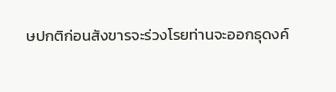ษปกติก่อนสังขารจะร่วงโรยท่านจะออกธุดงค์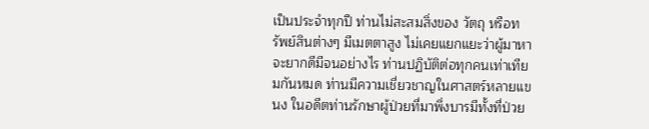เป็นประจำทุกปี ท่านไม่สะสมสิ่งของ วัตถุ หรือทรัพย์สินต่างๆ มีเมตตาสูง ไม่เคยแยกแยะว่าผู้มาหาจะยากดีมีจนอย่างไร ท่านปฏิบัติต่อทุกคนเท่าเทียมกันหมด ท่านมีความเชี่ยวชาญในศาสตร์หลายแขนง ในอดีตท่านรักษาผู้ป่วยที่มาพึ่งบารมีทั้งที่ป่วย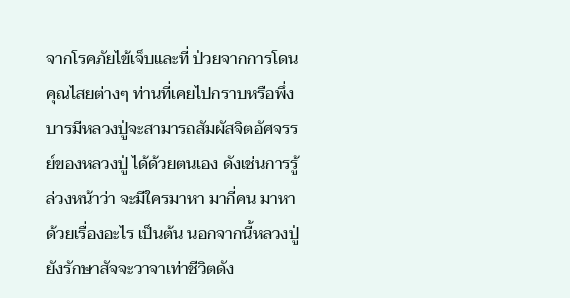จากโรคภัยไข้เจ็บและที่ ป่วยจากการโดนคุณไสยต่างๆ ท่านที่เคยไปกราบหรือพึ่งบารมีหลวงปู่จะสามารถสัมผัสจิตอัศจรรย์ของหลวงปู่ ได้ด้วยตนเอง ดังเช่นการรู้ล่วงหน้าว่า จะมีใครมาหา มากี่คน มาหาด้วยเรื่องอะไร เป็นต้น นอกจากนี้หลวงปู่ยังรักษาสัจจะวาจาเท่าชีวิตดัง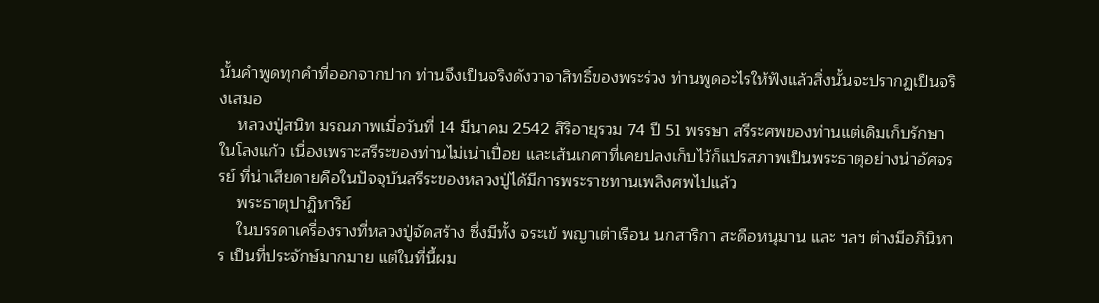นั้นคำพูดทุกคำที่ออกจากปาก ท่านจึงเป็นจริงดังวาจาสิทธิ์ของพระร่วง ท่านพูดอะไรให้ฟังแล้วสิ่งนั้นจะปรากฏเป็นจริงเสมอ
    หลวงปู่สนิท มรณภาพเมื่อวันที่ 14 มีนาคม 2542 สิริอายุรวม 74 ปี 51 พรรษา สรีระศพของท่านแต่เดิมเก็บรักษาในโลงแก้ว เนื่องเพราะสรีระของท่านไม่เน่าเปื่อย และเส้นเกศาที่เคยปลงเก็บไว้ก็แปรสภาพเป็นพระธาตุอย่างน่าอัศจรรย์ ที่น่าเสียดายคือในปัจจุบันสรีระของหลวงปู่ได้มีการพระราชทานเพลิงศพไปแล้ว
    พระธาตุปาฏิหาริย์
    ในบรรดาเครื่องรางที่หลวงปู่จัดสร้าง ซึ่งมีทั้ง จระเข้ พญาเต่าเรือน นกสาริกา สะดือหนุมาน และ ฯลฯ ต่างมีอภินิหาร เป็นที่ประจักษ์มากมาย แต่ในที่นี้ผม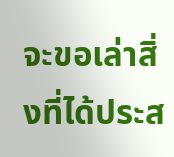จะขอเล่าสิ่งที่ได้ประส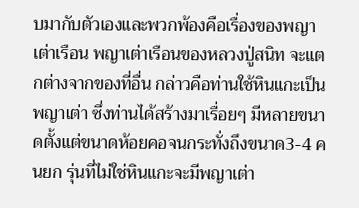บมากับตัวเองและพวกพ้องคือเรื่องของพญา เต่าเรือน พญาเต่าเรือนของหลวงปู่สนิท จะแตกต่างจากของที่อื่น กล่าวคือท่านใช้หินแกะเป็นพญาเต่า ซึ่งท่านได้สร้างมาเรื่อยๆ มีหลายขนาดตั้งแต่ขนาดห้อยคอจนกระทั่งถึงขนาด3-4 คนยก รุ่นที่ไม่ใช่หินแกะจะมีพญาเต่า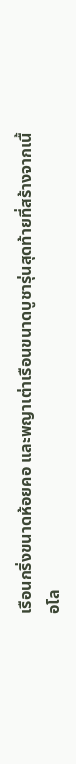เรือนกริ่งขนาดห้อยคอ และพญาเต่าเรือนขนาดบูชารุ่นสุดท้ายที่สร้างจากเนื้อโล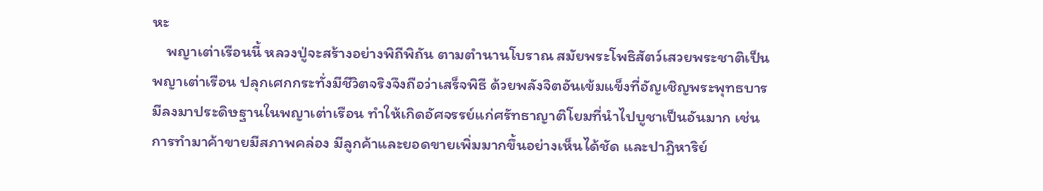หะ
    พญาเต่าเรือนนี้ หลวงปู่จะสร้างอย่างพิถีพิถัน ตามตำนานโบราณ สมัยพระโพธิสัตว์เสวยพระชาติเป็นพญาเต่าเรือน ปลุกเศกกระทั่งมีชีวิตจริงจึงถือว่าเสร็จพิธี ด้วยพลังจิตอันเข้มแข็งที่อัญเชิญพระพุทธบารมีลงมาประดิษฐานในพญาเต่าเรือน ทำให้เกิดอัศจรรย์แก่ศรัทธาญาติโยมที่นำไปบูชาเป็นอันมาก เช่นการทำมาค้าขายมีสภาพคล่อง มีลูกค้าและยอดขายเพิ่มมากขึ้นอย่างเห็นได้ชัด และปาฏิหาริย์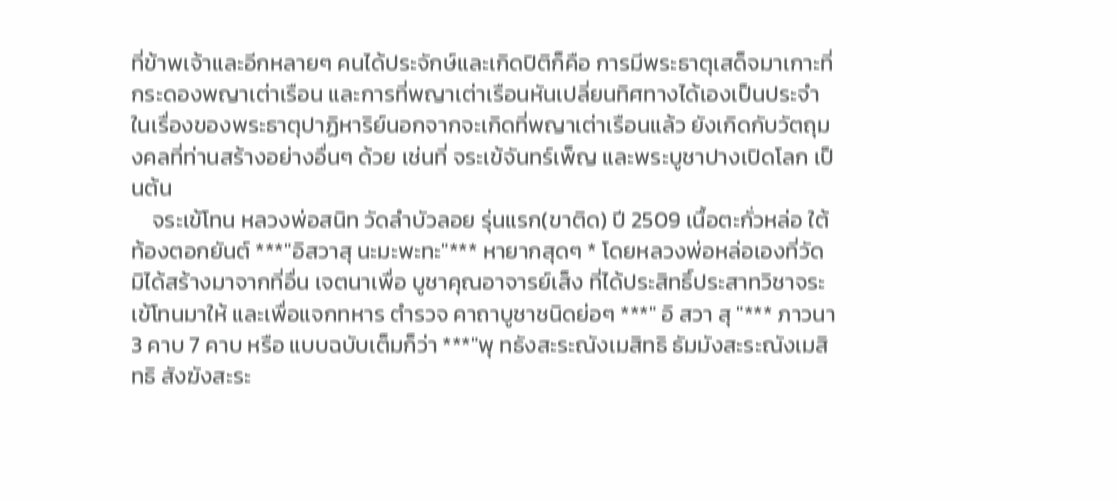ที่ข้าพเจ้าและอีกหลายๆ คนได้ประจักษ์และเกิดปิติก็คือ การมีพระธาตุเสด็จมาเกาะที่กระดองพญาเต่าเรือน และการที่พญาเต่าเรือนหันเปลี่ยนทิศทางได้เองเป็นประจำ ในเรื่องของพระธาตุปาฏิหาริย์นอกจากจะเกิดที่พญาเต่าเรือนแล้ว ยังเกิดกับวัตถุมงคลที่ท่านสร้างอย่างอื่นๆ ด้วย เช่นที่ จระเข้จันทร์เพ็ญ และพระบูชาปางเปิดโลก เป็นต้น
    จระเข้โทน หลวงพ่อสนิท วัดลำบัวลอย รุ่นแรก(ขาติด) ปี 2509 เนื้อตะกั่วหล่อ ใต้ท้องตอกยันต์ ***"อิสวาสุ นะมะพะทะ"*** หายากสุดๆ * โดยหลวงพ่อหล่อเองที่วัดมิได้สร้างมาจากที่อื่น เจตนาเพื่อ บูชาคุณอาจารย์เส็ง ที่ได้ประสิทธิ์ประสาทวิชาจระเข้โทนมาให้ และเพื่อแจกทหาร ตำรวจ คาถาบูชาชนิดย่อๆ ***" อิ สวา สุ "*** ภาวนา 3 คาบ 7 คาบ หรือ แบบฉบับเต็มก็ว่า ***"พุ ทธังสะระณังเมสิทธิ ธัมมังสะระณังเมสิทธิ สังฆังสะระ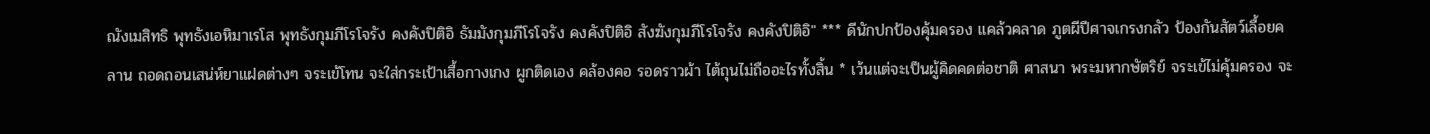ณังเมสิทธิ พุทธังเอหิมาเรโส พุทธังกุมภีโรโจรัง คงคังปิติอิ ธัมมังกุมภีโรโจรัง คงคังปิติอิ สังฆังกุมภีโรโจรัง คงคังปิติอิ" *** ดีนักปกป้องคุ้มครอง แคล้วคลาด ภูตผีปีศาจเกรงกลัว ป้องกันสัตว์เลื้อยคลาน ถอดถอนเสน่ห์ยาแฝดต่างๆ จระเข้โทน จะใส่กระเป้าเสื้อกางเกง ผูกติดเอง คล้องคอ รอดราวผ้า ไต้ถุนไม่ถืออะไรทั้งสิ้น * เว้นแต่จะเป็นผู้คิดคดต่อชาติ ศาสนา พระมหากษัตริย์ จระเข้ไม่คุ้มครอง จะ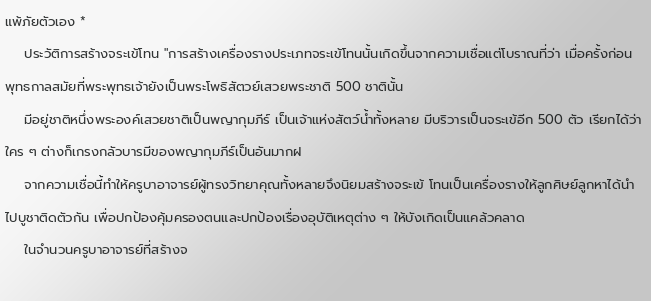แพ้ภัยตัวเอง *
    ประวัติการสร้างจระเข้โทน "การสร้างเครื่องรางประเภทจระเข้โทนนั้นเกิดขึ้นจากความเชื่อแต่โบราณที่ว่า เมื่อครั้งก่อนพุทธกาลสมัยที่พระพุทธเจ้ายังเป็นพระโพธิสัตวย์เสวยพระชาติ 500 ชาตินั้น
    มีอยู่ชาติหนึ่งพระองค์เสวยชาติเป็นพญากุมภีร์ เป็นเจ้าแห่งสัตว์น้ำทั้งหลาย มีบริวารเป็นจระเข้อีก 500 ตัว เรียกได้ว่าใคร ๆ ต่างก็เกรงกลัวบารมีของพญากุมภีร์เป็นอันมากฝ
    จากความเชื่อนี้ทำให้ครูบาอาจารย์ผู้ทรงวิทยาคุณทั้งหลายจึงนิยมสร้างจระเข้ โทนเป็นเครื่องรางให้ลูกศิษย์ลูกหาได้นำไปบูชาติดตัวกัน เพื่อปกป้องคุ้มครองตนและปกป้องเรื่องอุบัติเหตุต่าง ๆ ให้บังเกิดเป็นแคล้วคลาด
    ในจำนวนครูบาอาจารย์ที่สร้างจ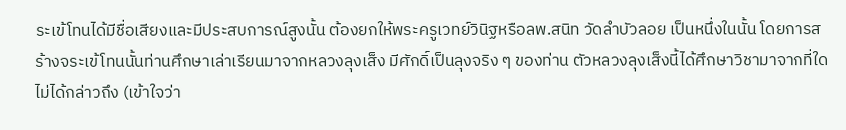ระเข้โทนได้มีชื่อเสียงและมีประสบการณ์สูงนั้น ต้องยกให้พระครูเวทย์วินิฐหรือลพ.สนิท วัดลำบัวลอย เป็นหนึ่งในนั้น โดยการสร้างจระเข้โทนนั้นท่านศึกษาเล่าเรียนมาจากหลวงลุงเส็ง มีศักดิ์เป็นลุงจริง ๆ ของท่าน ตัวหลวงลุงเส็งนี้ได้ศึกษาวิชามาจากที่ใดไม่ได้กล่าวถึง (เข้าใจว่า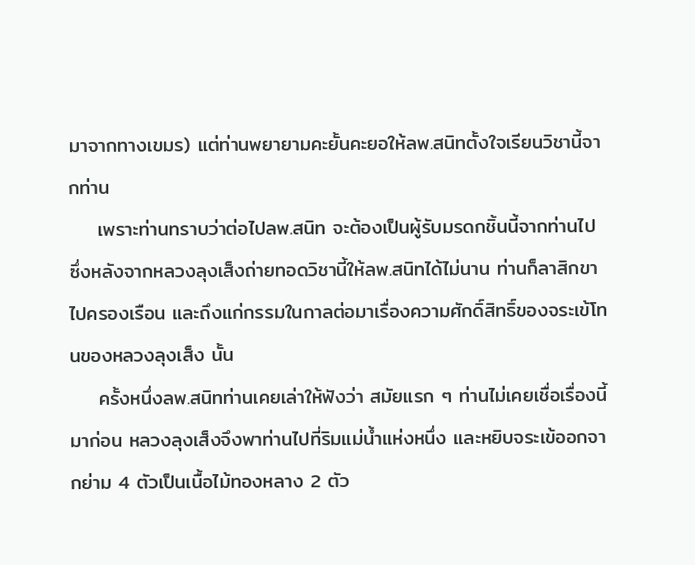มาจากทางเขมร) แต่ท่านพยายามคะยั้นคะยอให้ลพ.สนิทตั้งใจเรียนวิชานี้จากท่าน
    เพราะท่านทราบว่าต่อไปลพ.สนิท จะต้องเป็นผู้รับมรดกชิ้นนี้จากท่านไป ซึ่งหลังจากหลวงลุงเส็งถ่ายทอดวิชานี้ให้ลพ.สนิทได้ไม่นาน ท่านก็ลาสิกขาไปครองเรือน และถึงแก่กรรมในกาลต่อมาเรื่องความศักดิ์สิทธิ์ของจระเข้โทนของหลวงลุงเส็ง นั้น
    ครั้งหนึ่งลพ.สนิทท่านเคยเล่าให้ฟังว่า สมัยแรก ๆ ท่านไม่เคยเชื่อเรื่องนี้มาก่อน หลวงลุงเส็งจึงพาท่านไปที่ริมแม่น้ำแห่งหนึ่ง และหยิบจระเข้ออกจากย่าม 4 ตัวเป็นเนื้อไม้ทองหลาง 2 ตัว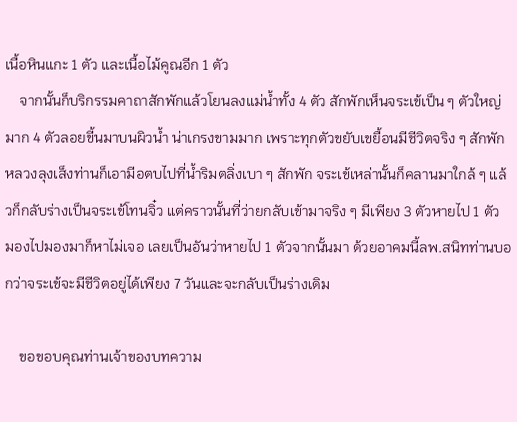เนื้อหินแกะ 1 ตัว และเนื้อไม้คูณอีก 1 ตัว
    จากนั้นก็บริกรรมคาถาสักพักแล้วโยนลงแม่น้ำทั้ง 4 ตัว สักพักเห็นจระเข้เป็น ๆ ตัวใหญ่มาก 4 ตัวลอยขี้นมาบนผิวน้ำ น่าเกรงขามมาก เพราะทุกตัวขยับเขยื้อนมีชีวิตจริง ๆ สักพักหลวงลุงเส็งท่านก็เอามีอตบไปที่น้ำริมตลิ่งเบา ๆ สักพัก จระเข้เหล่านั้นก็คลานมาใกล้ ๆ แล้วก็กลับร่างเป็นจระเข้โทนจิ๋ว แต่คราวนั้นที่ว่ายกลับเข้ามาจริง ๆ มีเพียง 3 ตัวหายไป 1 ตัว มองไปมองมาก็หาไม่เจอ เลยเป็นอันว่าหายไป 1 ตัวจากนั้นมา ด้วยอาคมนี้ลพ.สนิทท่านบอกว่าจระเข้จะมีชีวิตอยู่ได้เพียง 7 วันและจะกลับเป็นร่างเดิม

    ขอขอบคุณท่านเจ้าของบทความ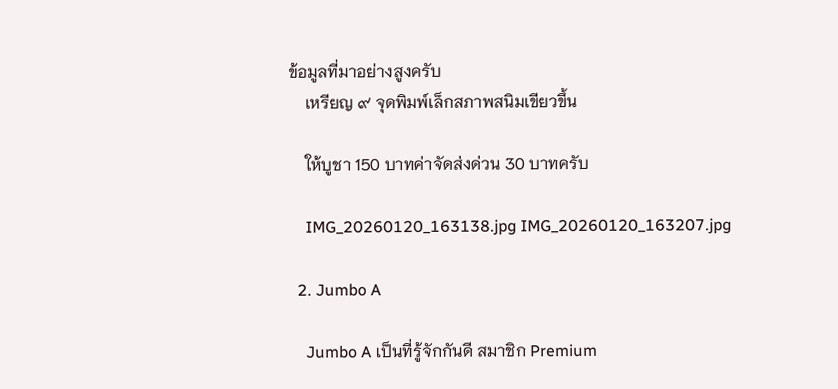ข้อมูลที่มาอย่างสูงครับ
    เหรียญ ๙ จุดพิมพ์เล็กสภาพสนิมเขียวขึ้น

    ให้บูชา 150 บาทค่าจัดส่งด่วน 30 บาทครับ

    IMG_20260120_163138.jpg IMG_20260120_163207.jpg

  2. Jumbo A

    Jumbo A เป็นที่รู้จักกันดี สมาชิก Premium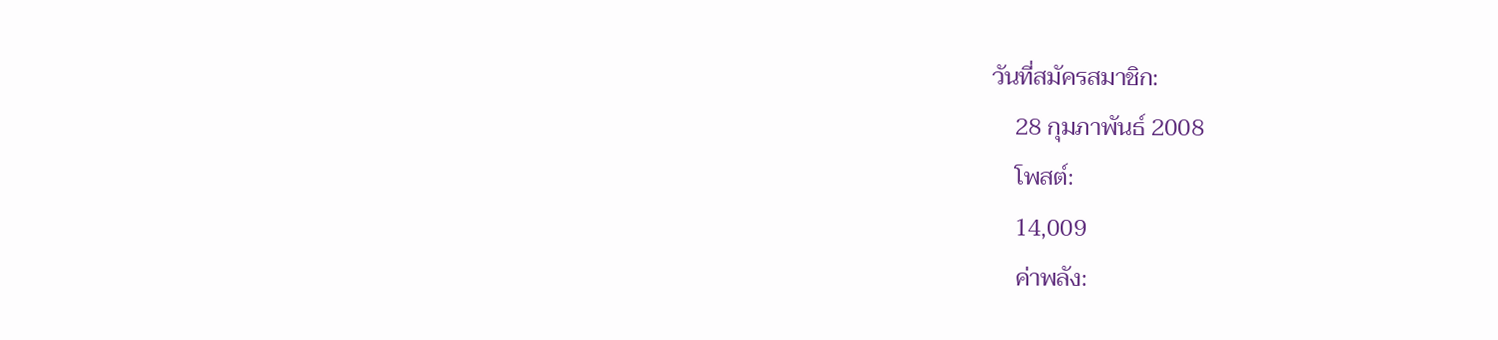วันที่สมัครสมาชิก:
    28 กุมภาพันธ์ 2008
    โพสต์:
    14,009
    ค่าพลัง: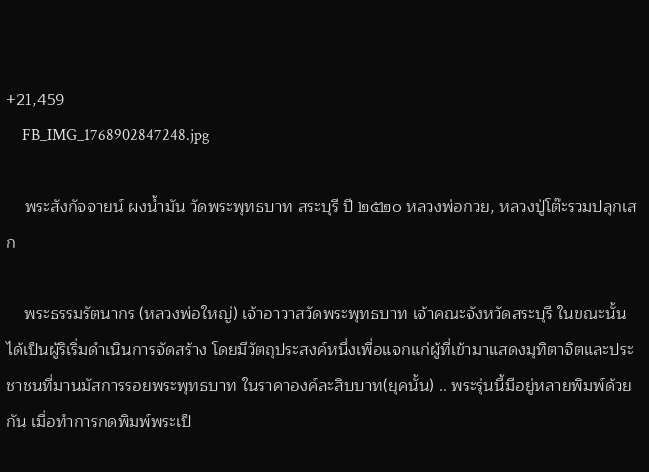+21,459
    FB_IMG_1768902847248.jpg

    พระสังกัจจายน์ ผงน้ำมัน วัดพระพุทธบาท สระบุรี ปี ๒๕๒๐ หลวงพ่อกวย, หลวงปู่โต๊ะรวมปลุกเสก

    พระธรรมรัตนากร (หลวงพ่อใหญ่) เจ้าอาวาสวัดพระพุทธบาท เจ้าคณะจังหวัดสระบุรี ในขณะนั้น ได้เป็นผู้ริเริ่มดำเนินการจัดสร้าง โดยมีวัตถุประสงค์หนึ่งเพื่อแจกแก่ผู้ที่เข้ามาแสดงมุทิตาจิตและประชาชนที่มานมัสการรอยพระพุทธบาท ในราคาองค์ละสิบบาท(ยุคนั้น) .. พระรุ่นนี้มีอยู่หลายพิมพ์ด้วยกัน เมื่อทำการกดพิมพ์พระเป็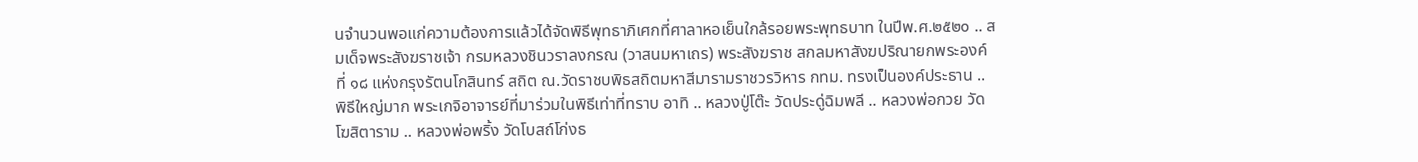นจำนวนพอแก่ความต้องการแล้วได้จัดพิธีพุทธาภิเศกที่ศาลาหอเย็นใกล้รอยพระพุทธบาท ในปีพ.ศ.๒๕๒๐ .. สมเด็จพระสังฆราชเจ้า กรมหลวงชินวราลงกรณ (วาสนมหาเถร) พระสังฆราช สกลมหาสังฆปริณายกพระองค์ที่ ๑๘ แห่งกรุงรัตนโกสินทร์ สถิต ณ.วัดราชบพิธสถิตมหาสีมารามราชวรวิหาร กทม. ทรงเป็นองค์ประธาน .. พิธีใหญ่มาก พระเกจิอาจารย์ที่มาร่วมในพิธีเท่าที่ทราบ อาทิ .. หลวงปู่โต๊ะ วัดประดู่ฉิมพลี .. หลวงพ่อกวย วัดโฆสิตาราม .. หลวงพ่อพริ้ง วัดโบสถ์โก่งธ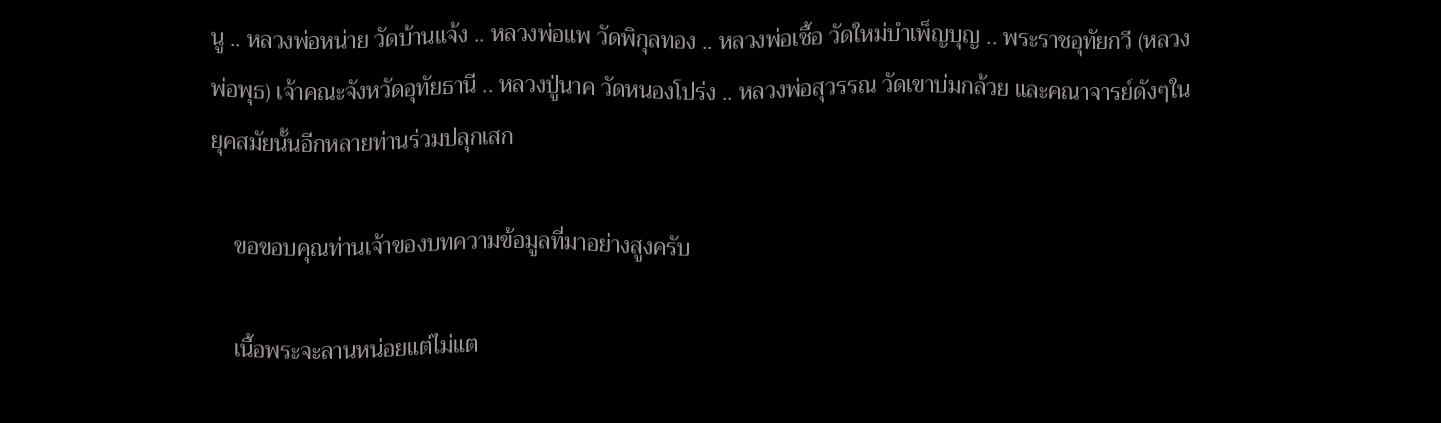นู .. หลวงพ่อหน่าย วัดบ้านแจ้ง .. หลวงพ่อแพ วัดพิกุลทอง .. หลวงพ่อเชื้อ วัดใหม่บำเพ็ญบุญ .. พระราชอุทัยกวี (หลวงพ่อพุธ) เจ้าคณะจังหวัดอุทัยธานี .. หลวงปู่นาค วัดหนองโปร่ง .. หลวงพ่อสุวรรณ วัดเขาบ่มกล้วย และคณาจารย์ดังๆในยุคสมัยนั้นอีกหลายท่านร่วมปลุกเสก

    ขอขอบคุณท่านเจ้าของบทความข้อมูลที่มาอย่างสูงครับ

    เนื้อพระจะลานหน่อยแต่ไม่แต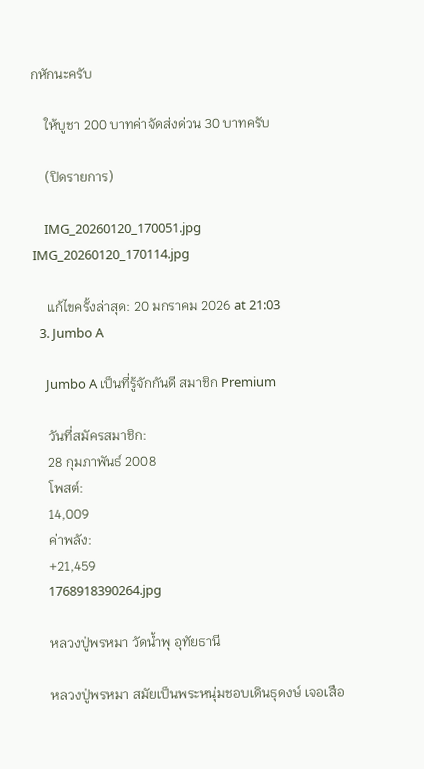กหักนะครับ

    ให้บูชา 200 บาทค่าจัดส่งด่วน 30 บาทครับ

    (ปิดรายการ)

    IMG_20260120_170051.jpg IMG_20260120_170114.jpg

    แก้ไขครั้งล่าสุด: 20 มกราคม 2026 at 21:03
  3. Jumbo A

    Jumbo A เป็นที่รู้จักกันดี สมาชิก Premium

    วันที่สมัครสมาชิก:
    28 กุมภาพันธ์ 2008
    โพสต์:
    14,009
    ค่าพลัง:
    +21,459
    1768918390264.jpg

    หลวงปู่พรหมา วัดน้ำพุ อุทัยธานี

    หลวงปู่พรหมา สมัยเป็นพระหนุ่มชอบเดินธุดงษ์ เจอเสือ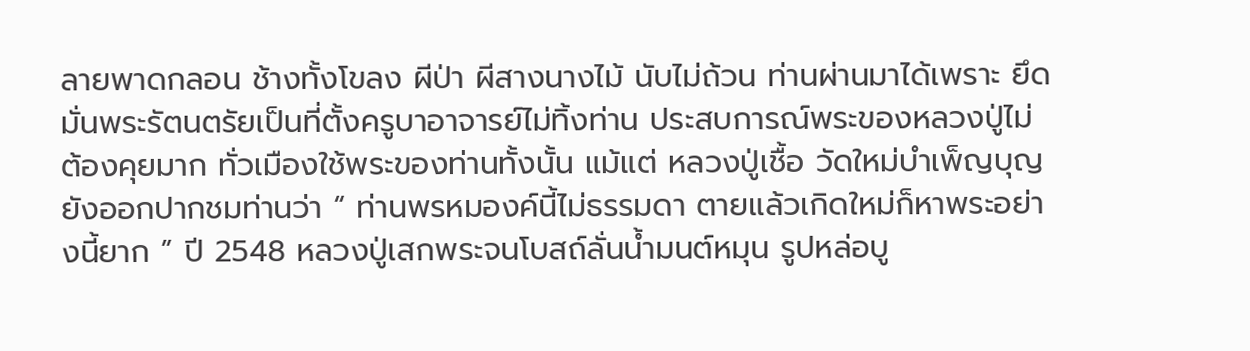ลายพาดกลอน ช้างทั้งโขลง ผีป่า ผีสางนางไม้ นับไม่ถ้วน ท่านผ่านมาได้เพราะ ยึดมั่นพระรัตนตรัยเป็นที่ตั้งครูบาอาจารย์ไม่ทิ้งท่าน ประสบการณ์พระของหลวงปู่ไม่ต้องคุยมาก ทั่วเมืองใช้พระของท่านทั้งนั้น แม้แต่ หลวงปู่เชื้อ วัดใหม่บำเพ็ญบุญ ยังออกปากชมท่านว่า “ ท่านพรหมองค์นี้ไม่ธรรมดา ตายแล้วเกิดใหม่ก็หาพระอย่างนี้ยาก ” ปี 2548 หลวงปู่เสกพระจนโบสถ์ลั่นน้ำมนต์หมุน รูปหล่อบู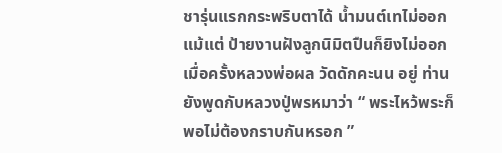ชารุ่นแรกกระพริบตาได้ น้ำมนต์เทไม่ออก แม้แต่ ป้ายงานฝังลูกนิมิตปืนก็ยิงไม่ออก เมื่อครั้งหลวงพ่อผล วัดดักคะนน อยู่ ท่านยังพูดกับหลวงปู่พรหมาว่า “ พระไหว้พระก็พอไม่ต้องกราบกันหรอก ”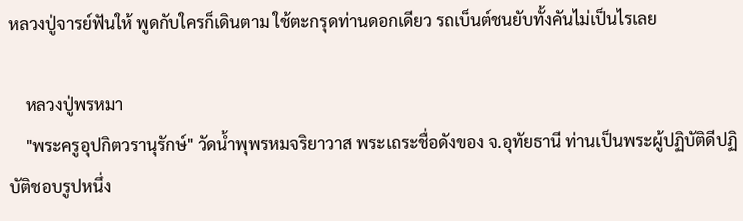หลวงปู่จารย์ฟันให้ พูดกับใครก็เดินตาม ใช้ตะกรุดท่านดอกเดียว รถเบ็นต์ชนยับทั้งคันไม่เป็นไรเลย

    หลวงปู่พรหมา
    "พระครูอุปกิตวรานุรักษ์" วัดน้ำพุพรหมจริยาวาส พระเถระชื่อดังของ จ.อุทัยธานี ท่านเป็นพระผู้ปฏิบัติดีปฏิบัติชอบรูปหนึ่ง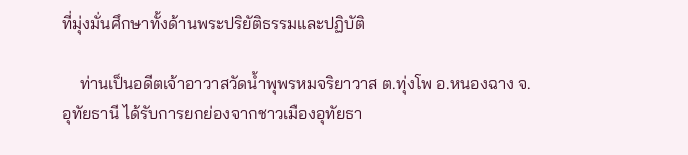ที่มุ่งมั่นศึกษาทั้งด้านพระปริยัติธรรมและปฏิบัติ

    ท่านเป็นอดีตเจ้าอาวาสวัดน้ำพุพรหมจริยาวาส ต.ทุ่งโพ อ.หนองฉาง จ.อุทัยธานี ได้รับการยกย่องจากชาวเมืองอุทัยธา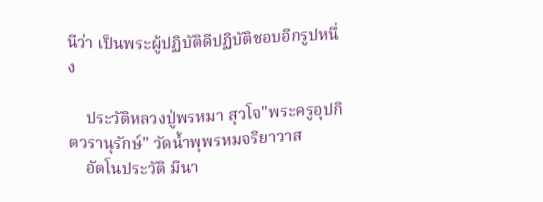นีว่า เป็นพระผู้ปฏิบัติดีปฏิบัติชอบอีกรูปหนึ่ง

    ประวัติหลวงปู่พรหมา สุวโจ"พระครูอุปกิตวรานุรักษ์" วัดน้ำพุพรหมจริยาวาส
    อัตโนประวัติ มีนา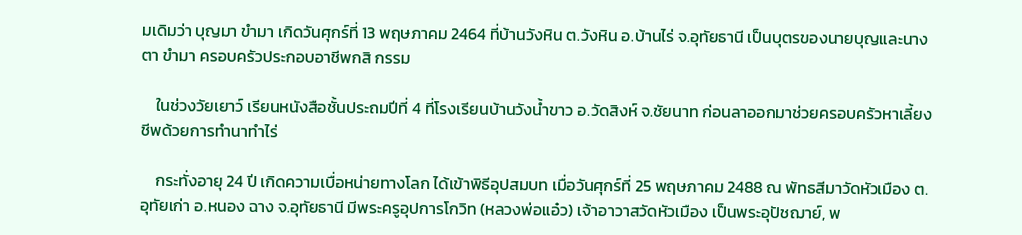มเดิมว่า บุญมา ขำมา เกิดวันศุกร์ที่ 13 พฤษภาคม 2464 ที่บ้านวังหิน ต.วังหิน อ.บ้านไร่ จ.อุทัยธานี เป็นบุตรของนายบุญและนางตา ขำมา ครอบครัวประกอบอาชีพกสิ กรรม

    ในช่วงวัยเยาว์ เรียนหนังสือชั้นประถมปีที่ 4 ที่โรงเรียนบ้านวังน้ำขาว อ.วัดสิงห์ จ.ชัยนาท ก่อนลาออกมาช่วยครอบครัวหาเลี้ยงชีพด้วยการทำนาทำไร่

    กระทั่งอายุ 24 ปี เกิดความเบื่อหน่ายทางโลก ได้เข้าพิธีอุปสมบท เมื่อวันศุกร์ที่ 25 พฤษภาคม 2488 ณ พัทธสีมาวัดหัวเมือง ต.อุทัยเก่า อ.หนอง ฉาง จ.อุทัยธานี มีพระครูอุปการโกวิท (หลวงพ่อแอ๋ว) เจ้าอาวาสวัดหัวเมือง เป็นพระอุปัชฌาย์, พ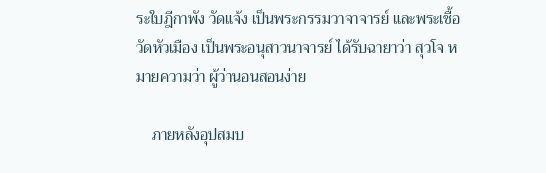ระใบฎีกาพัง วัดแจ้ง เป็นพระกรรมวาจาจารย์ และพระเชื้อ วัดหัวเมือง เป็นพระอนุสาวนาจารย์ ได้รับฉายาว่า สุวโจ หมายความว่า ผู้ว่านอนสอนง่าย

    ภายหลังอุปสมบ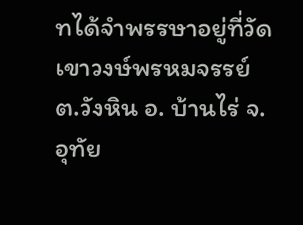ทได้จำพรรษาอยู่ที่วัดเขาวงษ์พรหมจรรย์ ต.วังหิน อ. บ้านไร่ จ.อุทัย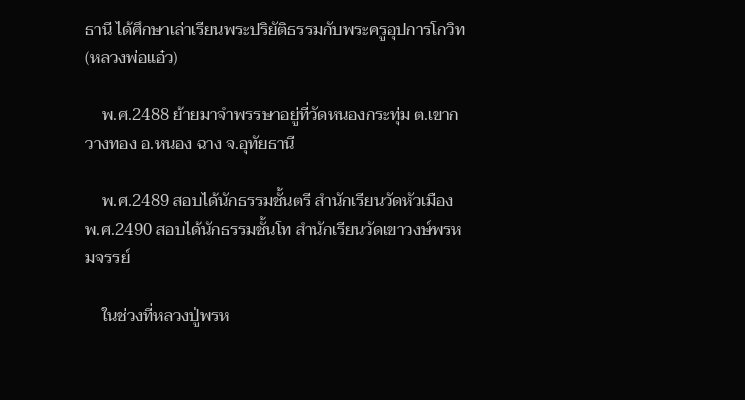ธานี ได้ศึกษาเล่าเรียนพระปริยัติธรรมกับพระครูอุปการโกวิท (หลวงพ่อแอ๋ว)

    พ.ศ.2488 ย้ายมาจำพรรษาอยู่ที่วัดหนองกระทุ่ม ต.เขากวางทอง อ.หนอง ฉาง จ.อุทัยธานี

    พ.ศ.2489 สอบได้นักธรรมชั้นตรี สำนักเรียนวัดหัวเมือง พ.ศ.2490 สอบได้นักธรรมชั้นโท สำนักเรียนวัดเขาวงษ์พรหมจรรย์

    ในช่วงที่หลวงปู่พรห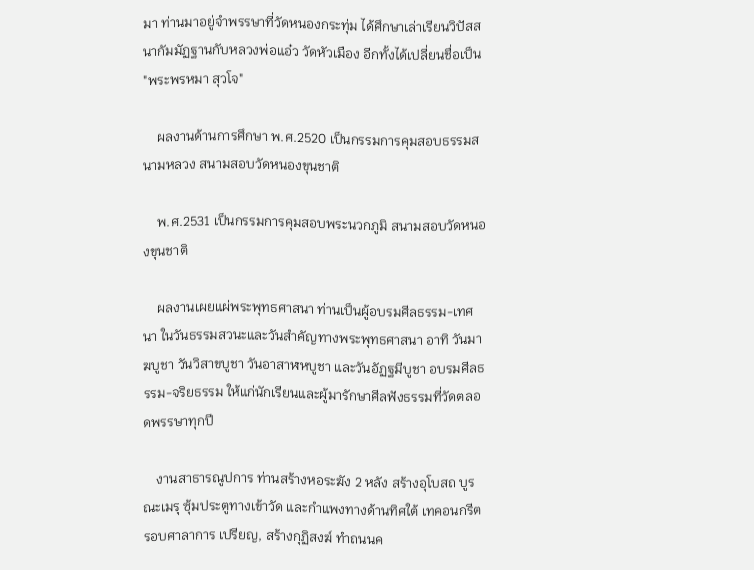มา ท่านมาอยู่จำพรรษาที่วัดหนองกระทุ่ม ได้ศึกษาเล่าเรียนวิปัสสนากัมมัฏฐานกับหลวงพ่อแอ๋ว วัดหัวเมือง อีกทั้งได้เปลี่ยนชื่อเป็น "พระพรหมา สุวโจ"

    ผลงานด้านการศึกษา พ.ศ.2520 เป็นกรรมการคุมสอบธรรมสนามหลวง สนามสอบวัดหนองขุนชาติ

    พ.ศ.2531 เป็นกรรมการคุมสอบพระนวกภูมิ สนามสอบวัดหนองขุนชาติ

    ผลงานเผยแผ่พระพุทธศาสนา ท่านเป็นผู้อบรมศีลธรรม-เทศนา ในวันธรรมสวนะและวันสำคัญทางพระพุทธศาสนา อาทิ วันมาฆบูชา วันวิสาขบูชา วันอาสาฬหบูชา และวันอัฏฐมีบูชา อบรมศีลธรรม-จริยธรรม ให้แก่นักเรียนและผู้มารักษาศีลฟังธรรมที่วัดตลอดพรรษาทุกปี

    งานสาธารณูปการ ท่านสร้างหอระฆัง 2 หลัง สร้างอุโบสถ บูรณะเมรุ ซุ้มประตูทางเข้าวัด และกำแพงทางด้านทิศใต้ เทคอนกรีตรอบศาลาการ เปรียญ, สร้างกุฏิสงฆ์ ทำถนนค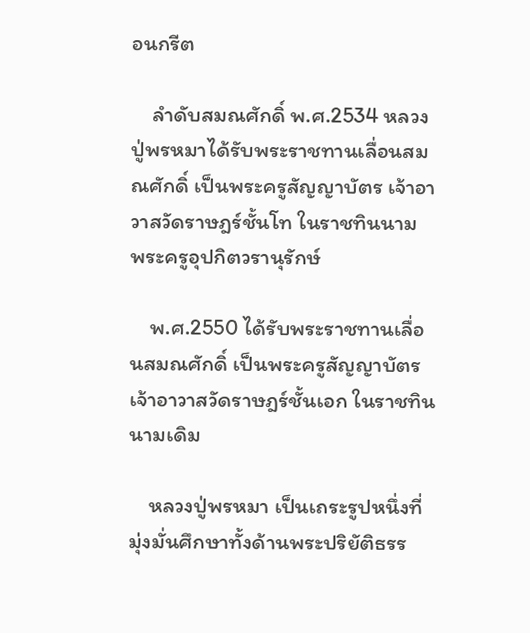อนกรีต

    ลำดับสมณศักดิ์ พ.ศ.2534 หลวงปู่พรหมาได้รับพระราชทานเลื่อนสมณศักดิ์ เป็นพระครูสัญญาบัตร เจ้าอาวาสวัดราษฎร์ชั้นโท ในราชทินนาม พระครูอุปกิตวรานุรักษ์

    พ.ศ.2550 ได้รับพระราชทานเลื่อนสมณศักดิ์ เป็นพระครูสัญญาบัตร เจ้าอาวาสวัดราษฎร์ชั้นเอก ในราชทินนามเดิม

    หลวงปู่พรหมา เป็นเถระรูปหนึ่งที่มุ่งมั่นศึกษาทั้งด้านพระปริยัติธรร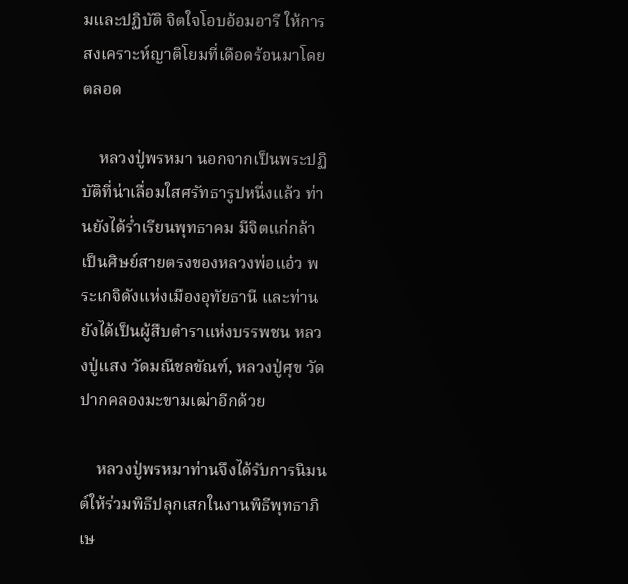มและปฏิบัติ จิตใจโอบอ้อมอารี ให้การสงเคราะห์ญาติโยมที่เดือดร้อนมาโดยตลอด

    หลวงปู่พรหมา นอกจากเป็นพระปฏิบัติที่น่าเลื่อมใสศรัทธารูปหนึ่งแล้ว ท่านยังได้ร่ำเรียนพุทธาคม มีจิตแก่กล้า เป็นศิษย์สายตรงของหลวงพ่อแอ๋ว พระเกจิดังแห่งเมืองอุทัยธานี และท่านยังได้เป็นผู้สืบตำราแห่งบรรพชน หลวงปู่แสง วัดมณีชลขัณฑ์, หลวงปู่ศุข วัดปากคลองมะขามเฒ่าอีกด้วย

    หลวงปู่พรหมาท่านจึงได้รับการนิมนต์ให้ร่วมพิธีปลุกเสกในงานพิธีพุทธาภิเษ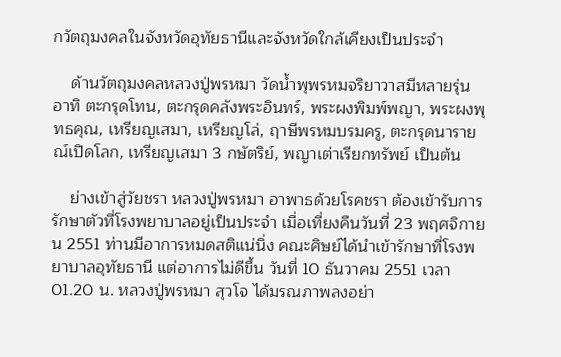กวัตถุมงคลในจังหวัดอุทัยธานีและจังหวัดใกล้เคียงเป็นประจำ

    ด้านวัตถุมงคลหลวงปู่พรหมา วัดน้ำพุพรหมจริยาวาสมีหลายรุ่น อาทิ ตะกรุดโทน, ตะกรุดคลังพระอินทร์, พระผงพิมพ์พญา, พระผงพุทธคุณ, เหรียญเสมา, เหรียญโล่, ฤาษีพรหมบรมครู, ตะกรุดนารายณ์เปิดโลก, เหรียญเสมา 3 กษัตริย์, พญาเต่าเรียกทรัพย์ เป็นต้น

    ย่างเข้าสู่วัยชรา หลวงปู่พรหมา อาพาธด้วยโรคชรา ต้องเข้ารับการรักษาตัวที่โรงพยาบาลอยู่เป็นประจำ เมื่อเที่ยงคืนวันที่ 23 พฤศจิกายน 2551 ท่านมีอาการหมดสติแน่นิ่ง คณะศิษย์ได้นำเข้ารักษาที่โรงพยาบาลอุทัยธานี แต่อาการไม่ดีขึ้น วันที่ 10 ธันวาคม 2551 เวลา 01.20 น. หลวงปู่พรหมา สุวโจ ได้มรณภาพลงอย่า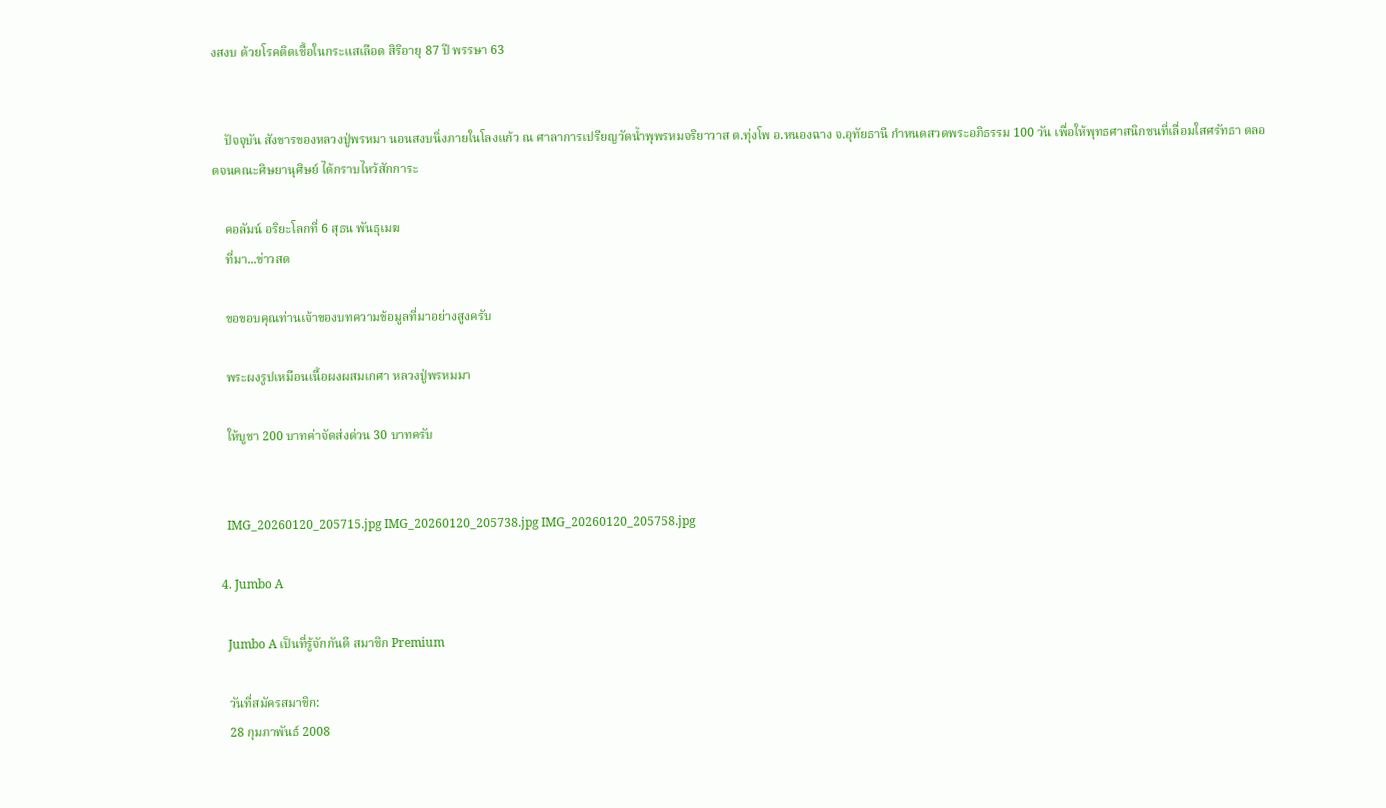งสงบ ด้วยโรคติดเชื้อในกระแสเลือด สิริอายุ 87 ปี พรรษา 63


    ปัจจุบัน สังขารของหลวงปู่พรหมา นอนสงบนิ่งภายในโลงแก้ว ณ ศาลาการเปรียญวัดน้ำพุพรหมจริยาวาส ต.ทุ่งโพ อ.หนองฉาง จ.อุทัยธานี กำหนดสวดพระอภิธรรม 100 วัน เพื่อให้พุทธศาสนิกชนที่เลื่อมใสศรัทธา ตลอดจนคณะศิษยานุศิษย์ ได้กราบไหว้สักการะ

    คอลัมน์ อริยะโลกที่ 6 สุธน พันธุเมฆ
    ที่มา...ข่าวสด

    ขอขอบคุณท่านเจ้าของบทความข้อมูลที่มาอย่างสูงครับ

    พระผงรูปเหมือนเนื้อผงผสมเกศา หลวงปู่พรหมมา

    ให้บูชา 200 บาทค่าจัดส่งด่วน 30 บาทครับ


    IMG_20260120_205715.jpg IMG_20260120_205738.jpg IMG_20260120_205758.jpg

  4. Jumbo A

    Jumbo A เป็นที่รู้จักกันดี สมาชิก Premium

    วันที่สมัครสมาชิก:
    28 กุมภาพันธ์ 2008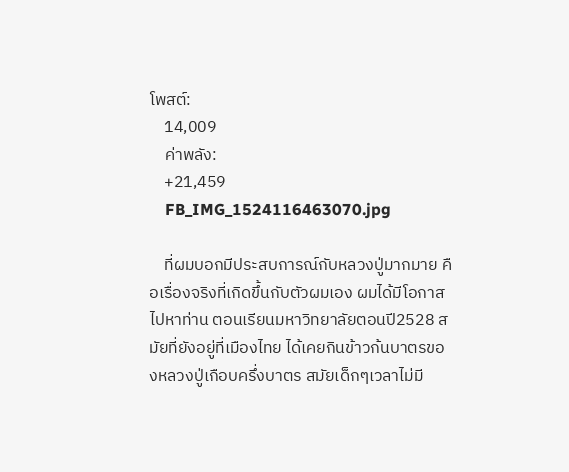โพสต์:
    14,009
    ค่าพลัง:
    +21,459
    FB_IMG_1524116463070.jpg

    ที่ผมบอกมีประสบการณ์กับหลวงปู่มากมาย คือเรื่องจริงที่เกิดขึ้นกับตัวผมเอง ผมได้มีโอกาสไปหาท่าน ตอนเรียนมหาวิทยาลัยตอนปี2528 สมัยที่ยังอยู่ที่เมืองไทย ได้เคยกินข้าวก้นบาตรของหลวงปู่เกือบครึ่งบาตร สมัยเด็กๆเวลาไม่มี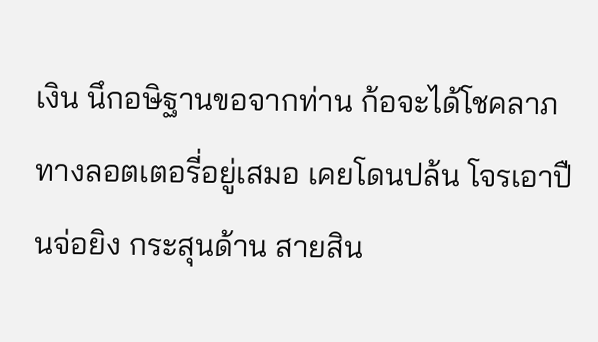เงิน นึกอษิฐานขอจากท่าน ก้อจะได้โชคลาภ ทางลอตเตอรี่อยู่เสมอ เคยโดนปล้น โจรเอาปืนจ่อยิง กระสุนด้าน สายสิน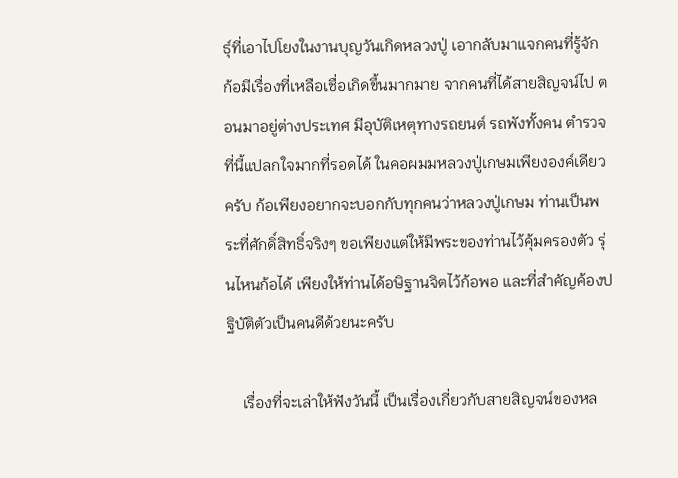ธ์ุที่เอาไปโยงในงานบุญวันเกิดหลวงปู่ เอากลับมาแจกคนที่รู้จัก ก้อมีเรื่องที่เหลือเชื่อเกิดขึ้นมากมาย จากคนที่ได้สายสิญจน์ไป ตอนมาอยู่ต่างประเทศ มีอุบัติเหตุทางรถยนต์ รถพังทั้งคน ตำรวจที่นี้แปลกใจมากที่รอดได้ ในคอผมมหลวงปู่เกษมเพียงองค์เดียวครับ ก้อเพียงอยากจะบอกกับทุกคนว่าหลวงปู่เกษม ท่านเป็นพระที่ศักดิ์สิทธิ์จริงๆ ขอเพียงแต่ให้มีพระของท่านไว้คุ้มครองตัว รุ่นไหนก้อได้ เพียงให้ท่านได้อษิฐานจิตไว้ก้อพอ และที่สำคัญค้องปฐิบัติตัวเป็นคนดีด้วยนะครับ

    เรื่องที่จะเล่าให้ฟังวันนี้ เป็นเรื่องเกี่ยวกับสายสิญจน์ของหล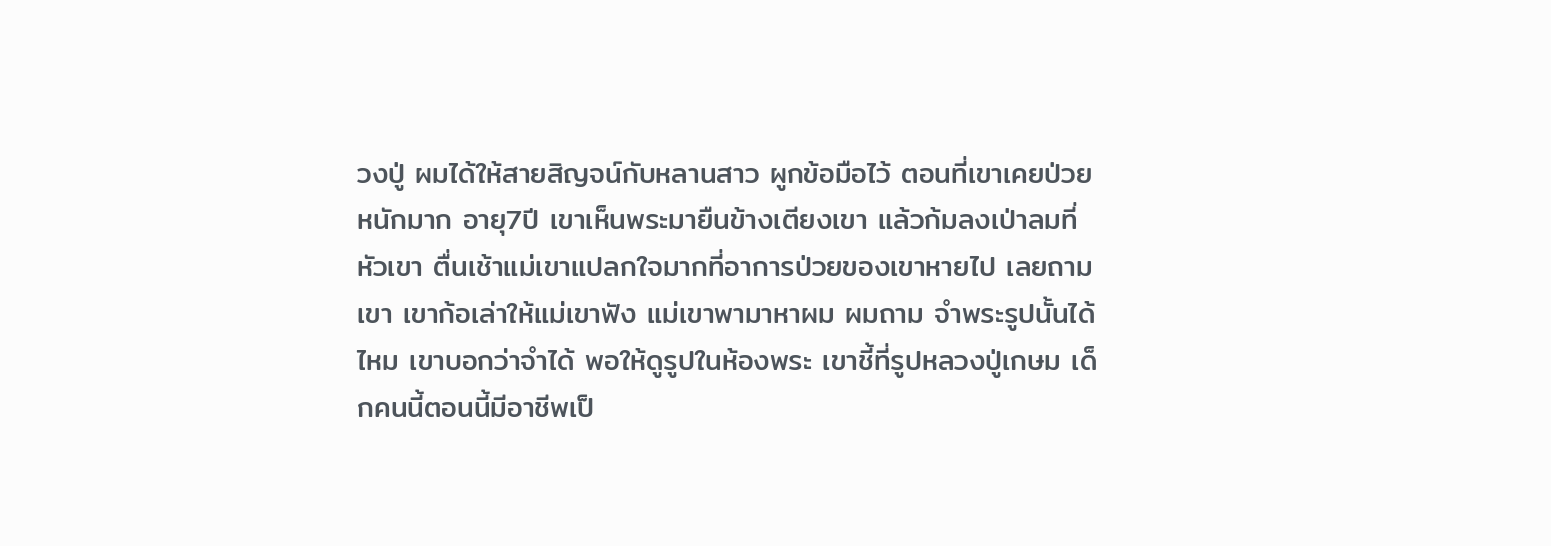วงปู่ ผมได้ให้สายสิญจน์กับหลานสาว ผูกข้อมือไว้ ตอนที่เขาเคยป่วยหนักมาก อายุ7ปี เขาเห็นพระมายืนข้างเตียงเขา แล้วก้มลงเป่าลมที่หัวเขา ตื่นเช้าแม่เขาแปลกใจมากที่อาการป่วยของเขาหายไป เลยถามเขา เขาก้อเล่าให้แม่เขาฟัง แม่เขาพามาหาผม ผมถาม จําพระรูปนั้นได้ไหม เขาบอกว่าจำได้ พอให้ดูรูปในห้องพระ เขาชี้ที่รูปหลวงปู่เกษม เด็กคนนี้ตอนนี้มีอาชีพเป็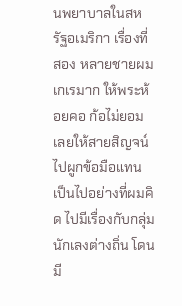นพยาบาลในสหรัฐอเมริกา เรื่องที่สอง หลายชายผมเกเรมาก ให้พระห้อยคอ ก้อไม่ยอม เลยให้สายสิญจน์ไปผูกข้อมือแทน เป็นไปอย่างที่ผมคิด ไปมีเรื่องกับกลุ่มนักเลงต่างถิ่น โดนมี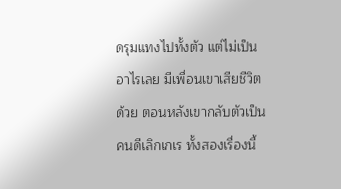ดรุมแทงไปทั้งตัว แต่ไม่เป็นอาไรเลย มีเพื่อนเขาเสียชีวิตด้วย ตอนหลังเขากลับตัวเป็นคนดีเลิกเกเร ทั้งสองเรื่องนี้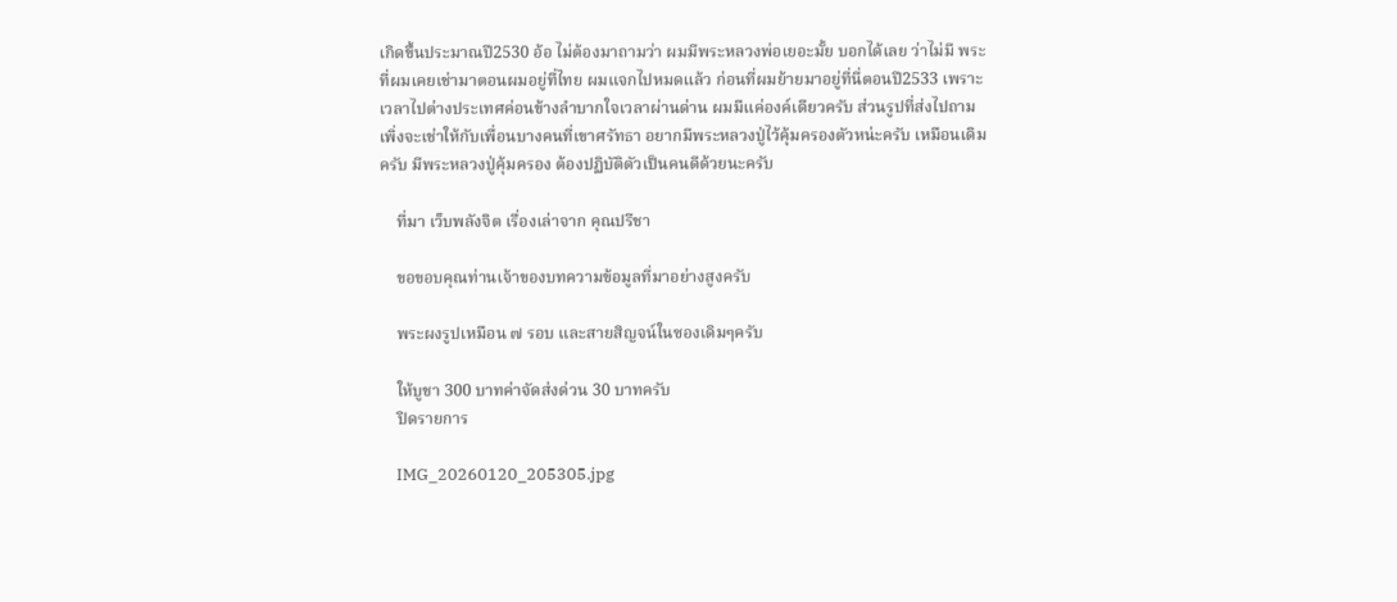เกิดขึ้นประมาณปี2530 อ้อ ไม่ต้องมาถามว่า ผมมีพระหลวงพ่อเยอะมั้ย บอกได้เลย ว่าไม่มี พระที่ผมเคยเช่ามาตอนผมอยู่ที่ไทย ผมแจกไปหมดแล้ว ก่อนที่ผมย้ายมาอยู่ที่นี่ตอนปี2533 เพราะเวลาไปต่างประเทศค่อนข้างลำบากใจเวลาผ่านด่าน ผมมีแค่องค์เดียวครับ ส่วนรูปที่ส่งไปถาม เพิ่งจะเช่าให้กับเพื่อนบางคนที่เขาศรัทธา อยากมีพระหลวงปู่ไว้คุ้มครองตัวหน่ะครับ เหมือนเดิมครับ มีพระหลวงปู่คุ้มครอง ต้องปฏิบัติตัวเป็นคนดีด้วยนะครับ

    ที่มา เว็บพลังจิต เรื่องเล่าจาก คุณปรีชา

    ขอขอบคุณท่านเจ้าของบทความข้อมูลที่มาอย่างสูงครับ

    พระผงรูปเหมือน ๗ รอบ และสายสิญจน์ในซองเดิมๆครับ

    ให้บูชา 300 บาทค่าจัดส่งด่วน 30 บาทครับ
    ปิดรายการ

    IMG_20260120_205305.jpg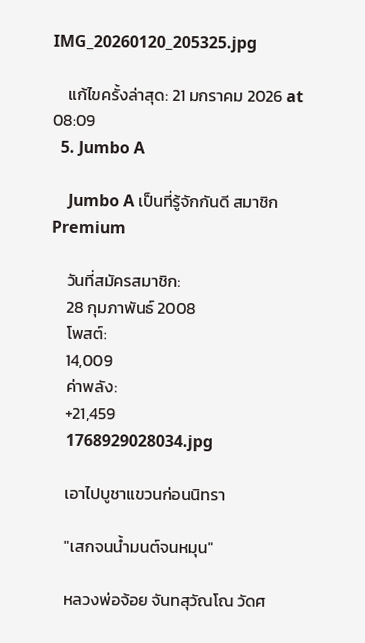IMG_20260120_205325.jpg

    แก้ไขครั้งล่าสุด: 21 มกราคม 2026 at 08:09
  5. Jumbo A

    Jumbo A เป็นที่รู้จักกันดี สมาชิก Premium

    วันที่สมัครสมาชิก:
    28 กุมภาพันธ์ 2008
    โพสต์:
    14,009
    ค่าพลัง:
    +21,459
    1768929028034.jpg

    เอาไปบูชาแขวนก่อนนิทรา

    "เสกจนน้ำมนต์จนหมุน"

    หลวงพ่อจ้อย จันทสุวัณโณ วัดศ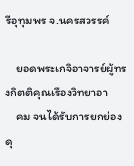รีอุทุมพร จ.นครสวรรค์

    ยอดพระเกจิอาจารย์ผู้ทรงกิตติคุณเรืองวิทยาอา
    คม จนได้รับการยกย่องดุ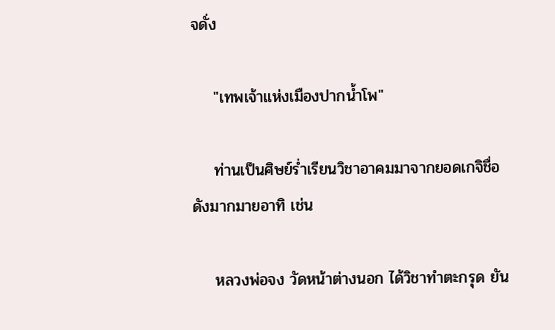จดั่ง

    "เทพเจ้าแห่งเมืองปากน้ำโพ"

    ท่านเป็นศิษย์ร่ำเรียนวิชาอาคมมาจากยอดเกจิชื่อดังมากมายอาทิ เช่น

    หลวงพ่อจง วัดหน้าต่างนอก ได้วิชาทำตะกรุด ยัน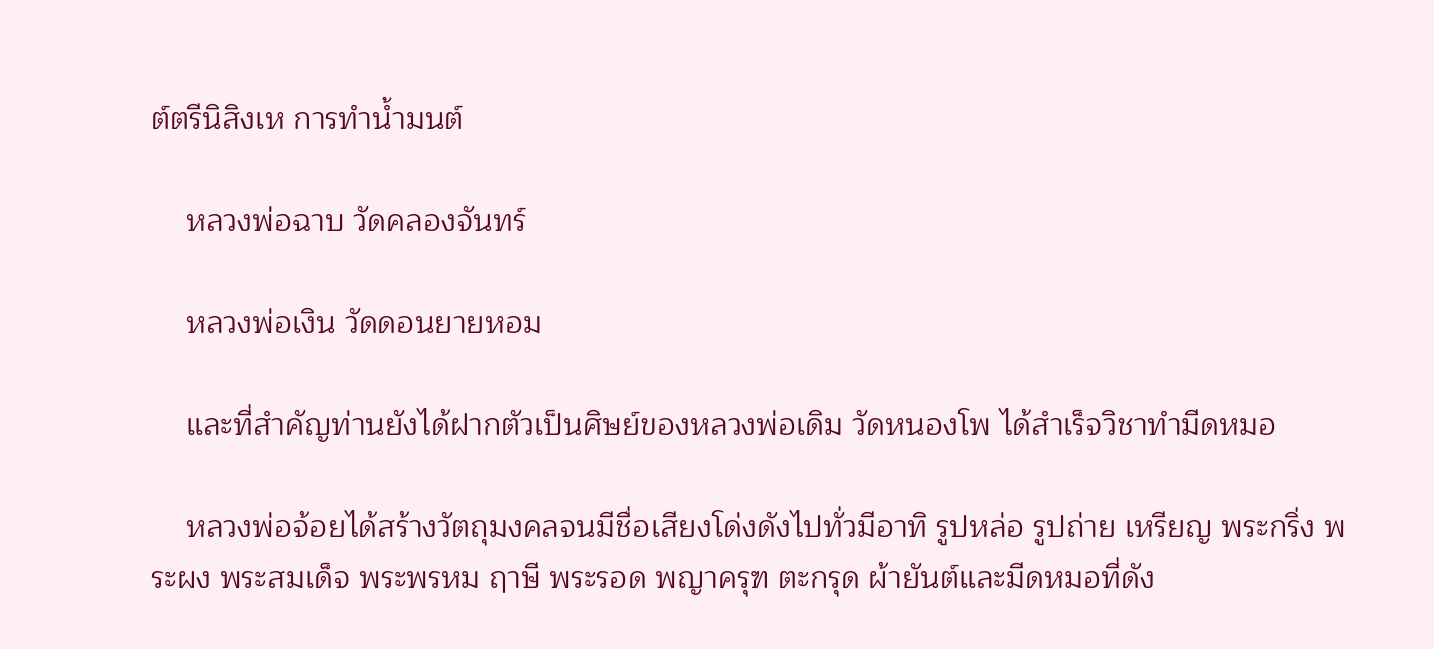ต์ตรีนิสิงเห การทำน้ำมนต์

    หลวงพ่อฉาบ วัดคลองจันทร์

    หลวงพ่อเงิน วัดดอนยายหอม

    และที่สำคัญท่านยังได้ฝากตัวเป็นศิษย์ของหลวงพ่อเดิม วัดหนองโพ ได้สำเร็จวิชาทำมีดหมอ

    หลวงพ่อจ้อยได้สร้างวัตถุมงคลจนมีชื่อเสียงโด่งดังไปทั่วมีอาทิ รูปหล่อ รูปถ่าย เหรียญ พระกริ่ง พระผง พระสมเด็จ พระพรหม ฤาษี พระรอด พญาครุฑ ตะกรุด ผ้ายันต์และมีดหมอที่ดัง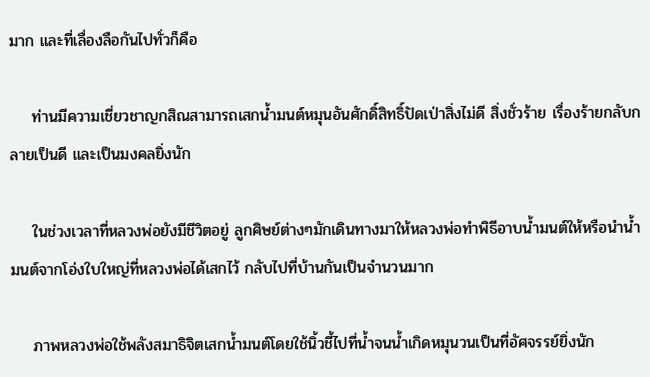มาก และที่เลื่องลือกันไปทั่วก็คือ

    ท่านมีความเชี่ยวชาญกสิณสามารถเสกน้ำมนต์หมุนอันศักดิ์สิทธิ์ปัดเป่าสิ่งไม่ดี สิ่งชั่วร้าย เรื่องร้ายกลับกลายเป็นดี และเป็นมงคลยิ่งนัก

    ในช่วงเวลาที่หลวงพ่อยังมีชีวิตอยู่ ลูกศิษย์ต่างๆมักเดินทางมาให้หลวงพ่อทำพิธีอาบน้ำมนต์ให้หรือนำน้ำมนต์จากโอ่งใบใหญ่ที่หลวงพ่อได้เสกไว้ กลับไปที่บ้านกันเป็นจำนวนมาก

    ภาพหลวงพ่อใช้พลังสมาธิจิตเสกน้ำมนต์โดยใช้นิ้วชี้ไปที่น้ำจนน้ำเกิดหมุนวนเป็นที่อัศจรรย์ยิ่งนัก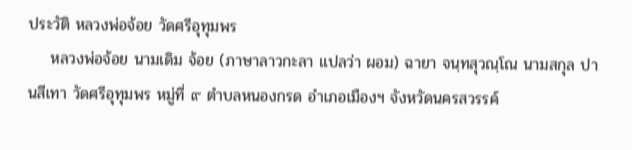ประวัติ หลวงพ่อจ้อย วัดศรีอุทุมพร
    หลวงพ่อจ้อย นามเดิม จ้อย (ภาษาลาวกะลา แปลว่า ผอม) ฉายา จนฺทสุวณฺโณ นามสกุล ปานสีเทา วัดศรีอุทุมพร หมู่ที่ ๙ ตำบลหนองกรด อำเภอเมืองฯ จังหวัดนครสวรรค์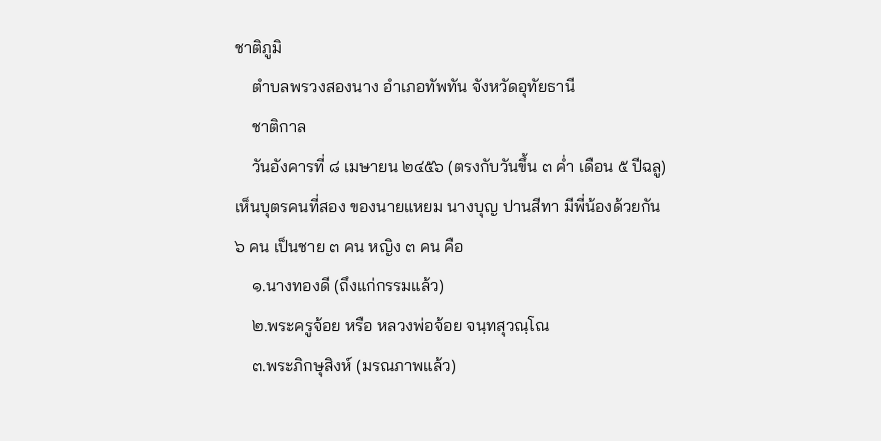ชาติภูมิ
    ตำบลพรวงสองนาง อำเภอทัพทัน จังหวัดอุทัยธานี
    ชาติกาล
    วันอังคารที่ ๘ เมษายน ๒๔๕๖ (ตรงกับวันขึ้น ๓ ค่ำ เดือน ๕ ปีฉลู) เห็นบุตรคนที่สอง ของนายแหยม นางบุญ ปานสีทา มีพี่น้องด้วยกัน ๖ คน เป็นชาย ๓ คน หญิง ๓ คน คือ
    ๑.นางทองดี (ถึงแก่กรรมแล้ว)
    ๒.พระครูจ้อย หรือ หลวงพ่อจ้อย จนฺทสุวณฺโณ
    ๓.พระภิกษุสิงห์ (มรณภาพแล้ว)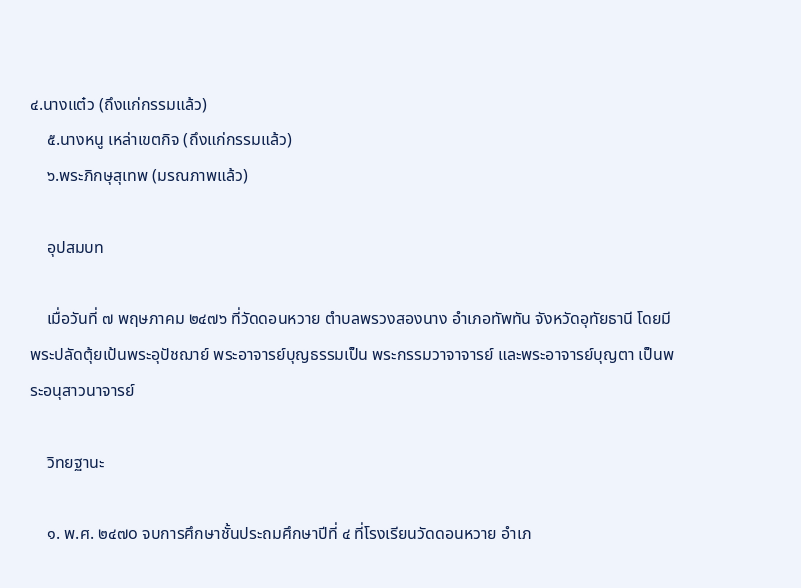๔.นางแต๋ว (ถึงแก่กรรมแล้ว)
    ๕.นางหนู เหล่าเขตกิจ (ถึงแก่กรรมแล้ว)
    ๖.พระภิกษุสุเทพ (มรณภาพแล้ว)

    อุปสมบท

    เมื่อวันที่ ๗ พฤษภาคม ๒๔๗๖ ที่วัดดอนหวาย ตำบลพรวงสองนาง อำเภอทัพทัน จังหวัดอุทัยธานี โดยมีพระปลัดตุ้ยเป้นพระอุปัชฌาย์ พระอาจารย์บุญธรรมเป็น พระกรรมวาจาจารย์ และพระอาจารย์บุญตา เป็นพระอนุสาวนาจารย์

    วิทยฐานะ

    ๑. พ.ศ. ๒๔๗o จบการศึกษาชั้นประถมศึกษาปีที่ ๔ ที่โรงเรียนวัดดอนหวาย อำเภ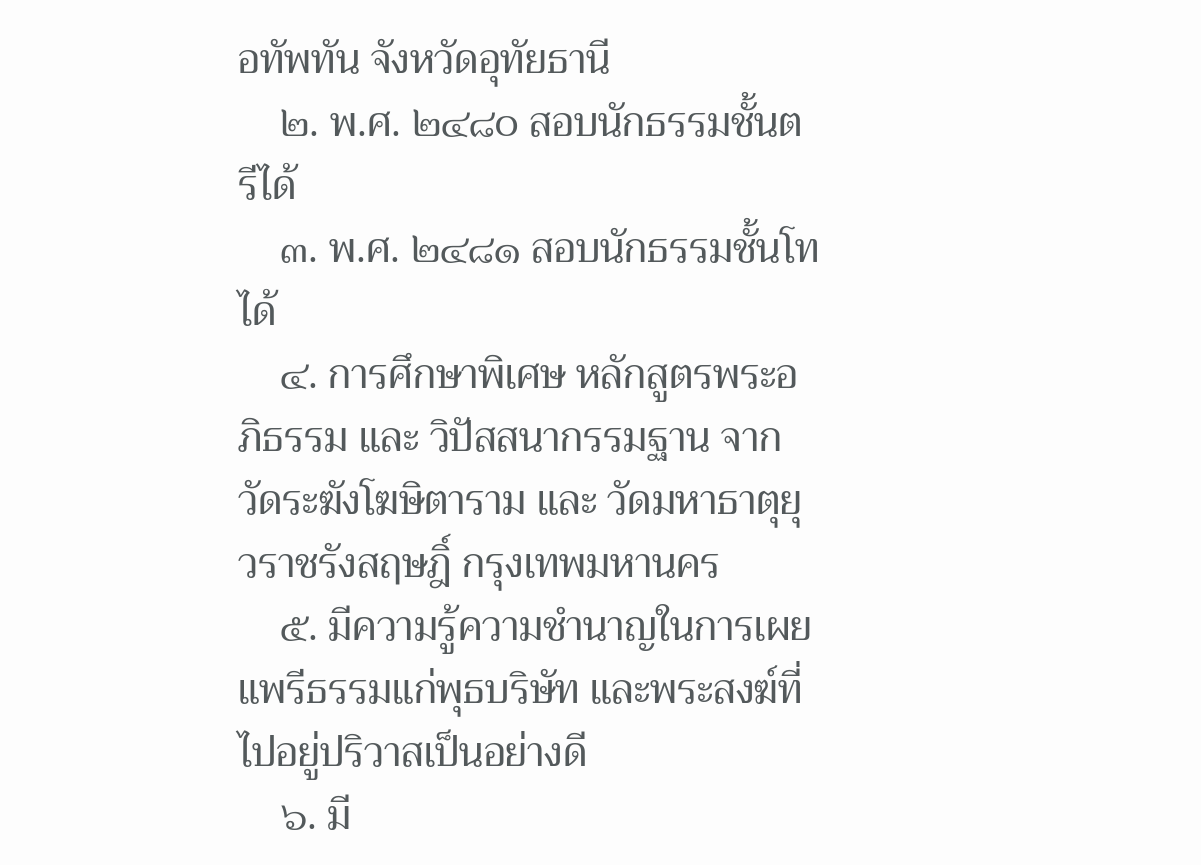อทัพทัน จังหวัดอุทัยธานี
    ๒. พ.ศ. ๒๔๘o สอบนักธรรมชั้นตรีได้
    ๓. พ.ศ. ๒๔๘๑ สอบนักธรรมชั้นโทได้
    ๔. การศึกษาพิเศษ หลักสูตรพระอภิธรรม และ วิปัสสนากรรมฐาน จากวัดระฆังโฆษิตาราม และ วัดมหาธาตุยุวราชรังสฤษฎิ์ กรุงเทพมหานคร
    ๕. มีความรู้ความชำนาญในการเผยแพรีธรรมแก่พุธบริษัท และพระสงฆ์ที่ไปอยู่ปริวาสเป็นอย่างดี
    ๖. มี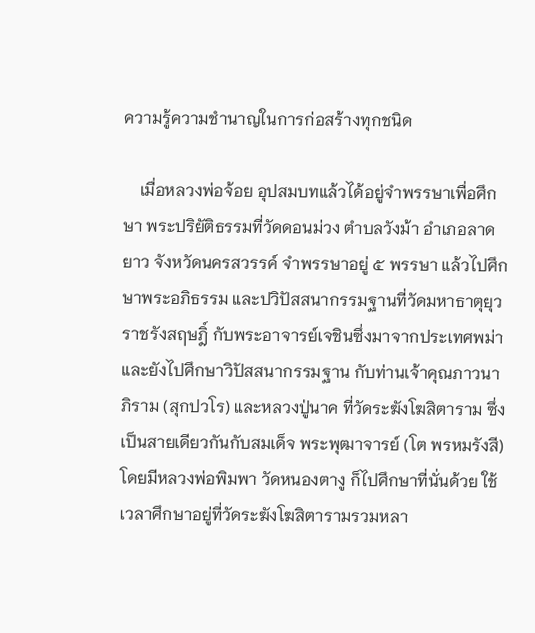ความรู้ความชำนาญในการก่อสร้างทุกชนิด

    เมื่อหลวงพ่อจ้อย อุปสมบทแล้วได้อยู่จำพรรษาเพื่อศึกษา พระปริยัติธรรมที่วัดดอนม่วง ตำบลวังม้า อำเภอลาดยาว จังหวัดนครสวรรค์ จำพรรษาอยู่ ๕ พรรษา แล้วไปศึกษาพระอภิธรรม และปวิปัสสนากรรมฐานที่วัดมหาธาตุยุวราชรังสฤษฎิ์ กับพระอาจารย์เจชินซึ่งมาจากประเทศพม่า และยังไปศึกษาวิปัสสนากรรมฐาน กับท่านเจ้าคุณภาวนาภิราม (สุกปวโร) และหลวงปู่นาค ที่วัดระฆังโฆสิตาราม ซึ่งเป็นสายเดียวกันกับสมเด็จ พระพุฒาจารย์ (โต พรหมรังสี) โดยมีหลวงพ่อพิมพา วัดหนองตางู ก็ไปศึกษาที่นั่นด้วย ใช้เวลาศึกษาอยู่ที่วัดระฆังโฆสิตารามรวมหลา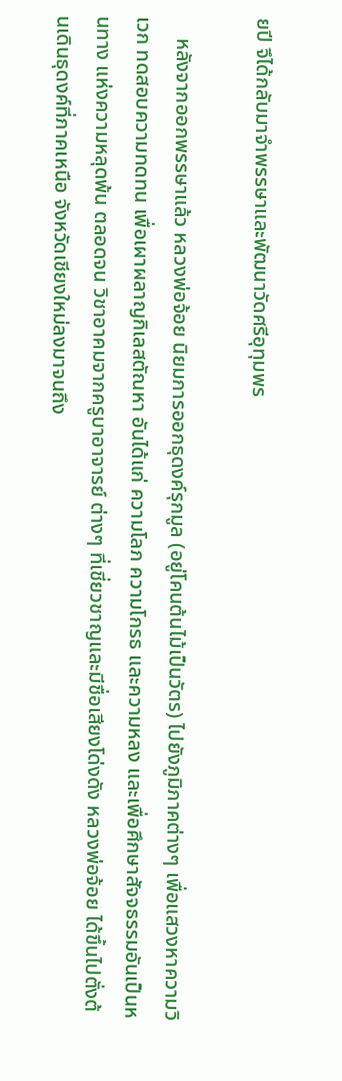ยปี จึได้กลับมาจำพรรษาและพัฒนาวัดศรีอุทุมพร

    หลังจากออกพรรษาแล้ว หลวงพ่อจ้อย นิยมการออกธุดงค์รุกมูล (อยู่โคนต้นไม้เป็นวัตร) ไปยังภูมิภาคต่างๆ เพื่อแสวงหาความวิเวก ทดสอบความทดทน เพื่อเผาผลาญกิเลสตัณหา อันได้แก่ ความโลภ ความโกรธ และความหลง และเพื่อศึกษาสัจจธรรมอันเป็นหนทาง แห่งความหลุดพ้น ตลอดจน วิชาอาคมจากครูบาอาจารย์ ต่างๆ ที่เชี่ยวชาญและมีชื่อเสียงโด่งดัง หลวงพ่อจ้อย ได้ขึ้นไปตั่งต้นเดินธุดงค์ที่ภาคเหนือ จังหวัดเชียงใหม่ลงมาจนถึง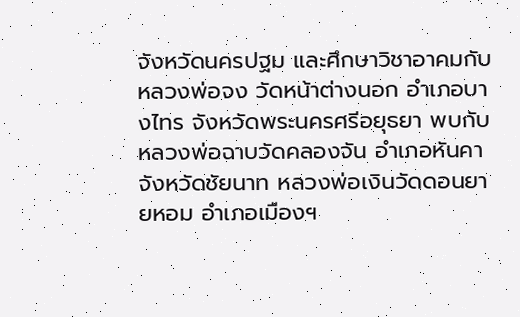จังหวัดนครปฐม และศึกษาวิชาอาคมกับหลวงพ่อจง วัดหน้าต่างนอก อำเภอบางไทร จังหวัดพระนครศรีอยุธยา พบกับหลวงพ่อฉาบวัดคลองจัน อำเภอหันคา จังหวัดชัยนาท หลวงพ่อเงินวัดดอนยายหอม อำเภอเมืองฯ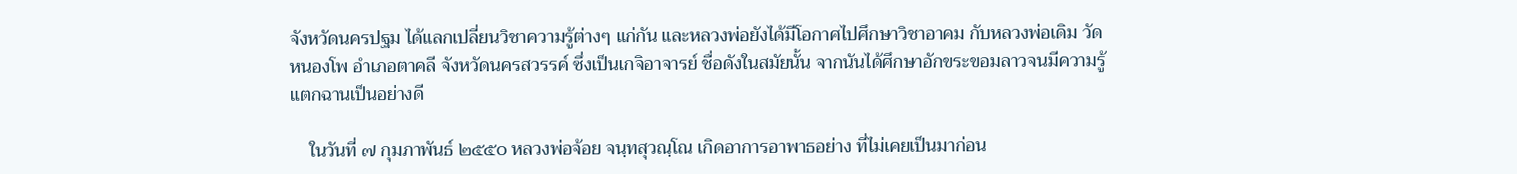จังหวัดนครปฐม ได้แลกเปลี่ยนวิชาความรู้ต่างๆ แก่กัน และหลวงพ่อยังได้มีโอกาศไปศึกษาวิชาอาคม กับหลวงพ่อเดิม วัดหนองโพ อำเภอตาคลี จังหวัดนครสวรรค์ ซึ่งเป็นเกจิอาจารย์ ชื่อดังในสมัยนั้น จากนันได้ศึกษาอักขระขอมลาวจนมีความรู้แตกฉานเป็นอย่างดี

    ในวันที่ ๗ กุมภาพันธ์ ๒๕๕o หลวงพ่อจ้อย จนฺทสุวณฺโณ เกิดอาการอาพาธอย่าง ที่ไม่เคยเป็นมาก่อน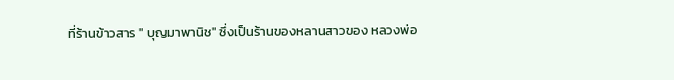ที่ร้านข้าวสาร " บุญมาพานิช" ซึ่งเป็นร้านของหลานสาวของ หลวงพ่อ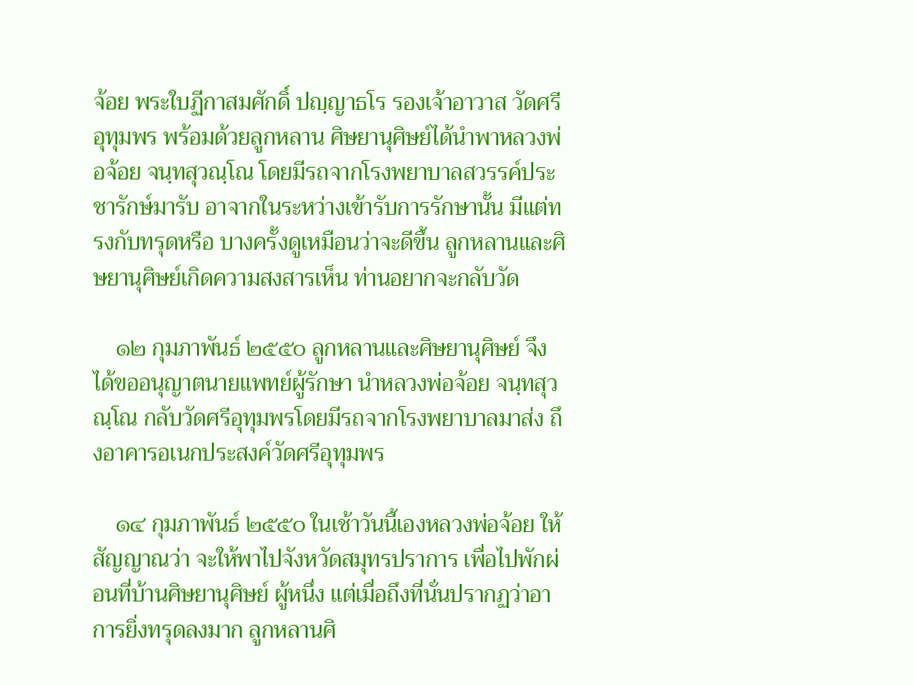จ้อย พระใบฏีกาสมศักดิ์ ปญฺญาธโร รองเจ้าอาวาส วัดศรีอุทุมพร พร้อมด้วยลูกหลาน ศิษยานุศิษย์ได้นำพาหลวงพ่อจ้อย จนฺทสุวณฺโณ โดยมีรถจากโรงพยาบาลสวรรค์ประชารักษ์มารับ อาจากในระหว่างเข้ารับการรักษานั้น มีแต่ทรงกับทรุดหรือ บางครั้งดูเหมือนว่าจะดีขึ้น ลูกหลานและศิษยานุศิษย์เกิดความสงสารเห็น ท่านอยากจะกลับวัด

    ๑๒ กุมภาพันธ์ ๒๕๕o ลูกหลานและศิษยานุศิษย์ จึงได้ขออนุญาตนายแพทย์ผู้รักษา นำหลวงพ่อจ้อย จนฺทสุวณฺโณ กลับวัดศรีอุทุมพรโดยมีรถจากโรงพยาบาลมาส่ง ถึงอาคารอเนกประสงค์วัดศรีอุทุมพร

    ๑๔ กุมภาพันธ์ ๒๕๕o ในเช้าวันนี้เองหลวงพ่อจ้อย ให้สัญญาณว่า จะให้พาไปจังหวัดสมุทรปราการ เพื่อไปพักผ่อนที่บ้านศิษยานุศิษย์ ผู้หนึ่ง แต่เมื่อถึงที่นั่นปรากฏว่าอาการยิ่งทรุดลงมาก ลูกหลานศิ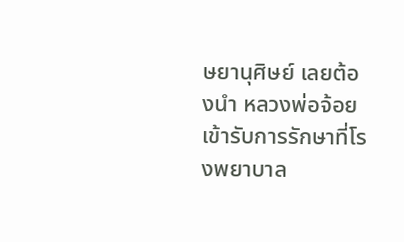ษยานุศิษย์ เลยต้องนำ หลวงพ่อจ้อย เข้ารับการรักษาที่โรงพยาบาล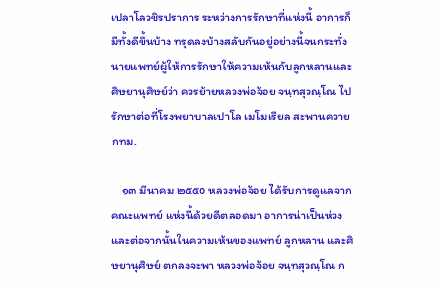เปลาโลวชิรปราการ ระหว่างการรักษาที่แห่งนี้ อาการก็มีทั้งดีขึ้นบ้าง ทรุดลงบ้างสลับกันอยู่อย่างนี้จนกระทั่งนายแพทย์ผู้ให้การรักษาให้ความเห้นกับลูกหลานและ ศิษยานุศิษย์ว่า ควรย้ายหลวงพ่อจ้อย จนฺทสุวณฺโณ ไปรักษาต่อที่โรงพยาบาลเปาโล เมโมเรียล สะพานควาย กทม.

    ๑๓ มีนาคม ๒๕๕o หลวงพ่อจ้อย ได้รับการดูแลจากคณะแพทย์ แห่งนี้ด้วยดีตลอดมา อาการน่าเป็นห่วงและต่อจากนั้นในความเห้นของแพทย์ ลูกหลาน และศิษยานุศิษย์ ตกลงจะพา หลวงพ่อจ้อย จนฺทสุวณฺโณ ก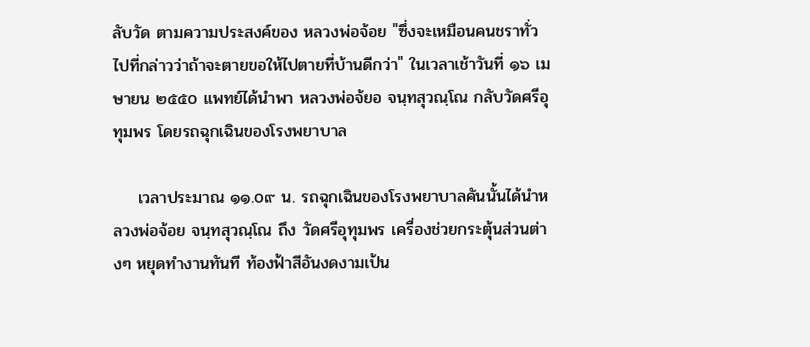ลับวัด ตามความประสงค์ของ หลวงพ่อจ้อย "ซึ่งจะเหมือนคนชราทั่วไปที่กล่าวว่าถ้าจะตายขอให้ไปตายที่บ้านดีกว่า" ในเวลาเช้าวันที่ ๑๖ เมษายน ๒๕๕o แพทย์ได้นำพา หลวงพ่อจ้ยอ จนฺทสุวณฺโณ กลับวัดศรีอุทุมพร โดยรถฉุกเฉินของโรงพยาบาล

    เวลาประมาณ ๑๑.o๙ น. รถฉุกเฉินของโรงพยาบาลคันนั้นได้นำหลวงพ่อจ้อย จนฺทสุวณฺโณ ถึง วัดศรีอุทุมพร เครื่องช่วยกระตุ้นส่วนต่างๆ หยุดทำงานทันที ท้องฟ้าสีอันงดงามเป้น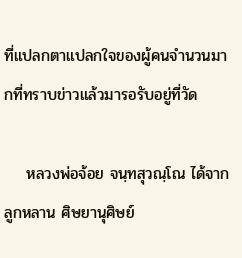ที่แปลกตาแปลกใจของผู้คนจำนวนมากที่ทราบข่าวแล้วมารอรับอยู่ที่วัด

    หลวงพ่อจ้อย จนฺทสุวณฺโณ ได้จากลูกหลาน ศิษยานุศิษย์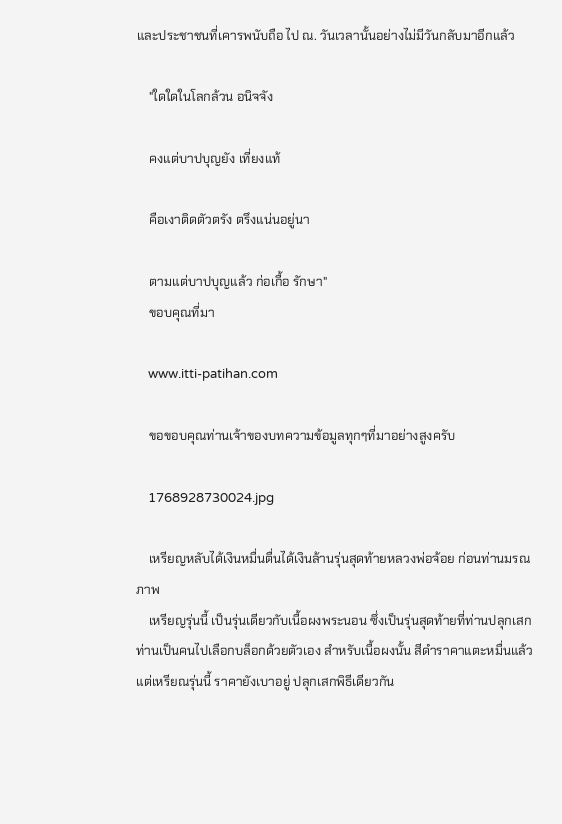และประชาชนที่เคารพนับถือ ไป ณ. วันเวลานั้นอย่างไม่มีวันกลับมาอีกแล้ว

    "ใดใดในโลกล้วน อนิจจัง

    คงแต่บาปบุญยัง เที่ยงแท้

    คือเงาติดตัวตรัง ตรึงแน่นอยู่นา

    ตามแต่บาปบุญแล้ว ก่อเกื้อ รักษา"
    ขอบคุณที่มา

    www.itti-patihan.com

    ขอขอบคุณท่านเจ้าของบทความข้อมูลทุกๆที่มาอย่างสูงครับ

    1768928730024.jpg

    เหรียญหลับได้เงินหมื่นตื่นได้เงินล้านรุ่นสุดท้ายหลวงพ่อจ้อย ก่อนท่านมรณภาพ
    เหรียญรุ่นนี้ เป็นรุ่นเดียวกับเนื้อผงพระนอน ซึ่งเป็นรุ่นสุดท้ายที่ท่านปลุกเสก ท่านเป็นคนไปเลือกบล็อกด้วยตัวเอง สำหรับเนื้อผงนั้น สีดำราคาแตะหมื่นแล้ว แต่เหรียณรุ่นนี้ ราคายังเบาอยู่ ปลุกเสกพิธีเดียวกัน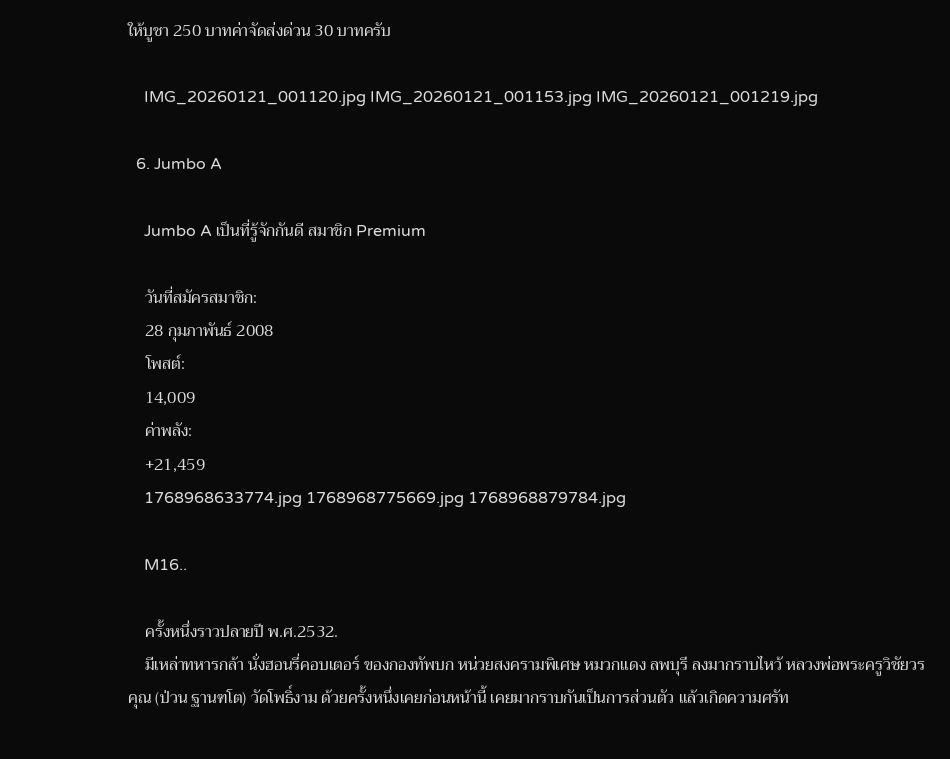ให้บูชา 250 บาทค่าจัดส่งด่วน 30 บาทครับ

    IMG_20260121_001120.jpg IMG_20260121_001153.jpg IMG_20260121_001219.jpg

  6. Jumbo A

    Jumbo A เป็นที่รู้จักกันดี สมาชิก Premium

    วันที่สมัครสมาชิก:
    28 กุมภาพันธ์ 2008
    โพสต์:
    14,009
    ค่าพลัง:
    +21,459
    1768968633774.jpg 1768968775669.jpg 1768968879784.jpg

    M16..

    ครั้งหนึ่งราวปลายปี พ.ศ.2532.
    มีเหล่าทหารกล้า นั่งฮอนรี่คอบเตอร์ ของกองทัพบก หน่วยสงครามพิเศษ หมวกแดง ลพบุรี ลงมากราบไหว้ หลวงพ่อพระครูวิชัยวรคุณ (ป่วน ฐานฑโต) วัดโพธิ์งาม ด้วยครั้งหนึ่งเคยก่อนหน้านี้ เคยมากราบกันเป็นการส่วนตัว แล้วเกิดความศรัท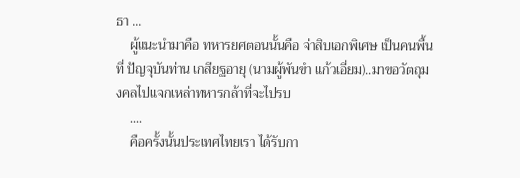ธา ...
    ผู้แนะนำมาคือ ทหารยศตอนนั้นคือ จ่าสิบเอกพิเศษ เป็นคนพื้นที่ ปัญจุบันท่าน เกสียฐอายุ (นามผู้พันขำ แก้วเอี่ยม)..มาขอวัตถุมงคลไปแจกเหล่าทหารกล้าที่จะไปรบ
    ....
    คือครั้งนั้นประเทศไทยเรา ได้รับกา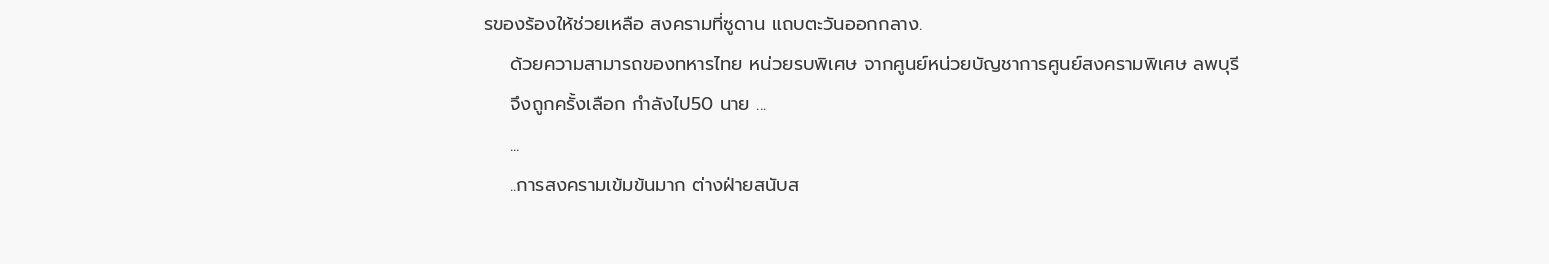รของร้องให้ช่วยเหลือ สงครามที่ซูดาน แถบตะวันออกกลาง.
    ด้วยความสามารถของทหารไทย หน่วยรบพิเศษ จากศูนย์หน่วยบัญชาการศูนย์สงครามพิเศษ ลพบุรี
    จึงถูกครั้งเลือก กำลังไป50 นาย ...
    ...
    ..การสงครามเข้มข้นมาก ต่างฝ่ายสนับส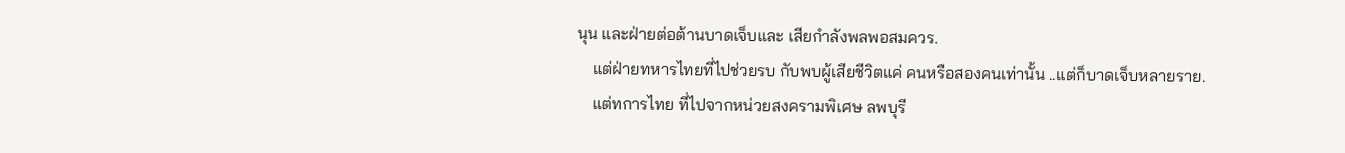นุน และฝ่ายต่อต้านบาดเจ็บและ เสียกำลังพลพอสมควร.
    แต่ฝ่ายทหารไทยที่ไปช่วยรบ กับพบผู้เสียชีวิตแค่ คนหรือสองคนเท่านั้น ..แต่ก็บาดเจ็บหลายราย.
    แต่ทการไทย ที่ไปจากหน่วยสงครามพิเศษ ลพบุรี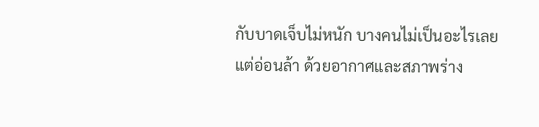กับบาดเจ็บไม่หนัก บางคนไม่เป็นอะไรเลย แต่อ่อนล้า ด้วยอากาศและสภาพร่าง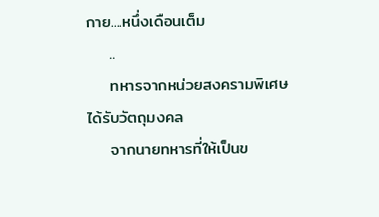กาย....หนึ่งเดือนเต็ม
    ..
    ทหารจากหน่วยสงครามพิเศษ ได้รับวัตถุมงคล
    จากนายทหารที่ให้เป็นข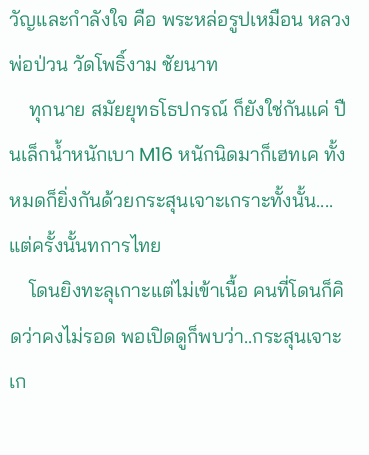วัญและกำลังใจ คือ พระหล่อรูปเหมือน หลวงพ่อป่วน วัดโพธิ์งาม ชัยนาท
    ทุกนาย สมัยยุทธโธปกรณ์ ก็ยังใช่กันแค่ ปืนเล็กน้ำหนักเบา M16 หนักนิดมาก็เฮทเค ทั้งหมดก็ยิ่งกันด้วยกระสุนเจาะเกราะทั้งนั้น....แต่ครั้งนั้นทการไทย
    โดนยิงทะลุเกาะแต่ไม่เข้าเนื้อ คนที่โดนก็คิดว่าคงไม่รอด พอเปิดดูก็พบว่า..กระสุนเจาะเก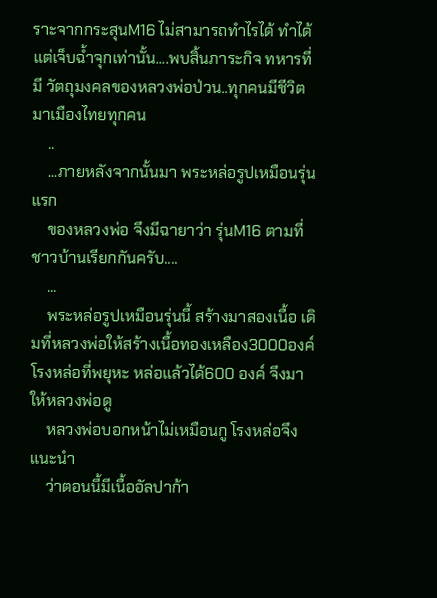ราะจากกระสุนM16 ไม่สามารถทำไรได้ ทำได้แต่เจ็บฉ้ำจุกเท่านั้น....พบสิ้นภาระกิจ ทหารที่มี วัตถุมงคลของหลวงพ่อป่วน..ทุกคนมีชีวิตมาเมืองไทยทุกคน
    ..
    ...ภายหลังจากนั้นมา พระหล่อรูปเหมือนรุ่นแรก
    ของหลวงพ่อ จึงมีฉายาว่า รุ่นM16 ตามที่ชาวบ้านเรียกกันครับ....
    ...
    พระหล่อรูปเหมือนรุ่นนี้ สร้างมาสองเนื้อ เดิมที่หลวงพ่อให้สร้างเนื้อทองเหลือง3000องค์ โรงหล่อที่พยุหะ หล่อแล้วได้600 องค์ จึงมาให้หลวงพ่อดู
    หลวงพ่อบอกหน้าไม่เหมือนกู โรงหล่อจึงแนะนำ
    ว่าตอนนี้มีเนื้ออัลปาก้า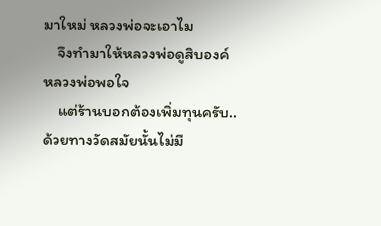มาใหม่ หลวงพ่อจะเอาไม
    จึงทำมาให้หลวงพ่อดูสิบองค์ หลวงพ่อพอใจ
    แต่ร้านบอกต้องเพิ่มทุนครับ..ด้วยทางวัดสมัยนั้นไม่มี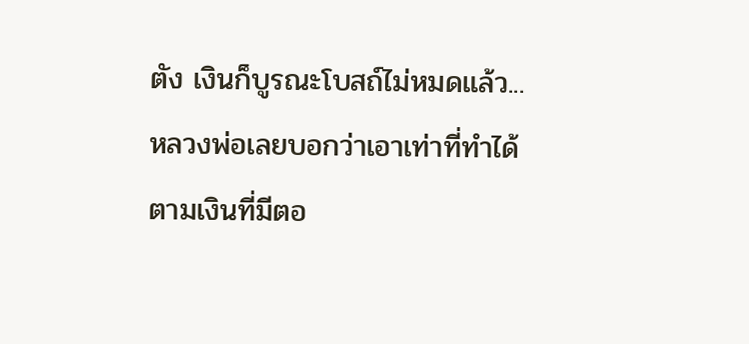ตัง เงินก็บูรณะโบสถ์ไม่หมดแล้ว...หลวงพ่อเลยบอกว่าเอาเท่าที่ทำได้ ตามเงินที่มีตอ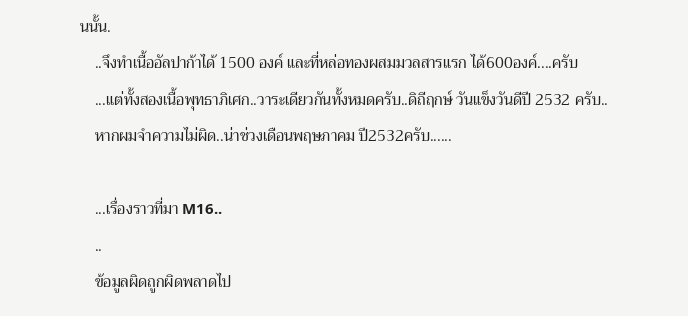นนั้น.
    ..จึงทำเนื้ออัลปาก้าได้ 1500 องค์ และที่หล่อทองผสมมวลสารแรก ได้600องค์....ครับ
    ...แต่ทั้งสองเนื้อพุทธาภิเศก..วาระเดียวกันทั้งหมดครับ..ดิถีฤกษ์ วันแข็งวันดีปี 2532 ครับ..
    หากผมจำความไม่ผิด..น่าช่วงเดือนพฤษภาคม ปี2532ครับ......

    ...เรื่องราวที่มา M16..
    ..
    ข้อมูลผิดถูกผิดพลาดไป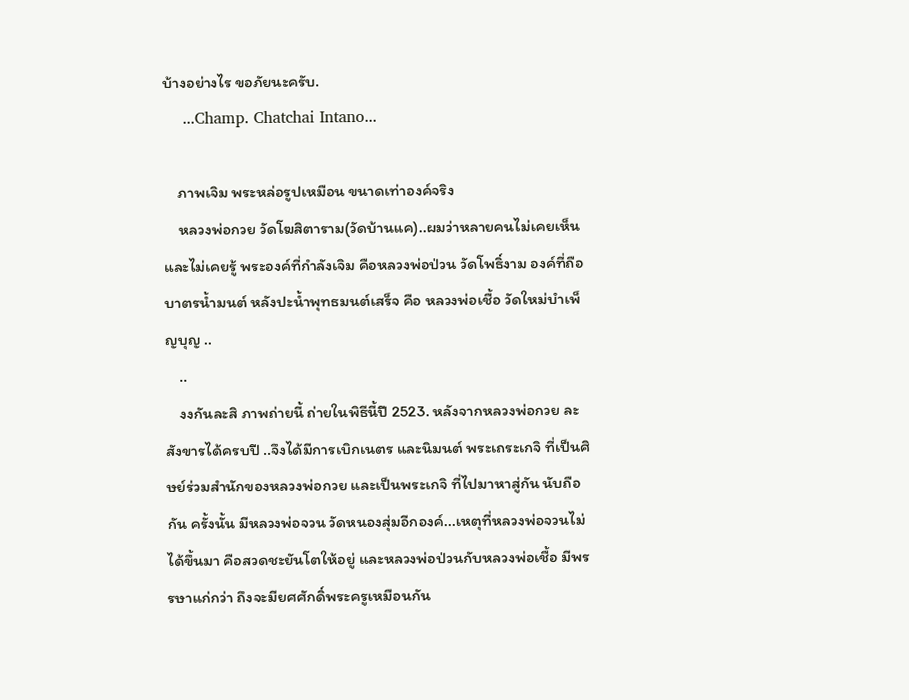บ้างอย่างไร ขอภัยนะครับ.
    ...Champ. Chatchai Intano...

    ภาพเจิม พระหล่อรูปเหมือน ขนาดเท่าองค์จริง
    หลวงพ่อกวย วัดโฆสิตาราม(วัดบ้านแค)..ผมว่าหลายคนไม่เคยเห็นและไม่เคยรู้ พระองค์ที่กำลังเจิม คือหลวงพ่อป่วน วัดโพธิ์งาม องค์ที่ถือบาตรน้ำมนต์ หลังปะน้ำพุทธมนต์เสร็จ คือ หลวงพ่อเชื้อ วัดใหม่บำเพ็ญบุญ ..
    ..
    งงกันละสิ ภาพถ่ายนี้ ถ่ายในพิธีนี้ปี 2523. หลังจากหลวงพ่อกวย ละสังขารได้ครบปี ..จึงได้มีการเบิกเนตร และนิมนต์ พระเถระเกจิ ที่เป็นศิษย์ร่วมสำนักของหลวงพ่อกวย และเป็นพระเกจิ ที่ไปมาหาสู่กัน นับถือกัน ครั้งนั้น มีหลวงพ่อจวน วัดหนองสุ่มอีกองค์...เหตุที่หลวงพ่อจวนไม่ได้ขึ้นมา คือสวดชะยันโตให้อยู่ และหลวงพ่อป่วนกับหลวงพ่อเชื้อ มีพรรษาแก่กว่า ถึงจะมียศศักดิ์พระครูเหมือนกัน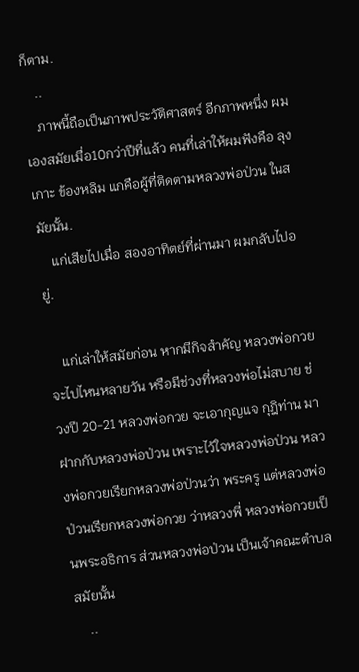ก็ตาม.
    ..
    ภาพนี้ถือเป็นภาพประวัติศาสตร์ อีกภาพหนึ่ง ผมเองสมัยเมื่อ10กว่าปีที่แล้ว คนที่เล่าให้ผมฟังคือ ลุงเกาะ ข้องหลิม แกคือผู้ที่ติดตามหลวงพ่อป่วน ในสมัยนั้น.
    แก่เสียไปเมื่อ สองอาทิตย์ที่ผ่านมา ผมกลับไปอยู่.

    แก่เล่าให้สมัยก่อน หากมีกิจสำคัญ หลวงพ่อกวยจะไปไหนหลายวัน หรือมีช่วงที่หลวงพ่อไม่สบาย ช่วงปี 20-21 หลวงพ่อกวย จะเอากุญแจ กุฎิท่าน มาฝากกับหลวงพ่อป่วน เพราะไว้ใจหลวงพ่อป่วน หลวงพ่อกวยเรียกหลวงพ่อป่วนว่า พระครู แต่หลวงพ่อป่วนเรียกหลวงพ่อกวย ว่าหลวงพี่ หลวงพ่อกวยเป็นพระอธิการ ส่วนหลวงพ่อป่วน เป็นเจ้าคณะตำบลสมัยนั้น
    ..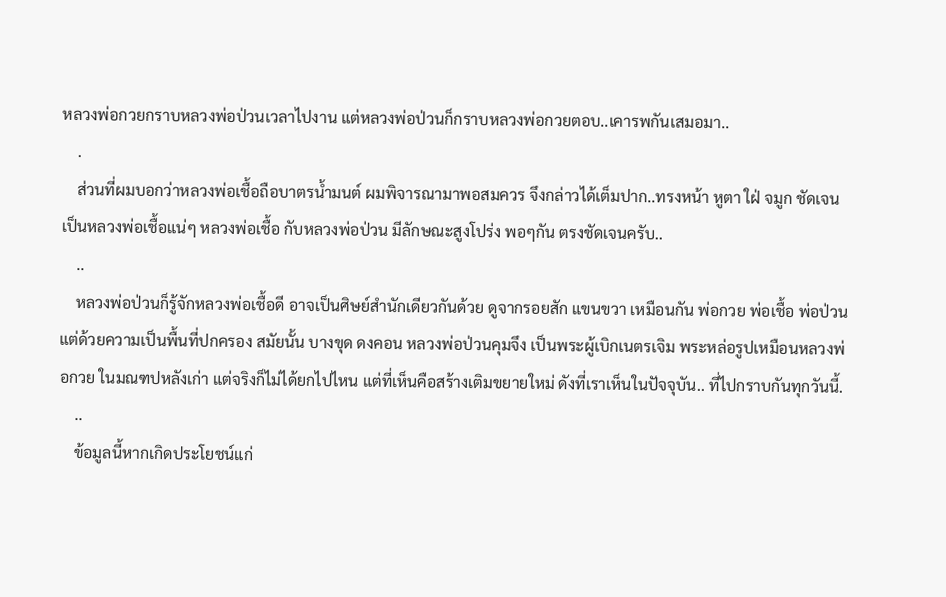หลวงพ่อกวยกราบหลวงพ่อป่วนเวลาไปงาน แต่หลวงพ่อป่วนก็กราบหลวงพ่อกวยตอบ..เคารพกันเสมอมา..
    .
    ส่วนที่ผมบอกว่าหลวงพ่อเชื้อถือบาตรน้ำมนต์ ผมพิจารณามาพอสมควร จึงกล่าวได้เต็มปาก..ทรงหน้า หูตา ใฝ่ จมูก ชัดเจน เป็นหลวงพ่อเชื้อแน่ๆ หลวงพ่อเชื้อ กับหลวงพ่อป่วน มีลักษณะสูงโปร่ง พอๆกัน ตรงชัดเจนครับ..
    ..
    หลวงพ่อป่วนก็รู้จักหลวงพ่อเชื้อดี อาจเป็นศิษย์สำนักเดียวกันด้วย ดูจากรอยสัก แขนขวา เหมือนกัน พ่อกวย พ่อเชื้อ พ่อป่วน แต่ด้วยความเป็นพื้นที่ปกครอง สมัยนั้น บางขุด ดงคอน หลวงพ่อป่วนคุมจึง เป็นพระผู้เบิกเนตรเจิม พระหล่อรูปเหมือนหลวงพ่อกวย ในมณฑปหลังเก่า แต่จริงก็ไม่ได้ยกไปไหน แต่ที่เห็นคือสร้างเติมขยายใหม่ ดังที่เราเห็นในปัจจุบัน.. ที่ไปกราบกันทุกวันนี้.
    ..
    ข้อมูลนี้หากเกิดประโยชน์แก่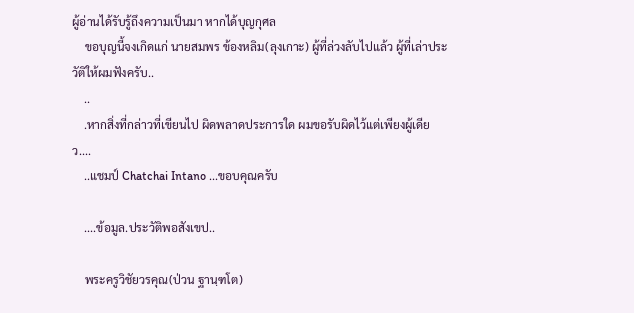ผู้อ่านได้รับรู้ถึงความเป็นมา หากได้บุญกุศล
    ขอบุญนี้จงเกิดแก่ นายสมพร ข้องหลิม(ลุงเกาะ) ผู้ที่ล่วงลับไปแล้ว ผู้ที่เล่าประวัติให้ผมฟังครับ..
    ..
    .หากสิ่งที่กล่าวที่เขียนไป ผิดพลาดประการใด ผมขอรับผิดไว้แต่เพียงผู้เดียว....
    ..แชมป์ Chatchai Intano ...ขอบคุณครับ

    ....ข้อมูล.ประวัติพอสังเขป..

    พระครูวิชัยวรคุณ(ป่วน ฐานฺฑโต)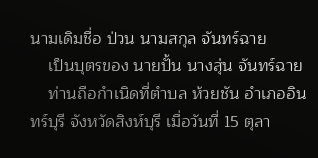นามเดิมชื่อ ป่วน นามสกุล จันทร์ฉาย
    เป็นบุตรของ นายปั้น นางสุ่น จันทร์ฉาย
    ท่านถือกำเนิดที่ตำบล ห้วยชัน อำเภออินทร์บุรี จังหวัดสิงห์บุรี เมื่อวันที่ 15 ตุลา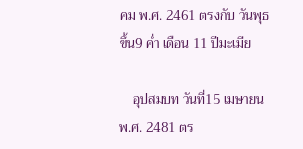คม พ.ศ. 2461 ตรงกับ วันพุธ ขึ้น9 ค่ำ เดือน 11 ปีมะเมีย

    อุปสมบท วันที่15 เมษายน พ.ศ. 2481 ตร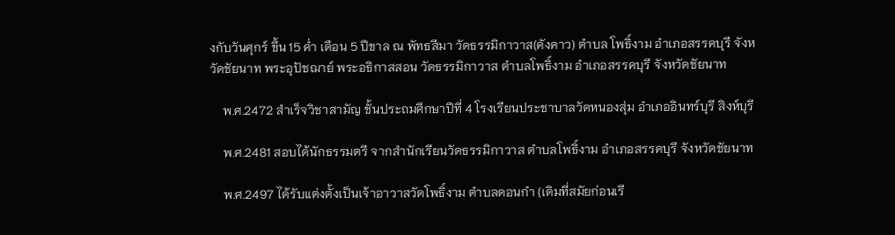งกับวันศุกร์ ขึ้น 15 ค่ำ เดือน 5 ปีขาล ณ พัทธสีมา วัดธรรมิกาวาส(คังคาว) ตำบล โพธิ์งาม อำเภอสรรคบุรี จังหวัดชัยนาท พระอุปัชฌาย์ พระอธิกาสสอน วัดธรรมิกาวาส ตำบลโพธิ์งาม อำเภอสรรคบุรี จังหวัดชัยนาท

    พ.ศ.2472 สำเร็จวิชาสามัญ ชั้นประถมศึกษาปีที่ 4 โรงเรียนประชาบาลวัดหนองสุ่ม อำเภออินทร์บุรี สิงห์บุรี

    พ.ศ.2481 สอบได้นักธรรมตรี จากสำนักเรียนวัดธรรมิกาวาส ตำบลโพธิ์งาม อำเภอสรรคบุรี จังหวัดชัยนาท

    พ.ศ.2497 ได้รับแต่งตั้งเป็นเจ้าอาวาสวัดโพธิ์งาม ตำบลดอนกำ (เดิมที่สมัยก่อนเรี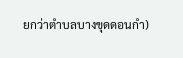ยกว่าตำบลบางขุดดอนกำ)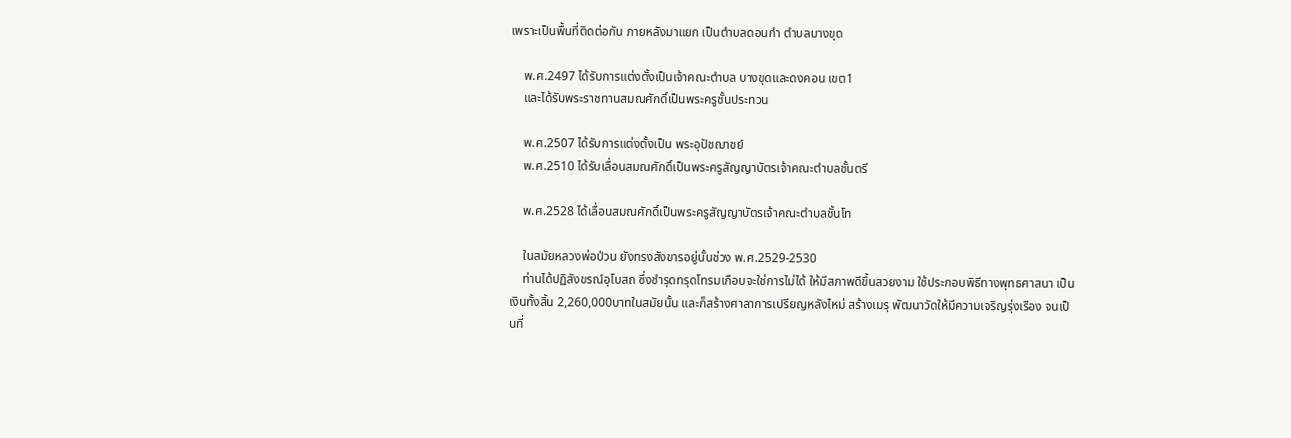เพราะเป็นพื้นที่ติดต่อกัน ภายหลังมาแยก เป็นตำบลดอนกำ ตำบลบางขุด

    พ.ศ.2497 ได้รับการแต่งตั้งเป็นเจ้าคณะตำบล บางขุดและดงคอน เขต1
    และได้รับพระราชทานสมณศักดิ์เป็นพระครูชั้นประทวน

    พ.ศ.2507 ได้รับการแต่งตั้งเป็น พระอุปัชฌาชย์
    พ.ศ.2510 ได้รับเลื่อนสมณศักดิ์เป็นพระครูสัญญาบัตรเจ้าคณะตำบลชั้นตรี

    พ.ศ.2528 ได้เลื่อนสมณศักดิ์เป็นพระครูสัญญาบัตรเจ้าคณะตำบลชั้นโท

    ในสมัยหลวงพ่อป่วน ยังทรงสังขารอยู่นั้นช่วง พ.ศ.2529-2530
    ท่านได้ปฏิสังขรณ์อุโบสถ ซึ่งชำรุดทรุดโทรมเกือบจะใช่การไม่ได้ ให้มีสภาพดีขึ้นสวยงาม ใช้ประกอบพิธีทางพุทธศาสนา เป็นเงินทั้งสิ้น 2,260,000บาทในสมัยนั้น และก็สร้างศาลาการเปรียญหลังไหม่ สร้างเมรุ พัฒนาวัดให้มีความเจริญรุ่งเรือง จนเป็นที่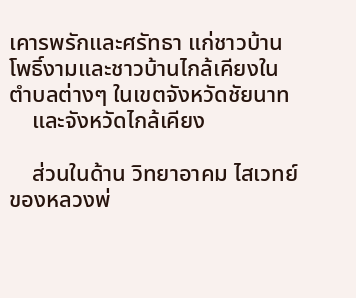เคารพรักและศรัทธา แก่ชาวบ้านโพธิ์งามและชาวบ้านไกล้เคียงในตำบลต่างๆ ในเขตจังหวัดชัยนาท
    และจังหวัดไกล้เคียง

    ส่วนในด้าน วิทยาอาคม ไสเวทย์ ของหลวงพ่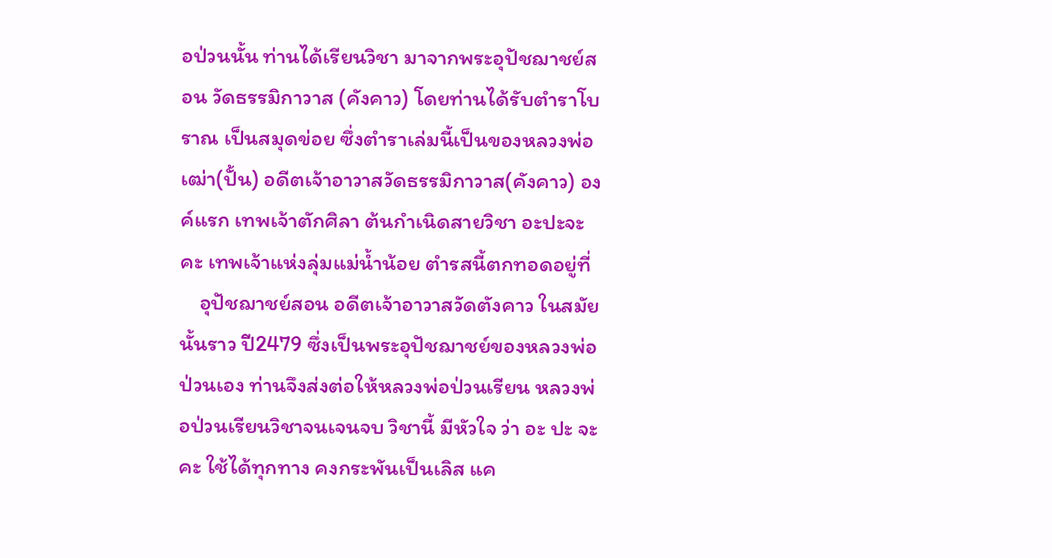อป่วนนั้น ท่านได้เรียนวิชา มาจากพระอุปัชฌาชย์สอน วัดธรรมิกาวาส (คังคาว) โดยท่านได้รับตำราโบราณ เป็นสมุดข่อย ซึ่งตำราเล่มนี้เป็นของหลวงพ่อเฒ่า(ปั้น) อดีตเจ้าอาวาสวัดธรรมิกาวาส(คังคาว) องค์แรก เทพเจ้าตักศิลา ต้นกำเนิดสายวิชา อะปะจะคะ เทพเจ้าแห่งลุ่มแม่น้ำน้อย ตำรสนี้ตกทอดอยู่ที่
    อุปัชฌาชย์สอน อดีตเจ้าอาวาสวัดตังคาว ในสมัยนั้นราว ปี2479 ซึ่งเป็นพระอุปัชฌาชย์ของหลวงพ่อป่วนเอง ท่านจึงส่งต่อให้หลวงพ่อป่วนเรียน หลวงพ่อป่วนเรียนวิชาจนเจนจบ วิชานี้ มีหัวใจ ว่า อะ ปะ จะ คะ ใช้ได้ทุกทาง คงกระพันเป็นเลิส แค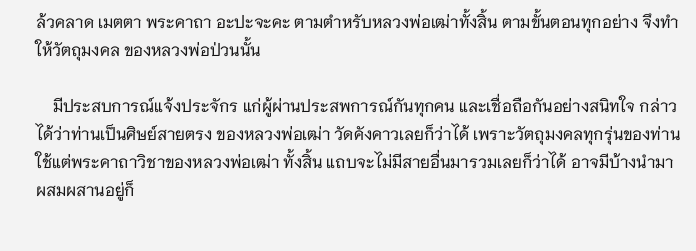ล้วคลาด เมตตา พระคาถา อะปะจะคะ ตามตำหรับหลวงพ่อเฒ่าทั้งสิ้น ตามขั้นตอนทุกอย่าง จึงทำให้วัตถุมงคล ของหลวงพ่อป่วนนั้น

    มีประสบการณ์แจ้งประจักร แก่ผู้ผ่านประสพการณ์กันทุกคน และเชื่อถือกันอย่างสนิทใจ กล่าวได้ว่าท่านเป็นศิษย์สายตรง ของหลวงพ่อเฒ่า วัดคังคาวเลยก็ว่าได้ เพราะวัตถุมงคลทุกรุ่นของท่าน ใช้แต่พระคาถาวิชาของหลวงพ่อเฒ่า ทั้งสิ้น แถบจะไม่มีสายอื่นมารวมเลยก็ว่าได้ อาจมีบ้างนำมาผสมผสานอยู่ก็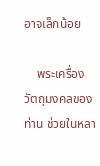อาจเล็กน้อย

    พระเครื่อง วัตถุมงคลของท่าน ช่วยในหลา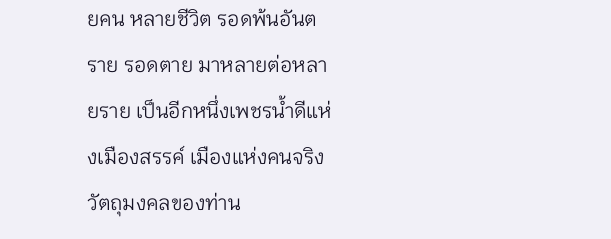ยคน หลายชีวิต รอดพ้นอันตราย รอดตาย มาหลายต่อหลายราย เป็นอีกหนึ่งเพชรน้ำดีแห่งเมืองสรรค์ เมืองแห่งคนจริง วัตถุมงคลของท่าน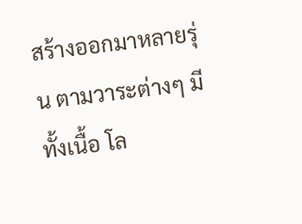สร้างออกมาหลายรุ่น ตามวาระต่างๆ มีทั้งเนื้อ โล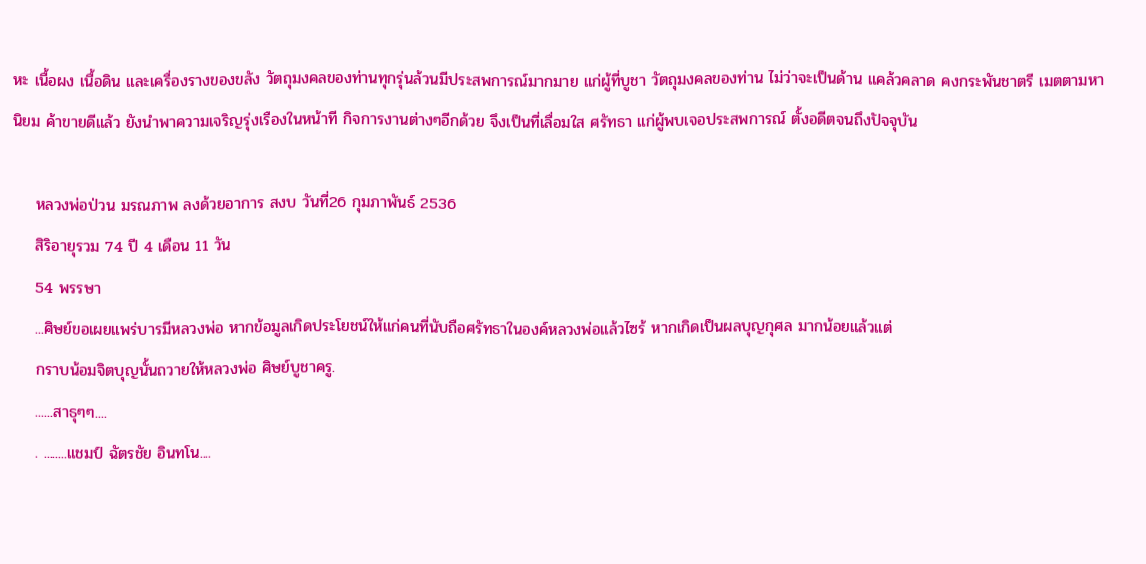หะ เนื้อผง เนื้อดิน และเครื่องรางของขลัง วัตถุมงคลของท่านทุกรุ่นล้วนมีประสพการณ์มากมาย แก่ผู้ที่บูชา วัตถุมงคลของท่าน ไม่ว่าจะเป็นด้าน แคล้วคลาด คงกระพันชาตรี เมตตามหานิยม ค้าขายดีแล้ว ยังนำพาความเจริญรุ่งเรืองในหน้าที กิจการงานต่างๆอีกด้วย จึงเป็นที่เลื่อมใส ศรัทธา แก่ผู้พบเจอประสพการณ์ ตั้งอดีตจนถึงปัจจุบัน

    หลวงพ่อป่วน มรณภาพ ลงด้วยอาการ สงบ วันที่26 กุมภาพันธ์ 2536
    สิริอายุรวม 74 ปี 4 เดือน 11 วัน
    54 พรรษา
    ...ศิษย์ขอเผยแพร่บารมีหลวงพ่อ หากข้อมูลเกิดประโยชน์ให้แก่คนที่นับถือศรัทธาในองค์หลวงพ่อแล้วไซร้ หากเกิดเป็นผลบุญกุศล มากน้อยแล้วแต่
    กราบน้อมจิตบุญนั้นถวายให้หลวงพ่อ ศิษย์บูชาครู.
    ......สาธุๆๆ....
    . ........แชมป์ ฉัตรชัย อินทโน....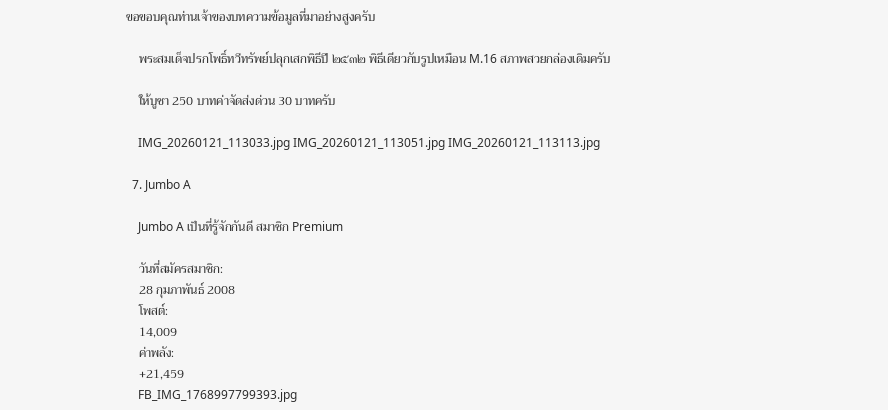ขอขอบคุณท่านเจ้าของบทความข้อมูลที่มาอย่างสูงครับ

    พระสมเด็จปรกโพธิ์ทวีทรัพย์ปลุกเสกพิธีปี ๒๕๓๒ พิธีเดียวกับรูปเหมือน M.16 สภาพสวยกล่องเดิมครับ

    ให้บูชา 250 บาทค่าจัดส่งด่วน 30 บาทครับ

    IMG_20260121_113033.jpg IMG_20260121_113051.jpg IMG_20260121_113113.jpg

  7. Jumbo A

    Jumbo A เป็นที่รู้จักกันดี สมาชิก Premium

    วันที่สมัครสมาชิก:
    28 กุมภาพันธ์ 2008
    โพสต์:
    14,009
    ค่าพลัง:
    +21,459
    FB_IMG_1768997799393.jpg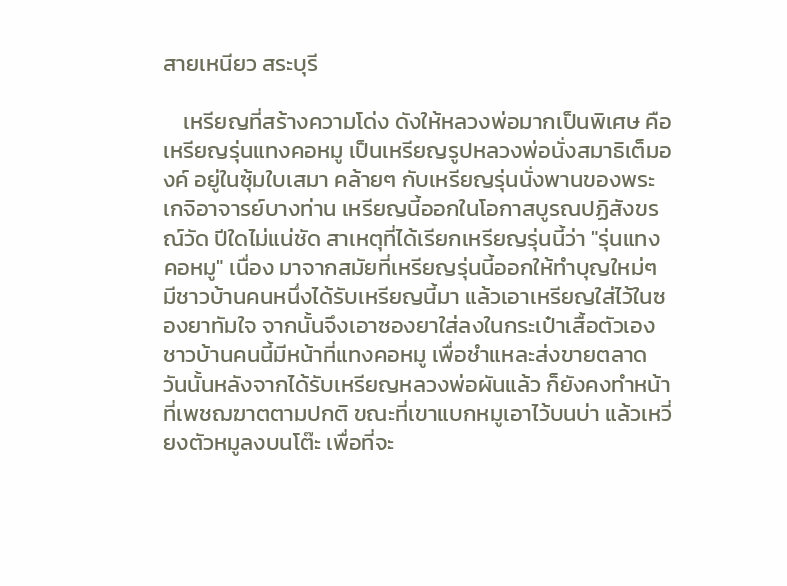สายเหนียว สระบุรี

    เหรียญที่สร้างความโด่ง ดังให้หลวงพ่อมากเป็นพิเศษ คือ เหรียญรุ่นแทงคอหมู เป็นเหรียญรูปหลวงพ่อนั่งสมาธิเต็มองค์ อยู่ในซุ้มใบเสมา คล้ายๆ กับเหรียญรุ่นนั่งพานของพระเกจิอาจารย์บางท่าน เหรียญนี้ออกในโอกาสบูรณปฏิสังขรณ์วัด ปีใดไม่แน่ชัด สาเหตุที่ได้เรียกเหรียญรุ่นนี้ว่า "รุ่นแทงคอหมู" เนื่อง มาจากสมัยที่เหรียญรุ่นนี้ออกให้ทำบุญใหม่ๆ มีชาวบ้านคนหนึ่งได้รับเหรียญนี้มา แล้วเอาเหรียญใส่ไว้ในซองยาทัมใจ จากนั้นจึงเอาซองยาใส่ลงในกระเป๋าเสื้อตัวเอง ชาวบ้านคนนี้มีหน้าที่แทงคอหมู เพื่อชำแหละส่งขายตลาด วันนั้นหลังจากได้รับเหรียญหลวงพ่อผันแล้ว ก็ยังคงทำหน้าที่เพชฌฆาตตามปกติ ขณะที่เขาแบกหมูเอาไว้บนบ่า แล้วเหวี่ยงตัวหมูลงบนโต๊ะ เพื่อที่จะ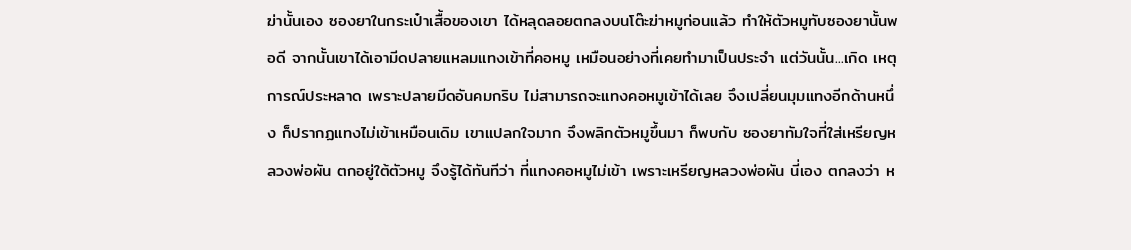ฆ่านั้นเอง ซองยาในกระเป๋าเสื้อของเขา ได้หลุดลอยตกลงบนโต๊ะฆ่าหมูก่อนแล้ว ทำให้ตัวหมูทับซองยานั้นพอดี จากนั้นเขาได้เอามีดปลายแหลมแทงเข้าที่คอหมู เหมือนอย่างที่เคยทำมาเป็นประจำ แต่วันนั้น...เกิด เหตุการณ์ประหลาด เพราะปลายมีดอันคมกริบ ไม่สามารถจะแทงคอหมูเข้าได้เลย จึงเปลี่ยนมุมแทงอีกด้านหนึ่ง ก็ปรากฏแทงไม่เข้าเหมือนเดิม เขาแปลกใจมาก จึงพลิกตัวหมูขึ้นมา ก็พบกับ ซองยาทัมใจที่ใส่เหรียญหลวงพ่อผัน ตกอยู่ใต้ตัวหมู จึงรู้ได้ทันทีว่า ที่แทงคอหมูไม่เข้า เพราะเหรียญหลวงพ่อผัน นี่เอง ตกลงว่า ห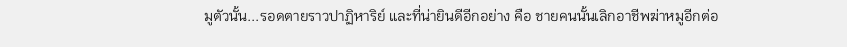มูตัวนั้น...รอดตายราวปาฏิหาริย์ และที่น่ายินดีอีกอย่าง คือ ชายคนนั้นเลิกอาชีพฆ่าหมูอีกต่อ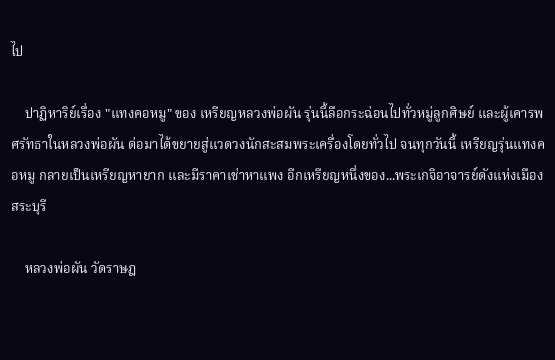ไป

    ปาฏิหาริย์เรื่อง "แทงคอหมู" ของ เหรียญหลวงพ่อผัน รุ่นนี้ลือกระฉ่อนไปทั่วหมู่ลูกศิษย์ และผู้เคารพศรัทธาในหลวงพ่อผัน ต่อมาได้ขยายสู่แวดวงนักสะสมพระเครื่องโดยทั่วไป จนทุกวันนี้ เหรียญรุ่นแทงคอหมู กลายเป็นเหรียญหายาก และมีราคาเช่าหาแพง อีกเหรียญหนึ่งของ...พระเกจิอาจารย์ดังแห่งเมืองสระบุรี

    หลวงพ่อผัน วัดราษฎ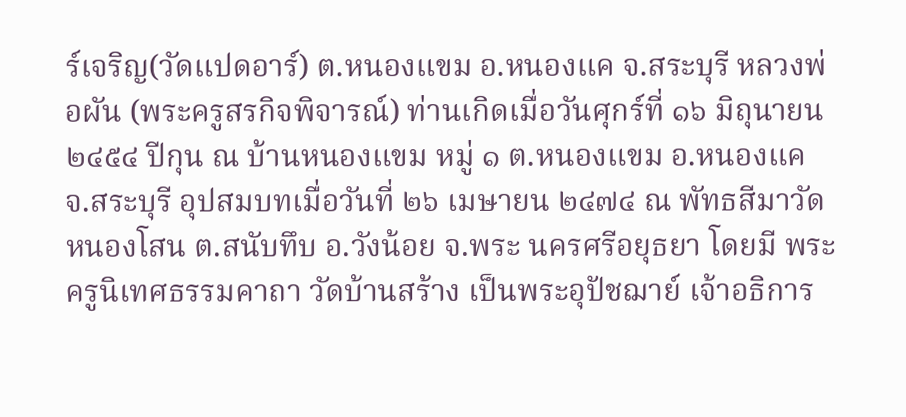ร์เจริญ(วัดแปดอาร์) ต.หนองแขม อ.หนองแค จ.สระบุรี หลวงพ่อผัน (พระครูสรกิจพิจารณ์) ท่านเกิดเมื่อวันศุกร์ที่ ๑๖ มิถุนายน ๒๔๕๔ ปีกุน ณ บ้านหนองแขม หมู่ ๑ ต.หนองแขม อ.หนองแค จ.สระบุรี อุปสมบทเมื่อวันที่ ๒๖ เมษายน ๒๔๗๔ ณ พัทธสีมาวัดหนองโสน ต.สนับทึบ อ.วังน้อย จ.พระ นครศรีอยุธยา โดยมี พระครูนิเทศธรรมคาถา วัดบ้านสร้าง เป็นพระอุปัชฌาย์ เจ้าอธิการ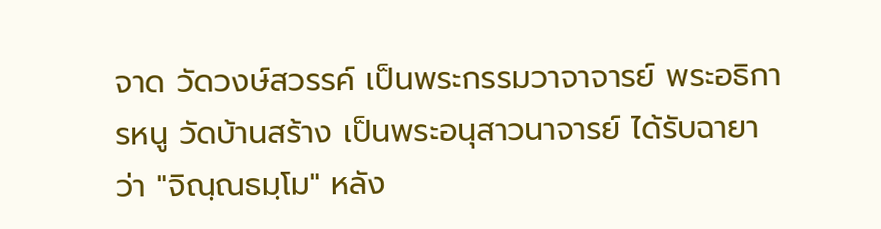จาด วัดวงษ์สวรรค์ เป็นพระกรรมวาจาจารย์ พระอธิการหนู วัดบ้านสร้าง เป็นพระอนุสาวนาจารย์ ได้รับฉายาว่า "จิณฺณธมฺโม" หลัง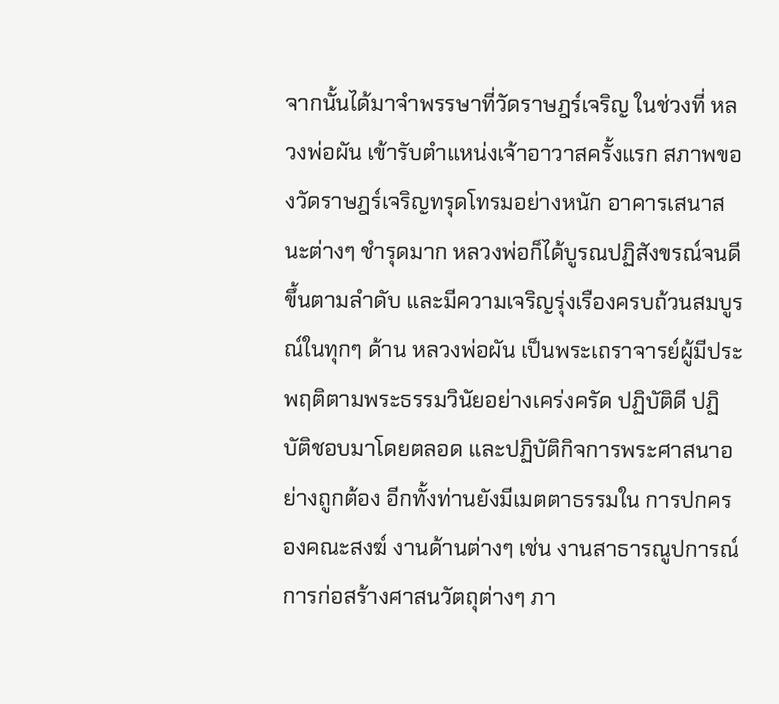จากนั้นได้มาจำพรรษาที่วัดราษฎร์เจริญ ในช่วงที่ หลวงพ่อผัน เข้ารับตำแหน่งเจ้าอาวาสครั้งแรก สภาพของวัดราษฎร์เจริญทรุดโทรมอย่างหนัก อาคารเสนาสนะต่างๆ ชำรุดมาก หลวงพ่อก็ได้บูรณปฏิสังขรณ์จนดีขึ้นตามลำดับ และมีความเจริญรุ่งเรืองครบถ้วนสมบูรณ์ในทุกๆ ด้าน หลวงพ่อผัน เป็นพระเถราจารย์ผู้มีประพฤติตามพระธรรมวินัยอย่างเคร่งครัด ปฏิบัติดี ปฏิบัติชอบมาโดยตลอด และปฏิบัติกิจการพระศาสนาอย่างถูกต้อง อีกทั้งท่านยังมีเมตตาธรรมใน การปกครองคณะสงฆ์ งานด้านต่างๆ เช่น งานสาธารณูปการณ์ การก่อสร้างศาสนวัตถุต่างๆ ภา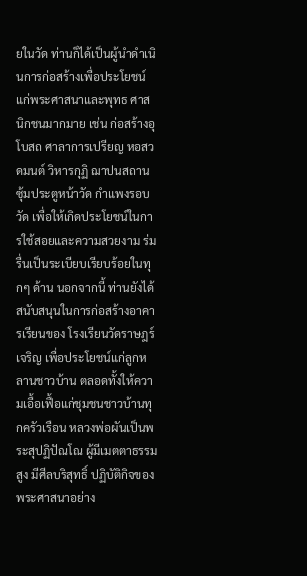ยในวัด ท่านก็ได้เป็นผู้นำดำเนินการก่อสร้างเพื่อประโยชน์แก่พระศาสนาและพุทธ ศาสนิกชนมากมาย เช่น ก่อสร้างอุโบสถ ศาลาการเปรียญ หอสวดมนต์ วิหารกุฏิ ฌาปนสถาน ซุ้มประตูหน้าวัด กำแพงรอบวัด เพื่อให้เกิดประโยชน์ในการใช้สอยและความสวยงาม ร่มรื่นเป็นระเบียบเรียบร้อยในทุกๆ ด้าน นอกจากนี้ ท่านยังได้สนับสนุนในการก่อสร้างอาคารเรียนของ โรงเรียนวัดราษฎร์เจริญ เพื่อประโยชน์แก่ลูกหลานชาวบ้าน ตลอดทั้งให้ความเอื้อเฟื้อแก่ชุมชนชาวบ้านทุกครัวเรือน หลวงพ่อผันเป็นพระสุปฏิปัณโณ ผู้มีเมตตาธรรมสูง มีศีลบริสุทธิ์ ปฏิบัติกิจของพระศาสนาอย่าง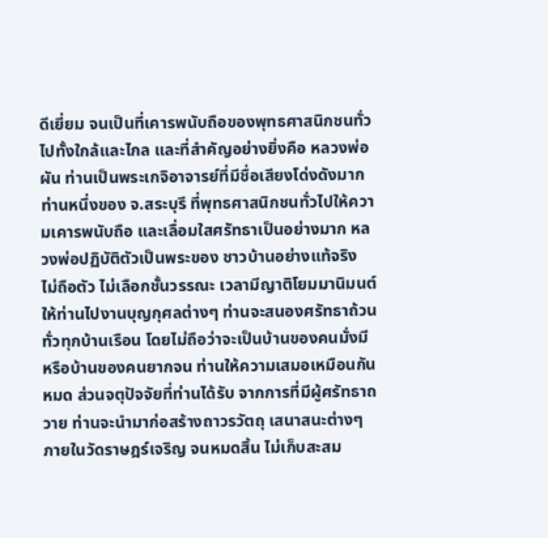ดีเยี่ยม จนเป็นที่เคารพนับถือของพุทธศาสนิกชนทั่วไปทั้งใกล้และไกล และที่สำคัญอย่างยิ่งคือ หลวงพ่อผัน ท่านเป็นพระเกจิอาจารย์ที่มีชื่อเสียงโด่งดังมากท่านหนึ่งของ จ.สระบุรี ที่พุทธศาสนิกชนทั่วไปให้ความเคารพนับถือ และเลื่อมใสศรัทธาเป็นอย่างมาก หลวงพ่อปฏิบัติตัวเป็นพระของ ชาวบ้านอย่างแท้จริง ไม่ถือตัว ไม่เลือกชั้นวรรณะ เวลามีญาติโยมมานิมนต์ให้ท่านไปงานบุญกุศลต่างๆ ท่านจะสนองศรัทธาถ้วนทั่วทุกบ้านเรือน โดยไม่ถือว่าจะเป็นบ้านของคนมั่งมี หรือบ้านของคนยากจน ท่านให้ความเสมอเหมือนกันหมด ส่วนจตุปัจจัยที่ท่านได้รับ จากการที่มีผู้ศรัทธาถวาย ท่านจะนำมาก่อสร้างถาวรวัตถุ เสนาสนะต่างๆ ภายในวัดราษฎร์เจริญ จนหมดสิ้น ไม่เก็บสะสม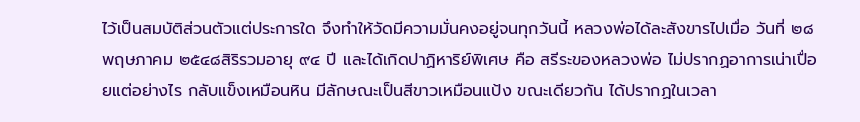ไว้เป็นสมบัติส่วนตัวแต่ประการใด จึงทำให้วัดมีความมั่นคงอยู่จนทุกวันนี้ หลวงพ่อได้ละสังขารไปเมื่อ วันที่ ๒๘ พฤษภาคม ๒๕๔๘สิริรวมอายุ ๙๔ ปี และได้เกิดปาฏิหาริย์พิเศษ คือ สรีระของหลวงพ่อ ไม่ปรากฏอาการเน่าเปื่อยแต่อย่างไร กลับแข็งเหมือนหิน มีลักษณะเป็นสีขาวเหมือนแป้ง ขณะเดียวกัน ได้ปรากฏในเวลา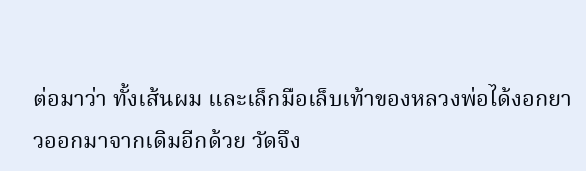ต่อมาว่า ทั้งเส้นผม และเล็กมือเล็บเท้าของหลวงพ่อได้งอกยาวออกมาจากเดิมอีกด้วย วัดจึง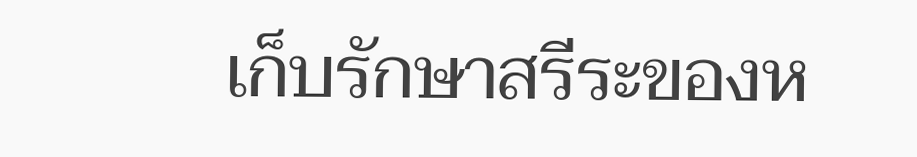เก็บรักษาสรีระของห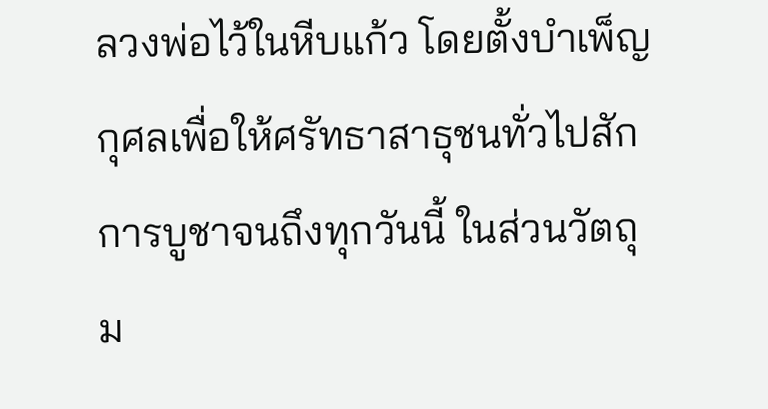ลวงพ่อไว้ในหีบแก้ว โดยตั้งบำเพ็ญกุศลเพื่อให้ศรัทธาสาธุชนทั่วไปสักการบูชาจนถึงทุกวันนี้ ในส่วนวัตถุ ม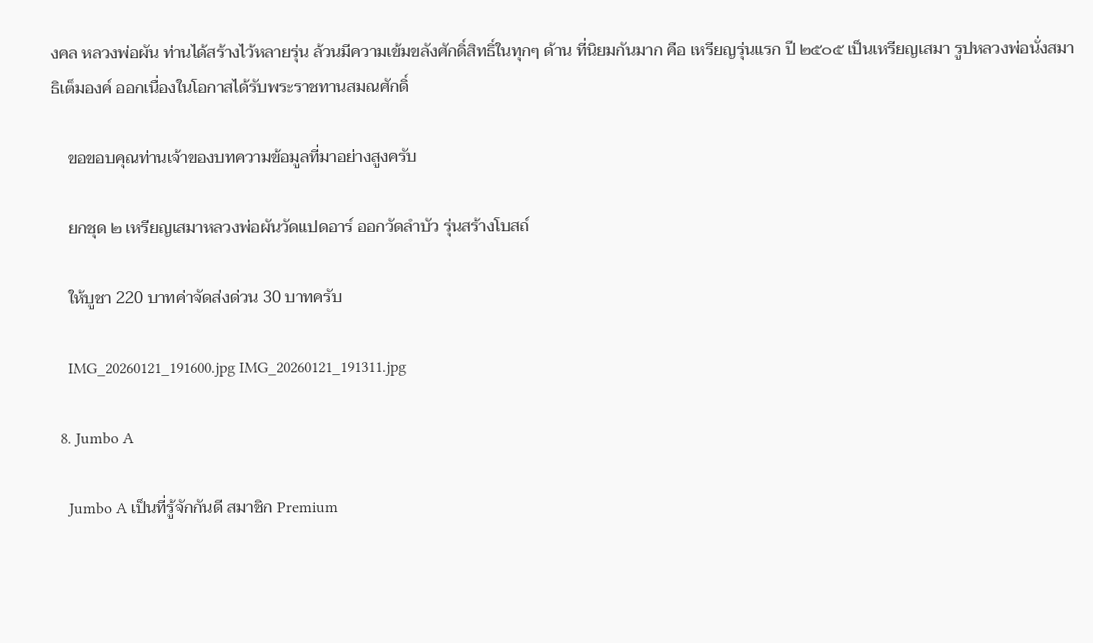งคล หลวงพ่อผัน ท่านได้สร้างไว้หลายรุ่น ล้วนมีความเข้มขลังศักดิ์สิทธิ์ในทุกๆ ด้าน ที่นิยมกันมาก คือ เหรียญรุ่นแรก ปี ๒๕๐๕ เป็นเหรียญเสมา รูปหลวงพ่อนั่งสมาธิเต็มองค์ ออกเนื่องในโอกาสได้รับพระราชทานสมณศักดิ์

    ขอขอบคุณท่านเจ้าของบทความข้อมูลที่มาอย่างสูงครับ

    ยกชุด ๒ เหรียญเสมาหลวงพ่อผันวัดแปดอาร์ ออกวัดลำบัว รุ่นสร้างโบสถ์

    ให้บูชา 220 บาทค่าจัดส่งด่วน 30 บาทครับ

    IMG_20260121_191600.jpg IMG_20260121_191311.jpg

  8. Jumbo A

    Jumbo A เป็นที่รู้จักกันดี สมาชิก Premium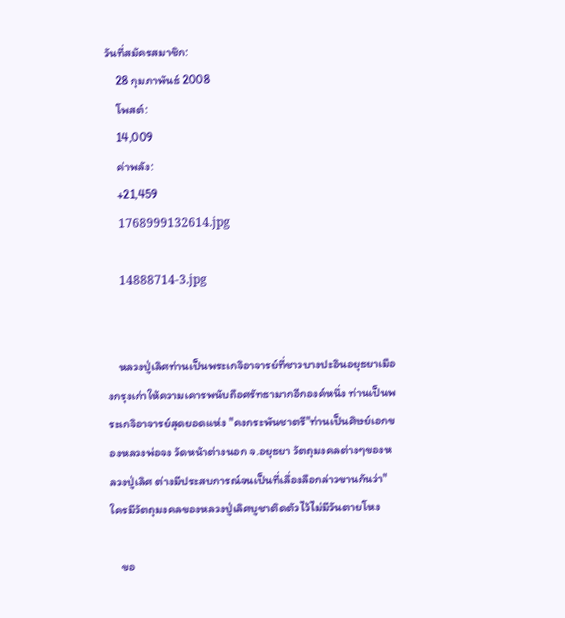วันที่สมัครสมาชิก:
    28 กุมภาพันธ์ 2008
    โพสต์:
    14,009
    ค่าพลัง:
    +21,459
    1768999132614.jpg

    14888714-3.jpg


    หลวงปู่เลิศท่านเป็นพระเกจิอาจารย์ที่ชาวบางปะอินอยุธยาเมืองกรุงเก่าให้ความเคารพนับถือศรัทธามากอีกองค์หนึ่ง ท่านเป็นพระเกจิอาจารย์สุดยอดแห่ง "คงกระพันชาตรี"ท่านเป็นศิษย์เอกของหลวงพ่อจง วัดหน้าต่างนอก จ.อยุธยา วัตถุมงคลต่างๆของหลวงปู่เลิศ ต่างมีประสบการณ์จนเป็นที่เลื่องลือกล่าวขานกันว่า"ใครมีวัตถุมงคลของหลวงปู่เลิศบูชาติดตัวไว้ไม่มีวันตายโหง

    ขอ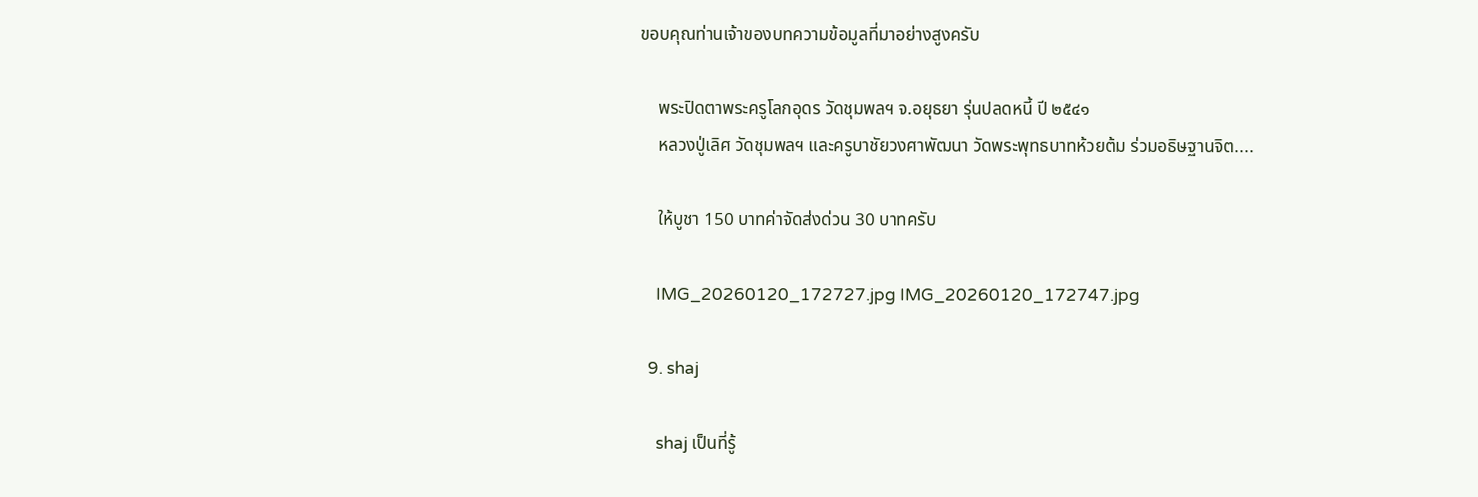ขอบคุณท่านเจ้าของบทความข้อมูลที่มาอย่างสูงครับ

    พระปิดตาพระครูโลกอุดร วัดชุมพลฯ จ.อยุธยา รุ่นปลดหนี้ ปี ๒๕๔๑
    หลวงปู่เลิศ วัดชุมพลฯ และครูบาชัยวงศาพัฒนา วัดพระพุทธบาทห้วยต้ม ร่วมอธิษฐานจิต....

    ให้บูชา 150 บาทค่าจัดส่งด่วน 30 บาทครับ

    IMG_20260120_172727.jpg IMG_20260120_172747.jpg

  9. shaj

    shaj เป็นที่รู้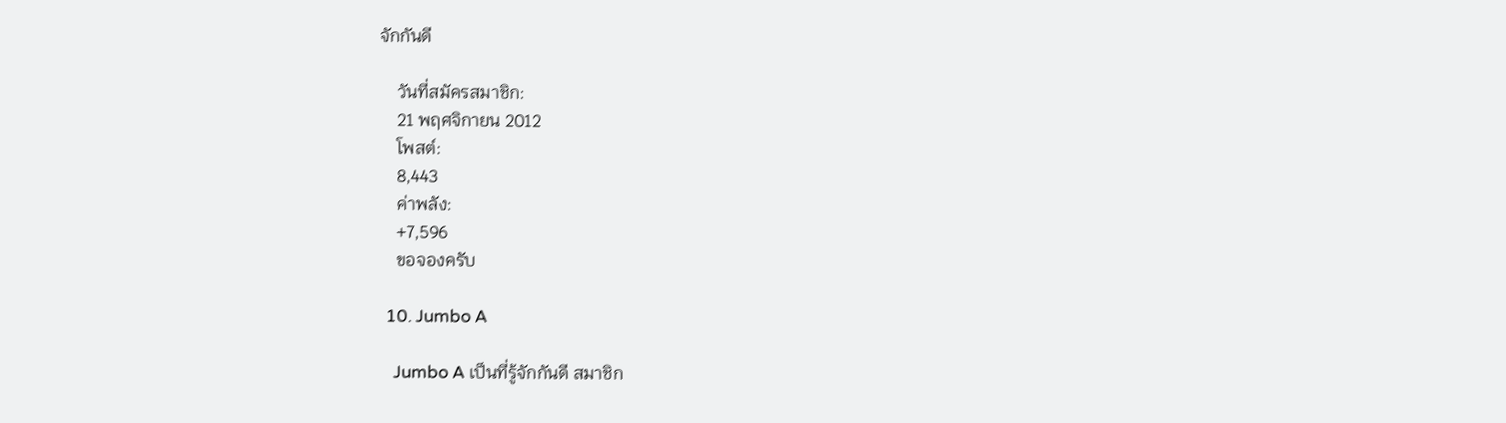จักกันดี

    วันที่สมัครสมาชิก:
    21 พฤศจิกายน 2012
    โพสต์:
    8,443
    ค่าพลัง:
    +7,596
    ขอจองครับ

  10. Jumbo A

    Jumbo A เป็นที่รู้จักกันดี สมาชิก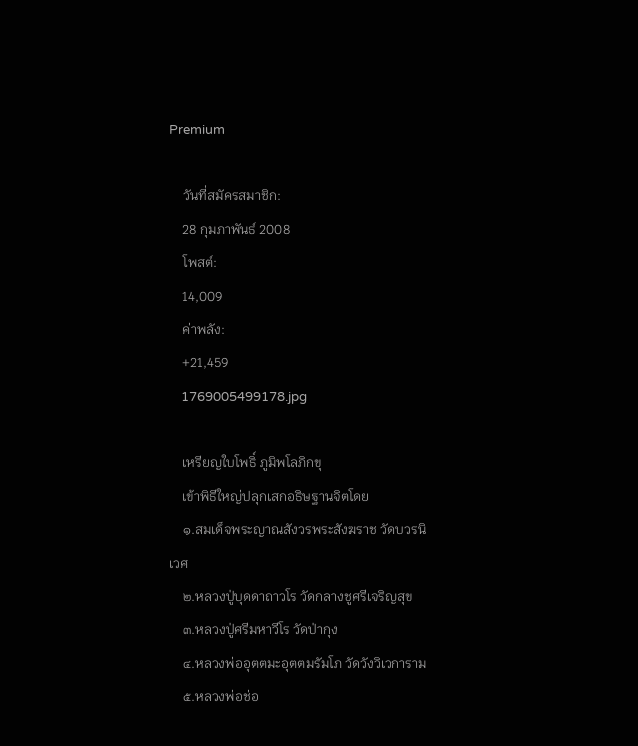Premium

    วันที่สมัครสมาชิก:
    28 กุมภาพันธ์ 2008
    โพสต์:
    14,009
    ค่าพลัง:
    +21,459
    1769005499178.jpg

    เหรียญใบโพธิ์ ภูมิพโลภิกขุ
    เข้าพิธีใหญ่ปลุกเสกอธิษฐานจิตโดย
    ๑.สมเด็จพระญาณสังวรพระสังฆราช วัดบวรนิเวศ
    ๒.หลวงปู่บุดดาถาวโร วัดกลางชูศรีเจริญสุข
    ๓.หลวงปู่ศรีมหาวีโร วัดป่ากุง
    ๔.หลวงพ่ออุตตมะอุตตมรัมโภ วัดวังวิเวการาม
    ๕.หลวงพ่อช่อ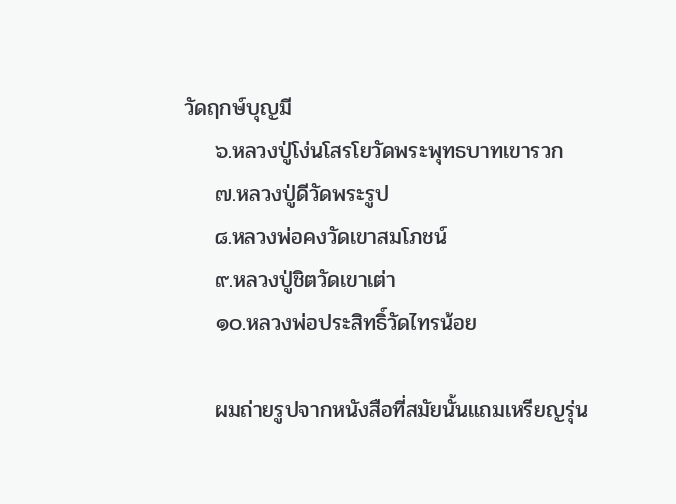วัดฤกษ์บุญมี
    ๖.หลวงปู่โง่นโสรโยวัดพระพุทธบาทเขารวก
    ๗.หลวงปู่ดีวัดพระรูป
    ๘.หลวงพ่อคงวัดเขาสมโภชน์
    ๙.หลวงปู่ชิตวัดเขาเต่า
    ๑๐.หลวงพ่อประสิทธิ์วัดไทรน้อย

    ผมถ่ายรูปจากหนังสือที่สมัยนั้นแถมเหรียญรุ่น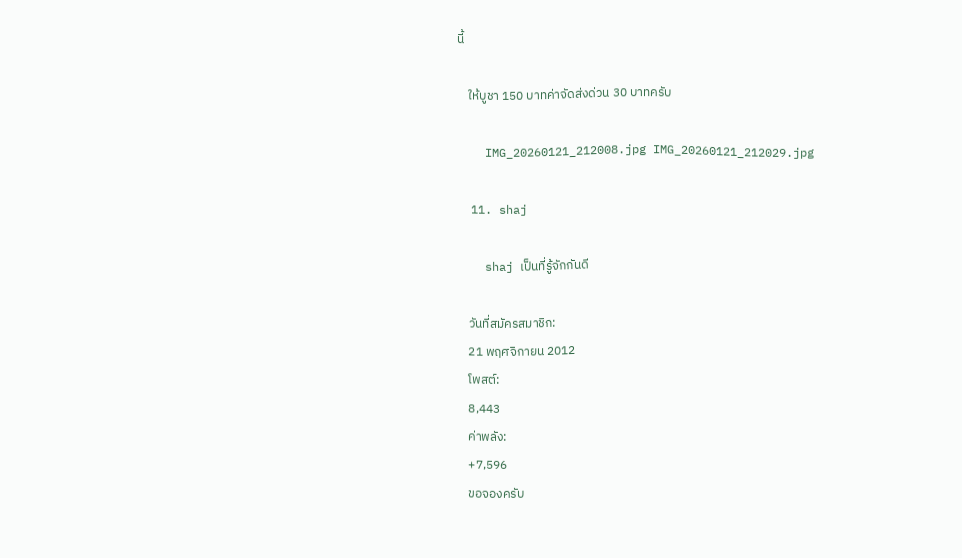นี้

    ให้บูชา 150 บาทค่าจัดส่งด่วน 30 บาทครับ

    IMG_20260121_212008.jpg IMG_20260121_212029.jpg

  11. shaj

    shaj เป็นที่รู้จักกันดี

    วันที่สมัครสมาชิก:
    21 พฤศจิกายน 2012
    โพสต์:
    8,443
    ค่าพลัง:
    +7,596
    ขอจองครับ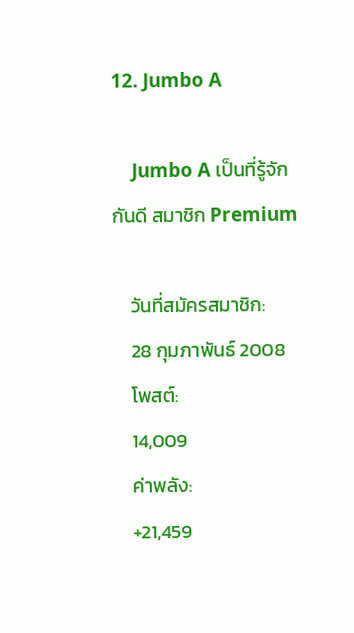12. Jumbo A

    Jumbo A เป็นที่รู้จักกันดี สมาชิก Premium

    วันที่สมัครสมาชิก:
    28 กุมภาพันธ์ 2008
    โพสต์:
    14,009
    ค่าพลัง:
    +21,459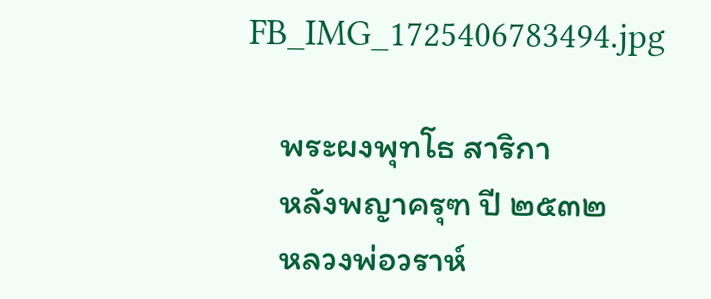FB_IMG_1725406783494.jpg

    พระผงพุทโธ สาริกา
    หลังพญาครุฑ ปี ๒๕๓๒
    หลวงพ่อวราห์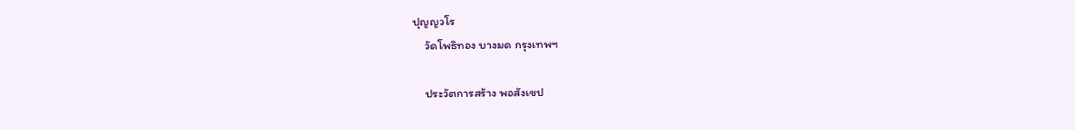ปุญญวโร
    วัดโพธิทอง บางมด กรุงเทพฯ

    ประวัตการสร้าง พอสังเขป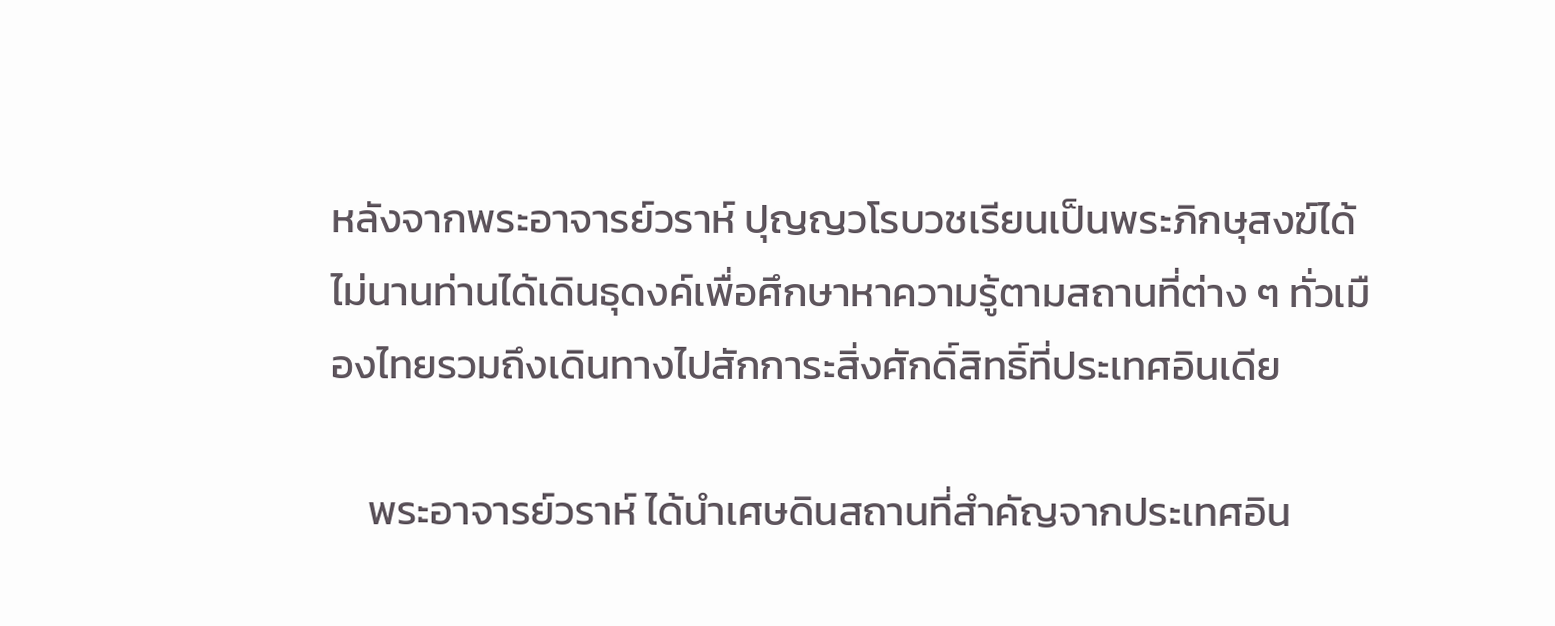หลังจากพระอาจารย์วราห์ ปุญญวโรบวชเรียนเป็นพระภิกษุสงฆ์ได้ไม่นานท่านได้เดินธุดงค์เพื่อศึกษาหาความรู้ตามสถานที่ต่าง ๆ ทั่วเมืองไทยรวมถึงเดินทางไปสักการะสิ่งศักดิ์สิทธิ์ที่ประเทศอินเดีย

    พระอาจารย์วราห์ ได้นำเศษดินสถานที่สำคัญจากประเทศอิน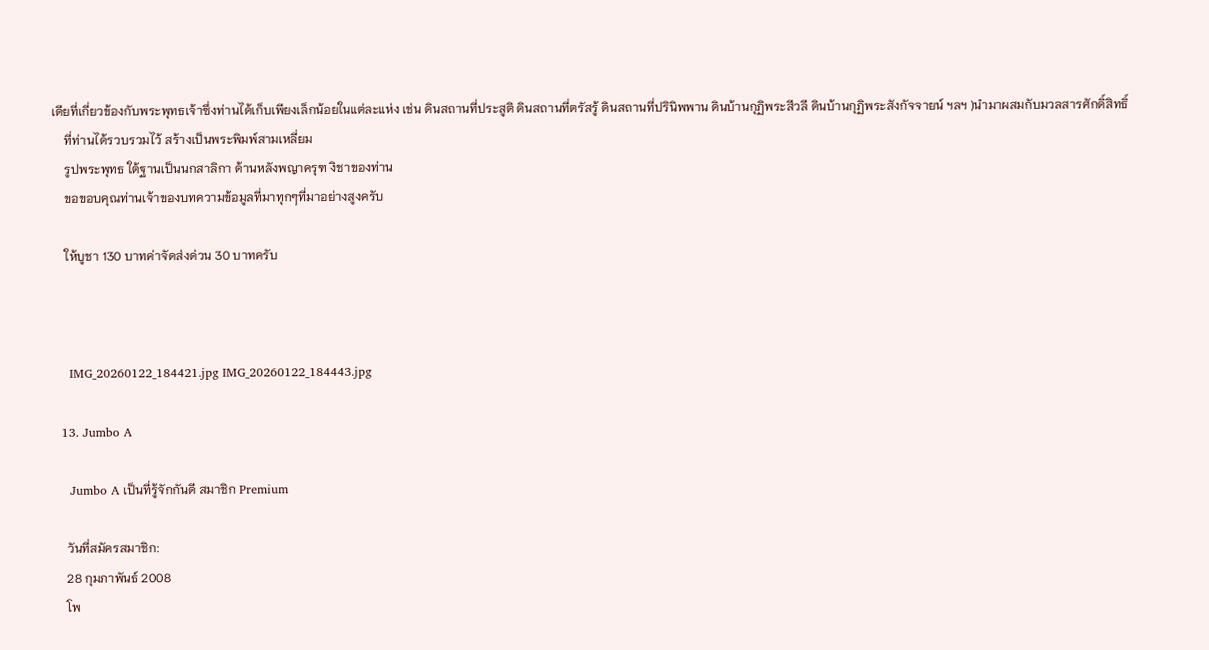เดียที่เกี่ยวข้องกับพระพุทธเจ้าซึ่งท่านได้เก็บเพียงเล็กน้อยในแต่ละแห่ง เช่น ดินสถานที่ประสูติ ดินสถานที่ตรัสรู้ ดินสถานที่ปรินิพพาน ดินบ้านกุฏิพระสีวลี ดินบ้านกุฏิพระสังกัจจายน์ ฯลฯ )นำมาผสมกับมวลสารศักดิ์สิทธิ์
    ที่ท่านได้รวบรวมไว้ สร้างเป็นพระพิมพ์สามเหลี่ยม
    รูปพระพุทธ ใต้ฐานเป็นนกสาลิกา ด้านหลังพญาครุฑ งิชาของท่าน
    ขอขอบคุณท่านเจ้าของบทความข้อมูลที่มาทุกๆที่มาอย่างสูงครับ

    ให้บูชา 130 บาทค่าจัดส่งด่วน 30 บาทครับ



    IMG_20260122_184421.jpg IMG_20260122_184443.jpg

  13. Jumbo A

    Jumbo A เป็นที่รู้จักกันดี สมาชิก Premium

    วันที่สมัครสมาชิก:
    28 กุมภาพันธ์ 2008
    โพ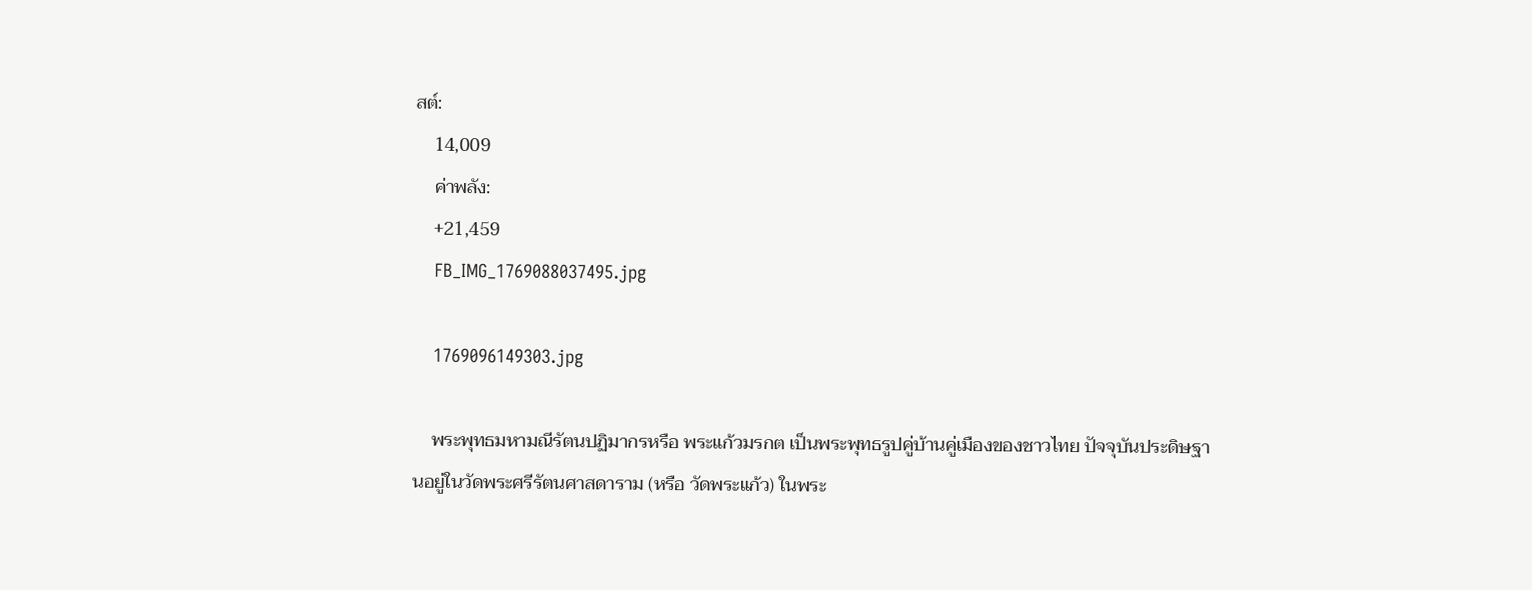สต์:
    14,009
    ค่าพลัง:
    +21,459
    FB_IMG_1769088037495.jpg

    1769096149303.jpg

    พระพุทธมหามณีรัตนปฏิมากรหรือ พระแก้วมรกต เป็นพระพุทธรูปคู่บ้านคู่เมืองของชาวไทย ปัจจุบันประดิษฐานอยู่ในวัดพระศรีรัตนศาสดาราม (หรือ วัดพระแก้ว) ในพระ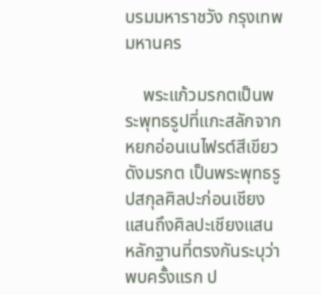บรมมหาราชวัง กรุงเทพมหานคร

    พระแก้วมรกตเป็นพระพุทธรูปที่แกะสลักจากหยกอ่อนเนไฟรต์สีเขียวดังมรกต เป็นพระพุทธรูปสกุลศิลปะก่อนเชียงแสนถึงศิลปะเชียงแสน หลักฐานที่ตรงกันระบุว่าพบครั้งแรก ป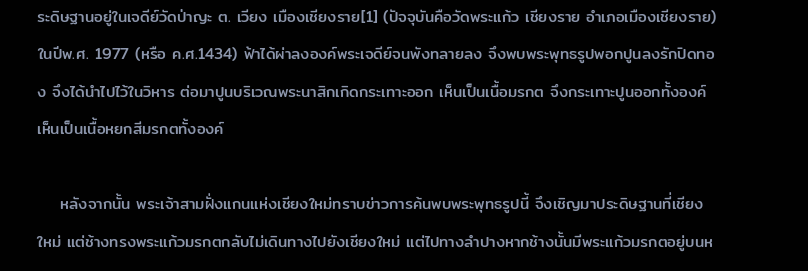ระดิษฐานอยู่ในเจดีย์วัดป่าญะ ต. เวียง เมืองเชียงราย[1] (ปัจจุบันคือวัดพระแก้ว เชียงราย อำเภอเมืองเชียงราย) ในปีพ.ศ. 1977 (หรือ ค.ศ.1434) ฟ้าได้ผ่าลงองค์พระเจดีย์จนพังทลายลง จึงพบพระพุทธรูปพอกปูนลงรักปิดทอง จึงได้นำไปไว้ในวิหาร ต่อมาปูนบริเวณพระนาสิกเกิดกระเทาะออก เห็นเป็นเนื้อมรกต จึงกระเทาะปูนออกทั้งองค์ เห็นเป็นเนื้อหยกสีมรกตทั้งองค์

    หลังจากนั้น พระเจ้าสามฝั่งแกนแห่งเชียงใหม่ทราบข่าวการค้นพบพระพุทธรูปนี้ จึงเชิญมาประดิษฐานที่เชียงใหม่ แต่ช้างทรงพระแก้วมรกตกลับไม่เดินทางไปยังเชียงใหม่ แต่ไปทางลำปางหากช้างนั้นมีพระแก้วมรกตอยู่บนห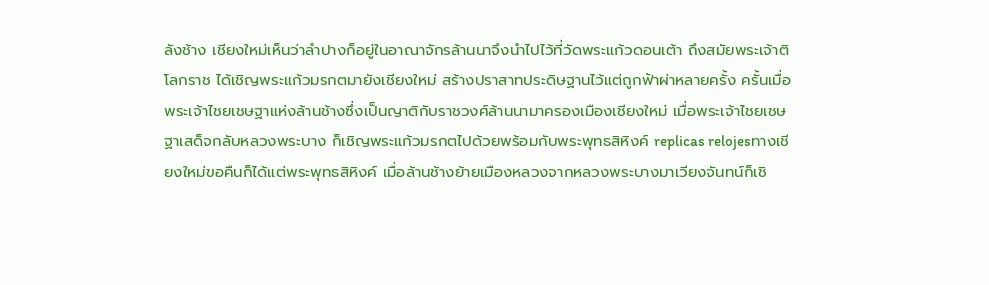ลังช้าง เชียงใหม่เห็นว่าลำปางก็อยู่ในอาณาจักรล้านนาจึงนำไปไว้ที่วัดพระแก้วดอนเต้า ถึงสมัยพระเจ้าติโลกราช ได้เชิญพระแก้วมรกตมายังเชียงใหม่ สร้างปราสาทประดิษฐานไว้แต่ถูกฟ้าผ่าหลายครั้ง ครั้นเมื่อพระเจ้าไชยเชษฐาแห่งล้านช้างซึ่งเป็นญาติกับราชวงศ์ล้านนามาครองเมืองเชียงใหม่ เมื่อพระเจ้าไชยเชษฐาเสด็จกลับหลวงพระบาง ก็เชิญพระแก้วมรกตไปด้วยพร้อมกับพระพุทธสิหิงค์ replicas relojesทางเชียงใหม่ขอคืนก็ได้แต่พระพุทธสิหิงค์ เมื่อล้านช้างย้ายเมืองหลวงจากหลวงพระบางมาเวียงจันทน์ก็เชิ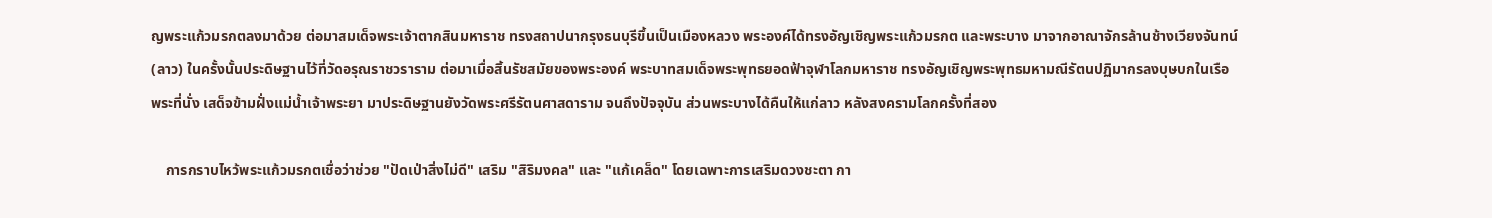ญพระแก้วมรกตลงมาด้วย ต่อมาสมเด็จพระเจ้าตากสินมหาราช ทรงสถาปนากรุงธนบุรีขึ้นเป็นเมืองหลวง พระองค์ได้ทรงอัญเชิญพระแก้วมรกต และพระบาง มาจากอาณาจักรล้านช้างเวียงจันทน์ (ลาว) ในครั้งนั้นประดิษฐานไว้ที่วัดอรุณราชวราราม ต่อมาเมื่อสิ้นรัชสมัยของพระองค์ พระบาทสมเด็จพระพุทธยอดฟ้าจุฬาโลกมหาราช ทรงอัญเชิญพระพุทธมหามณีรัตนปฏิมากรลงบุษบกในเรือพระที่นั่ง เสด็จข้ามฝั่งแม่น้ำเจ้าพระยา มาประดิษฐานยังวัดพระศรีรัตนศาสดาราม จนถึงปัจจุบัน ส่วนพระบางได้คืนให้แก่ลาว หลังสงครามโลกครั้งที่สอง

    การกราบไหว้พระแก้วมรกตเชื่อว่าช่วย "ปัดเป่าสิ่งไม่ดี" เสริม "สิริมงคล" และ "แก้เคล็ด" โดยเฉพาะการเสริมดวงชะตา กา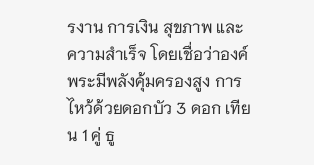รงาน การเงิน สุขภาพ และความสำเร็จ โดยเชื่อว่าองค์พระมีพลังคุ้มครองสูง การไหว้ด้วยดอกบัว 3 ดอก เทียน 1 คู่ ธู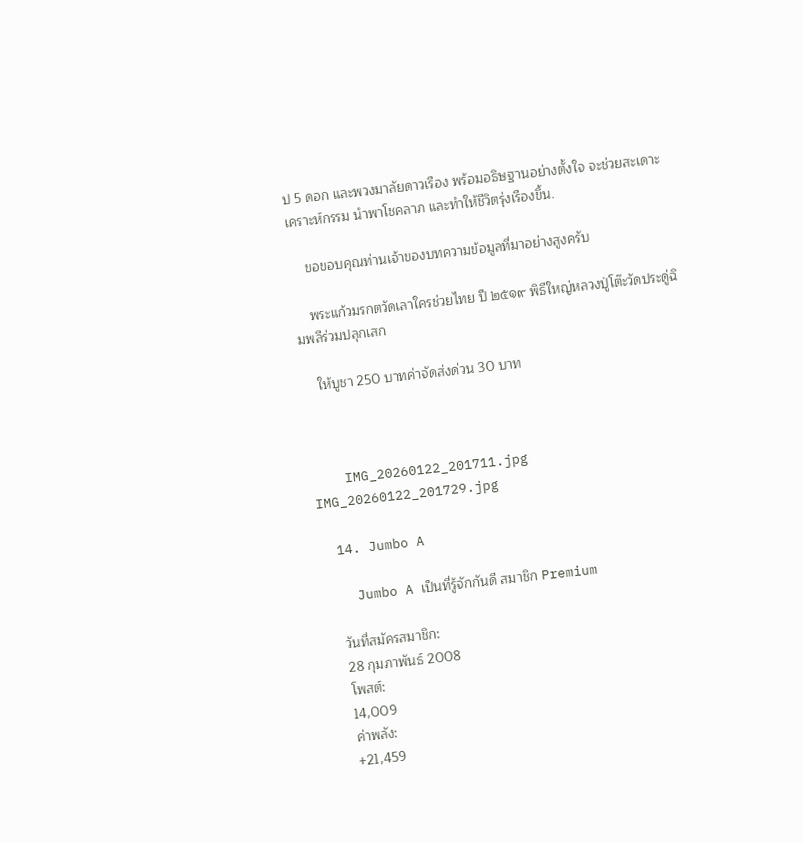ป 5 ดอก และพวงมาลัยดาวเรือง พร้อมอธิษฐานอย่างตั้งใจ จะช่วยสะเดาะเคราะห์กรรม นำพาโชคลาภ และทำให้ชีวิตรุ่งเรืองขึ้น.

    ขอขอบคุณท่านเจ้าของบทความข้อมูลที่มาอย่างสูงครับ

    พระแก้วมรกตวัดเลาใครช่วยไทย ปี ๒๕๑๙ พิธีใหญ่หลวงปู่โต๊ะวัดประดู่ฉิมพลีร่วมปลุกเสก

    ให้บูชา 250 บาทค่าจัดส่งด่วน 30 บาท



    IMG_20260122_201711.jpg IMG_20260122_201729.jpg

  14. Jumbo A

    Jumbo A เป็นที่รู้จักกันดี สมาชิก Premium

    วันที่สมัครสมาชิก:
    28 กุมภาพันธ์ 2008
    โพสต์:
    14,009
    ค่าพลัง:
    +21,459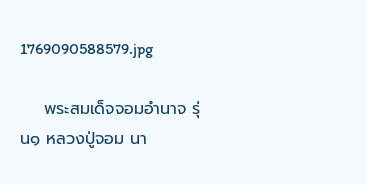1769090588579.jpg

    พระสมเด็จจอมอำนาจ รุ่น๑ หลวงปู่จอม นา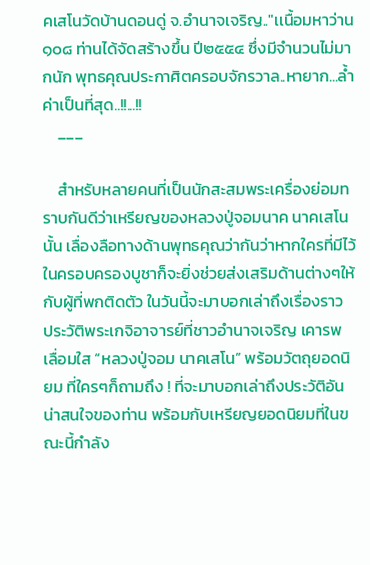คเสโนวัดบ้านดอนดู่ จ.อำนาจเจริญ.."เเนื้อมหาว่าน ๑๐๘ ท่านได้จัดสร้างขึ้น ปี๒๕๕๔ ซึ่งมีจำนวนไม่มากนัก พุทธคุณประกาศิตครอบจักรวาล..หายาก...ล้ำค่าเป็นที่สุด..!!...!!
    ___

    สำหรับหลายคนที่เป็นนักสะสมพระเครื่องย่อมทราบกันดีว่าเหรียญของหลวงปู่จอมนาค นาคเสโน นั้น เลื่องลือทางด้านพุทธคุณว่ากันว่าหากใครที่มีไว้ในครอบครองบูชาก็จะยิ่งช่วยส่งเสริมด้านต่างๆให้กับผู้ที่พกติดตัว ในวันนี้จะมาบอกเล่าถึงเรื่องราว ประวัติพระเกจิอาจารย์ที่ชาวอำนาจเจริญ เคารพเลื่อมใส “หลวงปู่จอม นาคเสโน” พร้อมวัตถุยอดนิยม ที่ใครๆก็ถามถึง ! ที่จะมาบอกเล่าถึงประวัติอันน่าสนใจของท่าน พร้อมกับเหรียญยอดนิยมที่ในขณะนี้กำลัง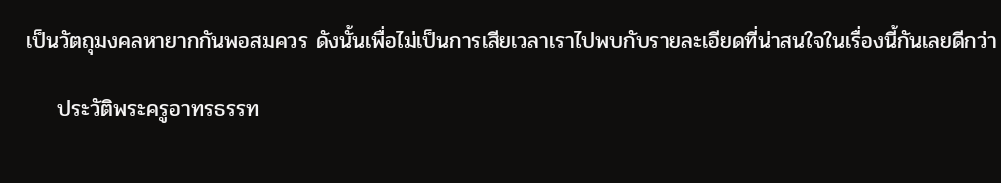เป็นวัตถุมงคลหายากกันพอสมควร ดังนั้นเพื่อไม่เป็นการเสียเวลาเราไปพบกับรายละเอียดที่น่าสนใจในเรื่องนี้กันเลยดีกว่า

    ประวัติพระครูอาทรธรรท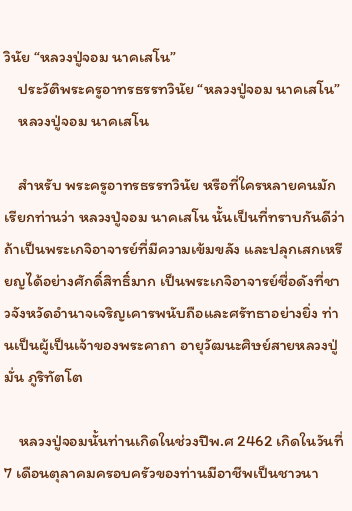วินัย “หลวงปู่จอม นาคเสโน”
    ประวัติพระครูอาทรธรรทวินัย “หลวงปู่จอม นาคเสโน”
    หลวงปู่จอม นาคเสโน

    สำหรับ พระครูอาทรธรรทวินัย หรือที่ใครหลายคนมักเรียกท่านว่า หลวงปู่จอม นาคเสโน นั้นเป็นที่ทราบกันดีว่าถ้าเป็นพระเกจิอาจารย์ที่มีความเข้มขลัง และปลุกเสกเหรียญได้อย่างศักดิ์สิทธิ์มาก เป็นพระเกจิอาจารย์ชื่อดังที่ชาวจังหวัดอำนาจเจริญเคารพนับถือและศรัทธาอย่างยิ่ง ท่านเป็นผู้เป็นเจ้าของพระคาถา อายุวัฒนะศิษย์สายหลวงปู่มั่น ภูริทัตโต

    หลวงปู่จอมนั้นท่านเกิดในช่วงปีพ.ศ 2462 เกิดในวันที่ 7 เดือนตุลาคมครอบครัวของท่านมีอาชีพเป็นชาวนา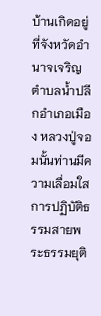บ้านเกิดอยู่ที่จังหวัดอำนาจเจริญตำบลน้ำปลีกอำเภอเมือง หลวงปู่จอมนั้นท่านมีความเลื่อมใสการปฏิบัติธรรมสายพระธรรมยุติ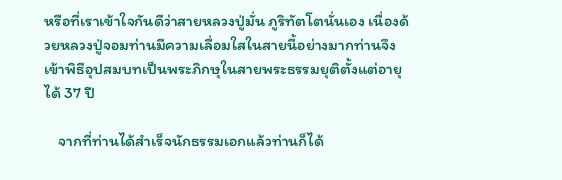หรือที่เราเข้าใจกันดีว่าสายหลวงปู่มั่น ภูริทัตโตนั่นเอง เนื่องด้วยหลวงปู่จอมท่านมีความเลื่อมใสในสายนี้อย่างมากท่านจึงเข้าพิธีอุปสมบทเป็นพระภิกษุในสายพระธรรมยุติตั้งแต่อายุได้ 37 ปี

    จากที่ท่านได้สำเร็จนักธรรมเอกแล้วท่านก็ได้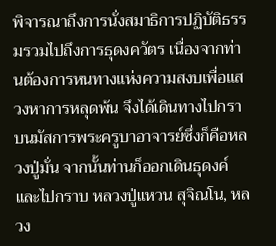พิจารณาถึงการนั่งสมาธิการปฏิบัติธรรมรวมไปถึงการธุดงควัตร เนื่องจากท่านต้องการหนทางแห่งความสงบเพื่อแสวงหาการหลุดพ้น จึงได้เดินทางไปกราบนมัสการพระครูบาอาจารย์ซึ่งก็คือหลวงปู่มั่น จากนั้นท่านก็ออกเดินธุดงค์และไปกราบ หลวงปู่แหวน สุจิณโน, หลวง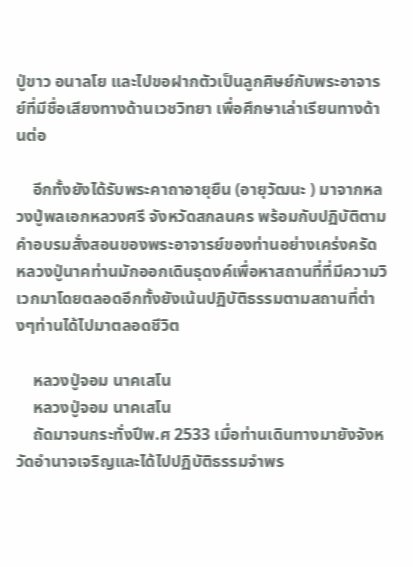ปู่ขาว อนาลโย และไปขอฝากตัวเป็นลูกศิษย์กับพระอาจารย์ที่มีชื่อเสียงทางด้านเวชวิทยา เพื่อศึกษาเล่าเรียนทางด้านต่อ

    อีกทั้งยังได้รับพระคาถาอายุยืน (อายุวัฒนะ ) มาจากหลวงปู่พลเอกหลวงศรี จังหวัดสกลนคร พร้อมกับปฏิบัติตามคำอบรมสั่งสอนของพระอาจารย์ของท่านอย่างเคร่งครัด หลวงปู่นาคท่านมักออกเดินธุดงค์เพื่อหาสถานที่ที่มีความวิเวกมาโดยตลอดอีกทั้งยังเน้นปฏิบัติธรรมตามสถานที่ต่างๆท่านได้ไปมาตลอดชีวิต

    หลวงปู่จอม นาคเสโน
    หลวงปู่จอม นาคเสโน
    ถัดมาจนกระทั่งปีพ.ศ 2533 เมื่อท่านเดินทางมายังจังหวัดอำนาจเจริญและได้ไปปฏิบัติธรรมจำพร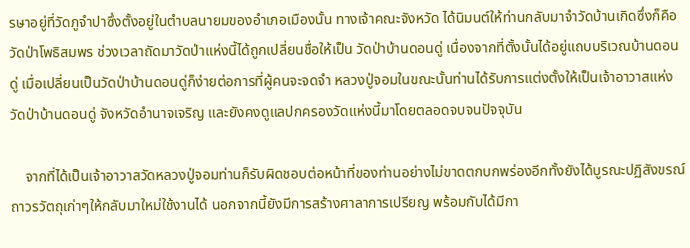รษาอยู่ที่วัดภูจำปาซึ่งตั้งอยู่ในตำบลนายมของอำเภอเมืองนั้น ทางเจ้าคณะจังหวัด ได้นิมนต์ให้ท่านกลับมาจำวัดบ้านเกิดซึ่งก็คือ วัดป่าโพธิสมพร ช่วงเวลาถัดมาวัดป่าแห่งนี้ได้ถูกเปลี่ยนชื่อให้เป็น วัดป่าบ้านดอนดู่ เนื่องจากที่ตั้งนั้นได้อยู่แถบบริเวณบ้านดอนดู่ เมื่อเปลี่ยนเป็นวัดป่าบ้านดอนดู่ก็ง่ายต่อการที่ผู้คนจะจดจำ หลวงปู่จอมในขณะนั้นท่านได้รับการแต่งตั้งให้เป็นเจ้าอาวาสแห่งวัดป่าบ้านดอนดู่ จังหวัดอำนาจเจริญ และยังคงดูแลปกครองวัดแห่งนี้มาโดยตลอดจบจนปัจจุบัน

    จากที่ได้เป็นเจ้าอาวาสวัดหลวงปู่จอมท่านก็รับผิดชอบต่อหน้าที่ของท่านอย่างไม่ขาดตกบกพร่องอีกทั้งยังได้บูรณะปฏิสังขรณ์ถาวรวัตถุเก่าๆให้กลับมาใหม่ใช้งานได้ นอกจากนี้ยังมีการสร้างศาลาการเปรียญ พร้อมกับได้มีกา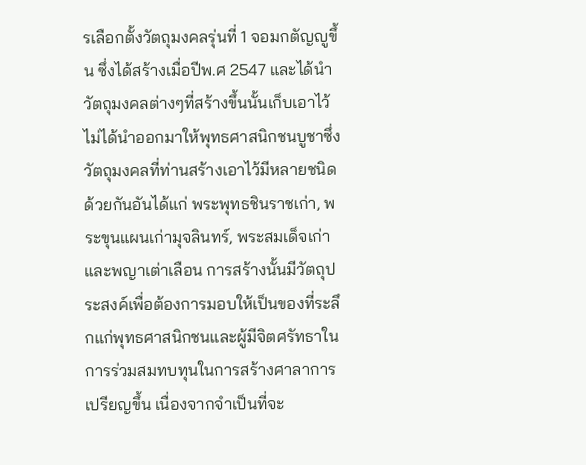รเลือกตั้งวัตถุมงคลรุ่นที่ 1 จอมกตัญญูขึ้น ซึ่งได้สร้างเมื่อปีพ.ศ 2547 และได้นำวัตถุมงคลต่างๆที่สร้างขึ้นนั้นเก็บเอาไว้ไม่ได้นำออกมาให้พุทธศาสนิกชนบูชาซึ่งวัตถุมงคลที่ท่านสร้างเอาไว้มีหลายชนิดด้วยกันอันได้แก่ พระพุทธชินราชเก่า, พระขุนแผนเก่ามุจลินทร์, พระสมเด็จเก่า และพญาเต่าเลือน การสร้างนั้นมีวัตถุประสงค์เพื่อต้องการมอบให้เป็นของที่ระลึกแก่พุทธศาสนิกชนและผู้มีจิตศรัทธาในการร่วมสมทบทุนในการสร้างศาลาการเปรียญขึ้น เนื่องจากจำเป็นที่จะ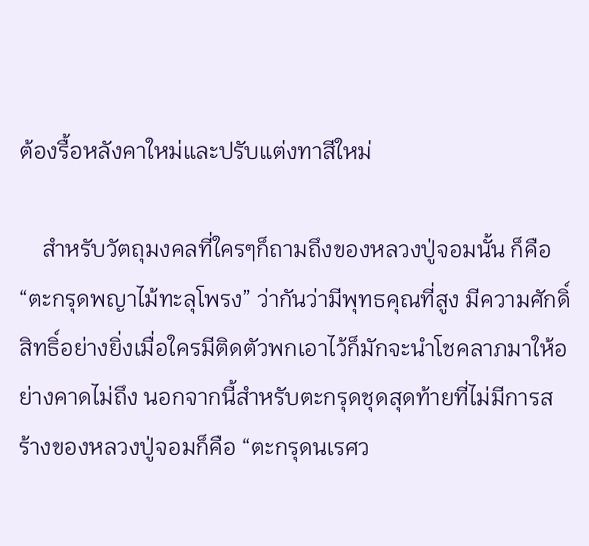ต้องรื้อหลังคาใหม่และปรับแต่งทาสีใหม่

    สำหรับวัตถุมงคลที่ใครๆก็ถามถึงของหลวงปู่จอมนั้น ก็คือ “ตะกรุดพญาไม้ทะลุโพรง” ว่ากันว่ามีพุทธคุณที่สูง มีความศักดิ์สิทธิ์อย่างยิ่งเมื่อใครมีติดตัวพกเอาไว้ก็มักจะนำโชคลาภมาให้อย่างคาดไม่ถึง นอกจากนี้สำหรับตะกรุดชุดสุดท้ายที่ไม่มีการสร้างของหลวงปู่จอมก็คือ “ตะกรุดนเรศว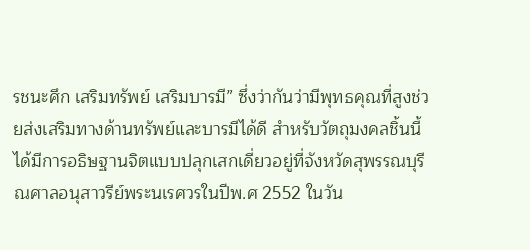รชนะศึก เสริมทรัพย์ เสริมบารมี” ซึ่งว่ากันว่ามีพุทธคุณที่สูงช่วยส่งเสริมทางด้านทรัพย์และบารมีได้ดี สำหรับวัตถุมงคลชิ้นนี้ได้มีการอธิษฐานจิตแบบปลุกเสกเดี่ยวอยู่ที่จังหวัดสุพรรณบุรีณศาลอนุสาวรีย์พระนเรศวรในปีพ.ศ 2552 ในวัน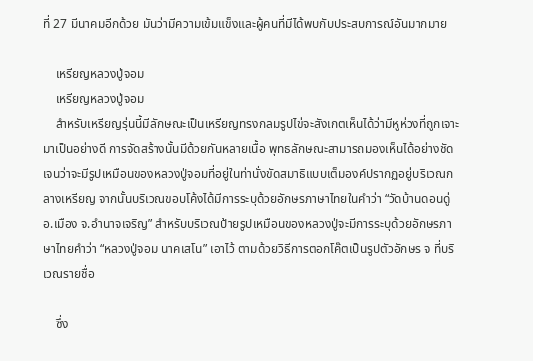ที่ 27 มีนาคมอีกด้วย มันว่ามีความเข้มแข็งและผู้คนที่มีได้พบกับประสบการณ์อันมากมาย

    เหรียญหลวงปู่จอม
    เหรียญหลวงปู่จอม
    สำหรับเหรียญรุ่นนี้มีลักษณะเป็นเหรียญทรงกลมรูปไข่จะสังเกตเห็นได้ว่ามีหูห่วงที่ถูกเจาะมาเป็นอย่างดี การจัดสร้างนั้นมีด้วยกันหลายเนื้อ พุทธลักษณะสามารถมองเห็นได้อย่างชัดเจนว่าจะมีรูปเหมือนของหลวงปู่จอมที่อยู่ในท่านั่งขัดสมาธิแบบเต็มองค์ปรากฏอยู่บริเวณกลางเหรียญ จากนั้นบริเวณขอบโค้งได้มีการระบุด้วยอักษรภาษาไทยในคำว่า “วัดบ้านดอนดู่ อ.เมือง จ.อำนาจเจริญ” สำหรับบริเวณป้ายรูปเหมือนของหลวงปู่จะมีการระบุด้วยอักษรภาษาไทยคำว่า “หลวงปู่จอม นาคเสโน” เอาไว้ ตามด้วยวิธีการตอกโค๊ตเป็นรูปตัวอักษร จ ที่บริเวณรายชื่อ

    ซึ่ง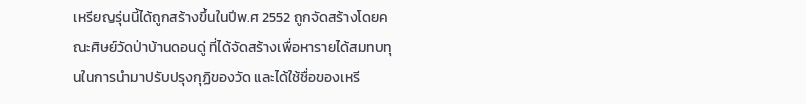เหรียญรุ่นนี้ได้ถูกสร้างขึ้นในปีพ.ศ 2552 ถูกจัดสร้างโดยคณะศิษย์วัดป่าบ้านดอนดู่ ที่ได้จัดสร้างเพื่อหารายได้สมทบทุนในการนำมาปรับปรุงกุฏิของวัด และได้ใช้ชื่อของเหรี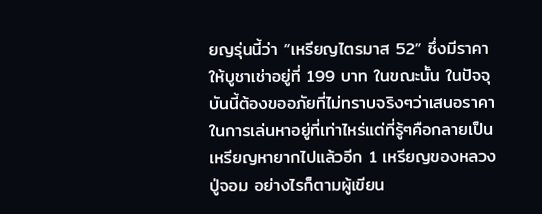ยญรุ่นนี้ว่า “เหรียญไตรมาส 52” ซึ่งมีราคาให้บูชาเช่าอยู่ที่ 199 บาท ในขณะนั้น ในปัจจุบันนี้ต้องขออภัยที่ไม่ทราบจริงๆว่าเสนอราคาในการเล่นหาอยู่ที่เท่าไหร่แต่ที่รู้ๆคือกลายเป็นเหรียญหายากไปแล้วอีก 1 เหรียญของหลวงปู่จอม อย่างไรก็ตามผู้เขียน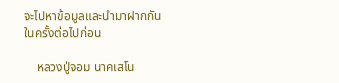จะไปหาข้อมูลและนำมาฝากกันในครั้งต่อไปก่อน

    หลวงปู่จอม นาคเสโน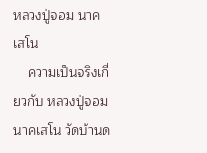หลวงปู่จอม นาคเสโน
    ความเป็นจริงเกี่ยวกับ หลวงปู่จอม นาคเสโน วัดบ้านด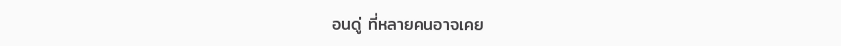อนดู่ ที่หลายคนอาจเคย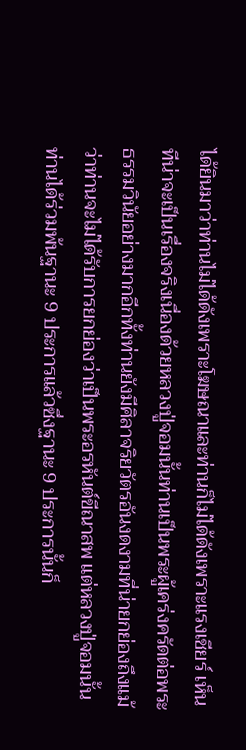ได้ยินมาว่าท่านไม่ได้ดังเพราะโฆษณาและท่านก็ไม่ได้ดังเพราะแรงเชียร์ เห็นทีน่าจะเป็นเรื่องจริงเนื่องด้วยหลวงปู่จอมนั้นท่านเป็นพระผู้เคร่งครัดต่อพระธรรมวินัยอย่างมากอีกทั้งท่านยังมีศิลาจริยวัตรอันงดงามที่น่ายกย่องถึงแม้ว่าท่านจะไม่ได้รับการยกย่องว่าเป็นพระอรหันต์ขีณาสพ แต่หลวงปู่จอมนั้นท่านได้ร่วมพ้นฐานะ 9 ประการแล้วซึ่งฐานะ 9 ประการนั้นก็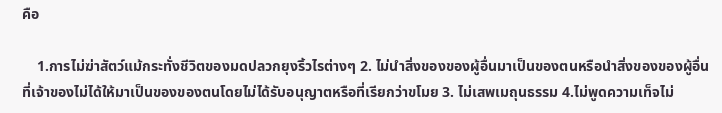คือ

    1.การไม่ฆ่าสัตว์แม้กระทั่งชีวิตของมดปลวกยุงริ้วไรต่างๆ 2. ไม่นำสิ่งของของผู้อื่นมาเป็นของตนหรือนำสิ่งของของผู้อื่นที่เจ้าของไม่ได้ให้มาเป็นของของตนโดยไม่ได้รับอนุญาตหรือที่เรียกว่าขโมย 3. ไม่เสพเมถุนธรรม 4.ไม่พูดความเท็จไม่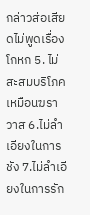กล่าวส่อเสียดไม่พูดเรื่องโกหก 5. ไม่สะสมบริโภคเหมือนฆราวาส 6.ไม่ลำเอียงในการชัง 7.ไม่ลำเอียงในการรัก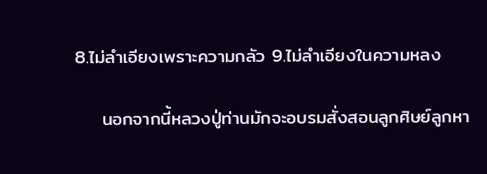8.ไม่ลำเอียงเพราะความกลัว 9.ไม่ลำเอียงในความหลง

    นอกจากนี้หลวงปู่ท่านมักจะอบรมสั่งสอนลูกศิษย์ลูกหา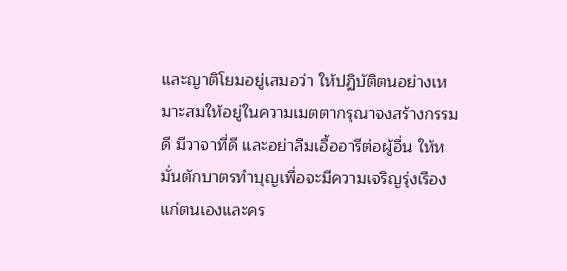และญาติโยมอยู่เสมอว่า ให้ปฏิบัติตนอย่างเหมาะสมให้อยู่ในความเมตตากรุณาจงสร้างกรรมดี มีวาจาที่ดี และอย่าลืมเอื้ออารีต่อผู้อื่น ให้หมั่นตักบาตรทำบุญเพื่อจะมีความเจริญรุ่งเรืองแก่ตนเองและคร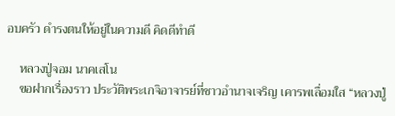อบครัว ดำรงตนให้อยู่ในความดี คิดดีทำดี

    หลวงปู่จอม นาคเสโน
    ขอฝากเรื่องราว ประวัติพระเกจิอาจารย์ที่ชาวอำนาจเจริญ เคารพเลื่อมใส “หลวงปู่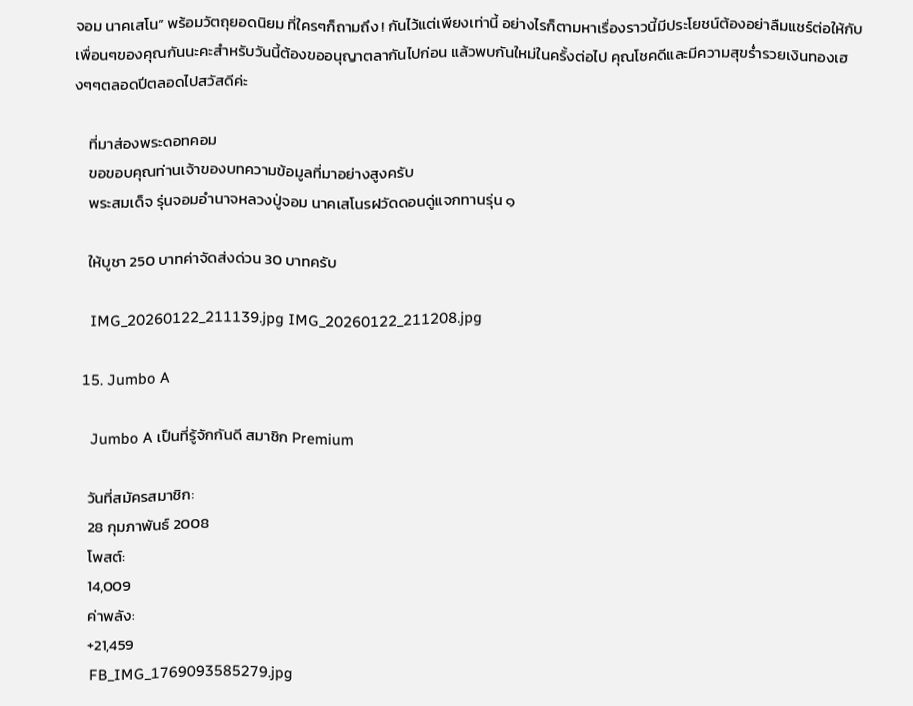จอม นาคเสโน” พร้อมวัตถุยอดนิยม ที่ใครๆก็ถามถึง ! กันไว้แต่เพียงเท่านี้ อย่างไรก็ตามหาเรื่องราวนี้มีประโยชน์ต้องอย่าลืมแชร์ต่อให้กับเพื่อนๆของคุณกันนะคะสำหรับวันนี้ต้องขออนุญาตลากันไปก่อน แล้วพบกันใหม่ในครั้งต่อไป คุณโชคดีและมีความสุขร่ำรวยเงินทองเฮงๆๆตลอดปีตลอดไปสวัสดีค่ะ

    ที่มาส่องพระดอทคอม
    ขอขอบคุณท่านเจ้าของบทความข้อมูลที่มาอย่างสูงครับ
    พระสมเด็จ รุ่นจอมอำนาจหลวงปู่จอม นาคเสโนรฝวัดดอนดู่แจกทานรุ่น ๑

    ให้บูชา 250 บาทค่าจัดส่งด่วน 30 บาทครับ

    IMG_20260122_211139.jpg IMG_20260122_211208.jpg

  15. Jumbo A

    Jumbo A เป็นที่รู้จักกันดี สมาชิก Premium

    วันที่สมัครสมาชิก:
    28 กุมภาพันธ์ 2008
    โพสต์:
    14,009
    ค่าพลัง:
    +21,459
    FB_IMG_1769093585279.jpg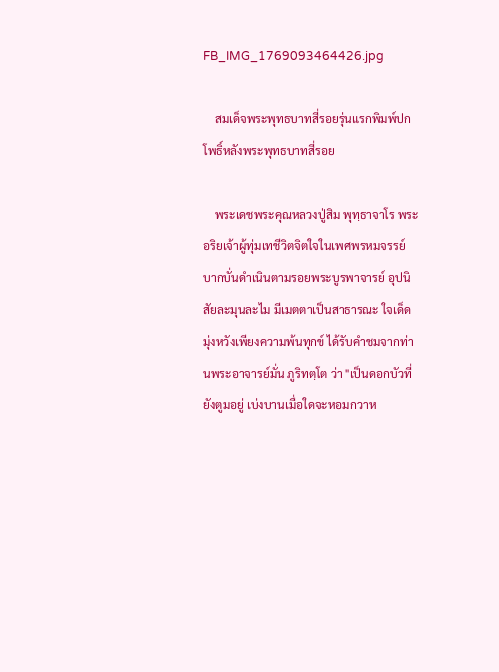FB_IMG_1769093464426.jpg

    สมเด็จพระพุทธบาทสี่รอยรุ่นแรกพิมพ์ปกโพธิ์หลังพระพุทธบาทสี่รอย

    พระเดชพระคุณหลวงปู่สิม พุทฺธาจาโร พระอริยเจ้าผู้ทุ่มเทชีวิตจิตใจในเพศพรหมจรรย์ บากบั่นดำเนินตามรอยพระบูรพาจารย์ อุปนิสัยละมุนละไม มีเมตตาเป็นสาธารณะ ใจเด็ด มุ่งหวังเพียงความพ้นทุกข์ ได้รับคำชมจากท่านพระอาจารย์มั่น ภูริทตฺโต ว่า "เป็นดอกบัวที่ยังตูมอยู่ เบ่งบานเมื่อใดจะหอมกวาห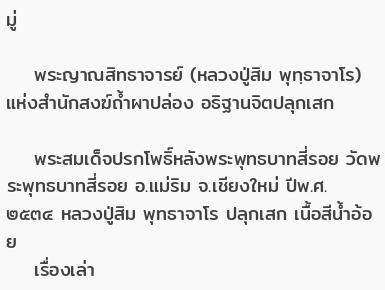มู่

    พระญาณสิทธาจารย์ (หลวงปู่สิม พุทฺธาจาโร) แห่งสำนักสงฆ์ถ้ำผาปล่อง อธิฐานจิตปลุกเสก

    พระสมเด็จปรกโพธิ์หลังพระพุทธบาทสี่รอย วัดพระพุทธบาทสี่รอย อ.แม่ริม จ.เชียงใหม่ ปีพ.ศ. ๒๕๓๔ หลวงปู่สิม พุทธาจาโร ปลุกเสก เนื้อสีน้ำอ้อย
    เรื่องเล่า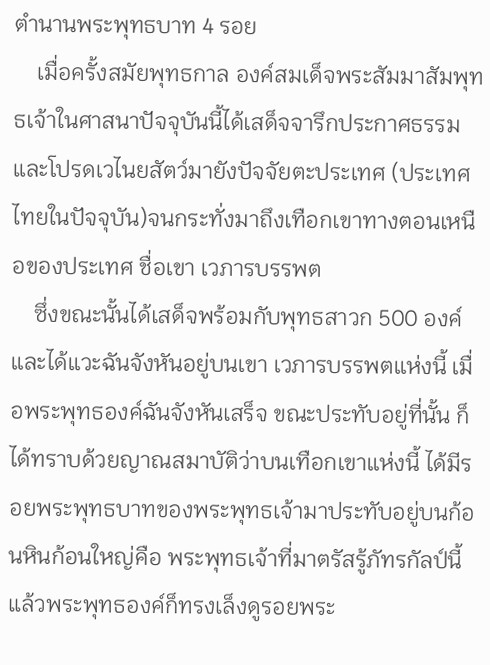ตำนานพระพุทธบาท 4 รอย
    เมื่อครั้งสมัยพุทธกาล องค์สมเด็จพระสัมมาสัมพุทธเจ้าในศาสนาปัจจุบันนี้ได้เสด็จจารึกประกาศธรรม และโปรดเวไนยสัตว์มายังปัจจัยตะประเทศ (ประเทศไทยในปัจจุบัน)จนกระทั่งมาถึงเทือกเขาทางตอนเหนือของประเทศ ชื่อเขา เวภารบรรพต
    ซึ่งขณะนั้นได้เสด็จพร้อมกับพุทธสาวก 500 องค์ และได้แวะฉันจังหันอยู่บนเขา เวภารบรรพตแห่งนี้ เมื่อพระพุทธองค์ฉันจังหันเสร็จ ขณะประทับอยู่ที่นั้น ก็ได้ทราบด้วยญาณสมาบัติว่าบนเทือกเขาแห่งนี้ ได้มีรอยพระพุทธบาทของพระพุทธเจ้ามาประทับอยู่บนก้อนหินก้อนใหญ่คือ พระพุทธเจ้าที่มาตรัสรู้ภัทรกัลป์นี้ แล้วพระพุทธองค์ก็ทรงเล็งดูรอยพระ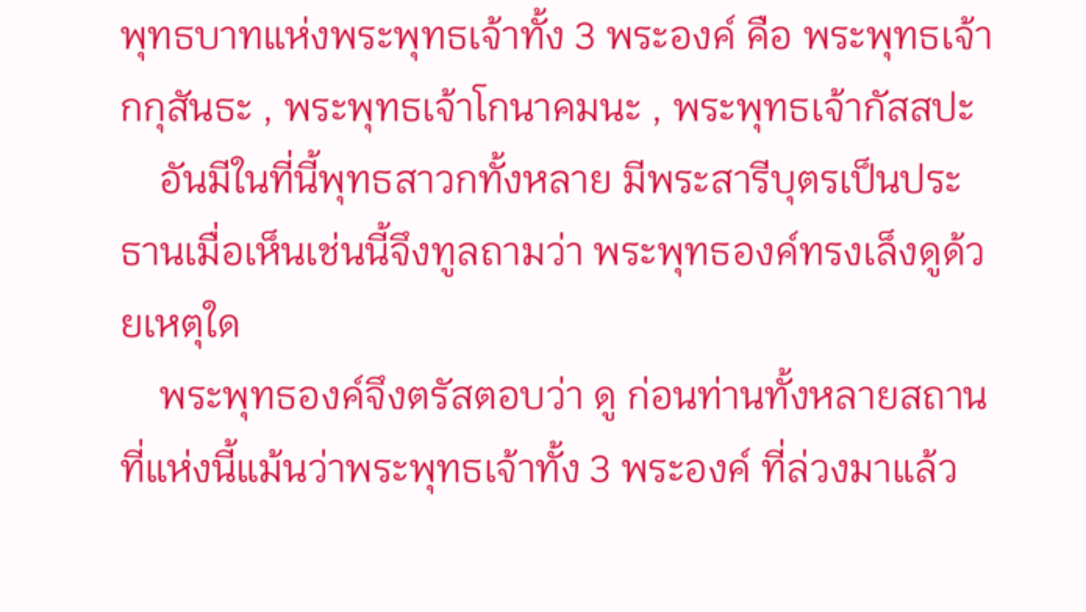พุทธบาทแห่งพระพุทธเจ้าทั้ง 3 พระองค์ คือ พระพุทธเจ้ากกุสันธะ , พระพุทธเจ้าโกนาคมนะ , พระพุทธเจ้ากัสสปะ
    อันมีในที่นี้พุทธสาวกทั้งหลาย มีพระสารีบุตรเป็นประธานเมื่อเห็นเช่นนี้จึงทูลถามว่า พระพุทธองค์ทรงเล็งดูด้วยเหตุใด
    พระพุทธองค์จึงตรัสตอบว่า ดู ก่อนท่านทั้งหลายสถานที่แห่งนี้แม้นว่าพระพุทธเจ้าทั้ง 3 พระองค์ ที่ล่วงมาแล้ว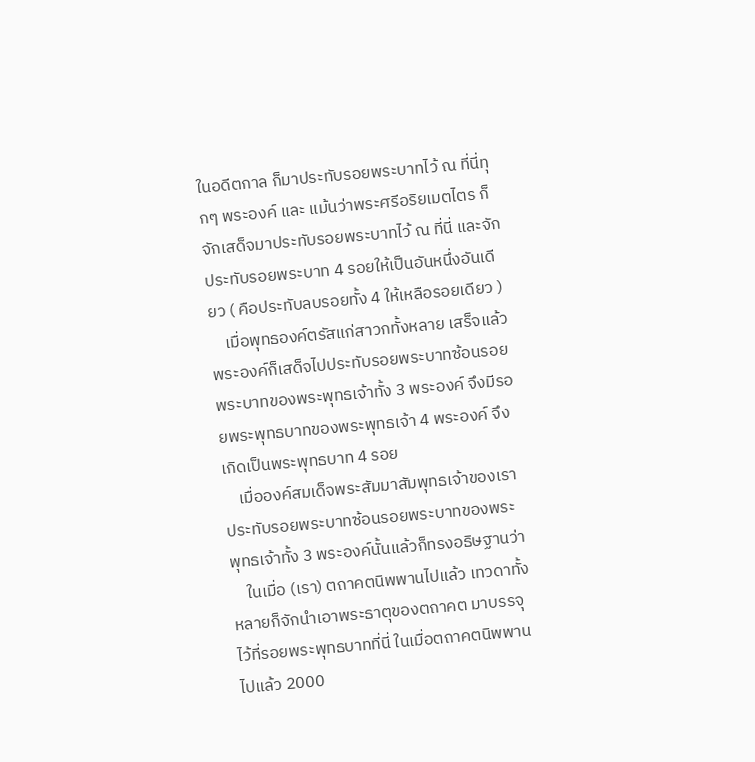ในอดีตกาล ก็มาประทับรอยพระบาทไว้ ณ ที่นี่ทุกๆ พระองค์ และ แม้นว่าพระศรีอริยเมตไตร ก็จักเสด็จมาประทับรอยพระบาทไว้ ณ ที่นี่ และจักประทับรอยพระบาท 4 รอยให้เป็นอันหนึ่งอันเดียว ( คือประทับลบรอยทั้ง 4 ให้เหลือรอยเดียว )
    เมื่อพุทธองค์ตรัสแก่สาวกทั้งหลาย เสร็จแล้ว พระองค์ก็เสด็จไปประทับรอยพระบาทซ้อนรอยพระบาทของพระพุทธเจ้าทั้ง 3 พระองค์ จึงมีรอยพระพุทธบาทของพระพุทธเจ้า 4 พระองค์ จึงเกิดเป็นพระพุทธบาท 4 รอย
    เมื่อองค์สมเด็จพระสัมมาสัมพุทธเจ้าของเราประทับรอยพระบาทซ้อนรอยพระบาทของพระพุทธเจ้าทั้ง 3 พระองค์นั้นแล้วก็ทรงอธิษฐานว่า
    ในเมื่อ (เรา) ตถาคตนิพพานไปแล้ว เทวดาทั้งหลายก็จักนำเอาพระธาตุของตถาคต มาบรรจุไว้ที่รอยพระพุทธบาทที่นี่ ในเมื่อตถาคตนิพพานไปแล้ว 2000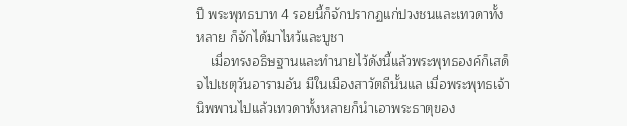ปี พระพุทธบาท 4 รอยนี้ก็จักปรากฏแก่ปวงชนและเทวดาทั้งหลาย ก็จักได้มาไหว้และบูชา
    เมื่อทรงอธิษฐานและทำนายไว้ดังนี้แล้วพระพุทธองค์ก็เสด็จไปเชตุวันอารามอัน มีในเมืองสาวัตถีนั้นแล เมื่อพระพุทธเจ้านิพพานไปแล้วเทวดาทั้งหลายก็นำเอาพระธาตุของ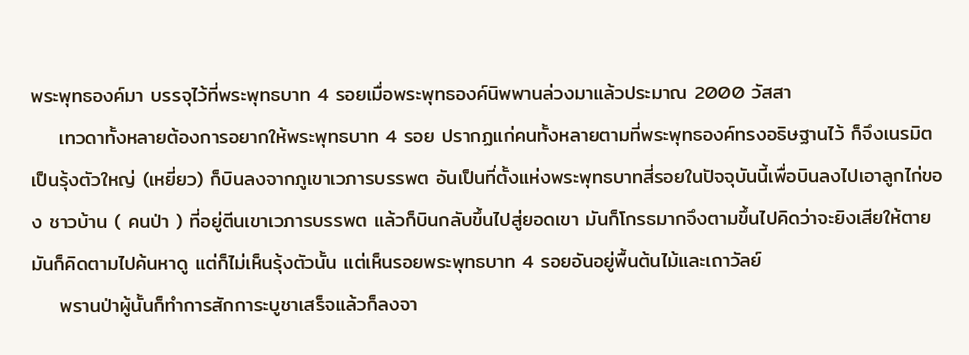พระพุทธองค์มา บรรจุไว้ที่พระพุทธบาท 4 รอยเมื่อพระพุทธองค์นิพพานล่วงมาแล้วประมาณ 2000 วัสสา
    เทวดาทั้งหลายต้องการอยากให้พระพุทธบาท 4 รอย ปรากฏแก่คนทั้งหลายตามที่พระพุทธองค์ทรงอธิษฐานไว้ ก็จึงเนรมิตเป็นรุ้งตัวใหญ่ (เหยี่ยว) ก็บินลงจากภูเขาเวภารบรรพต อันเป็นที่ตั้งแห่งพระพุทธบาทสี่รอยในปัจจุบันนี้เพื่อบินลงไปเอาลูกไก่ของ ชาวบ้าน ( คนป่า ) ที่อยู่ตีนเขาเวภารบรรพต แล้วก็บินกลับขึ้นไปสู่ยอดเขา มันก็โกรธมากจึงตามขึ้นไปคิดว่าจะยิงเสียให้ตาย มันก็คิดตามไปค้นหาดู แต่ก็ไม่เห็นรุ้งตัวนั้น แต่เห็นรอยพระพุทธบาท 4 รอยอันอยู่พื้นต้นไม้และเถาวัลย์
    พรานป่าผู้นั้นก็ทำการสักการะบูชาเสร็จแล้วก็ลงจา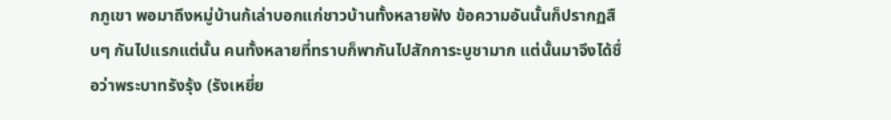กภูเขา พอมาถึงหมู่บ้านก้เล่าบอกแก่ชาวบ้านทั้งหลายฟัง ข้อความอันนั้นก็ปรากฏสืบๆ กันไปแรกแต่นั้น คนทั้งหลายที่ทราบก็พากันไปสักการะบูชามาก แต่นั้นมาจึงได้ชื่อว่าพระบาทรังรุ้ง (รังเหยี่ย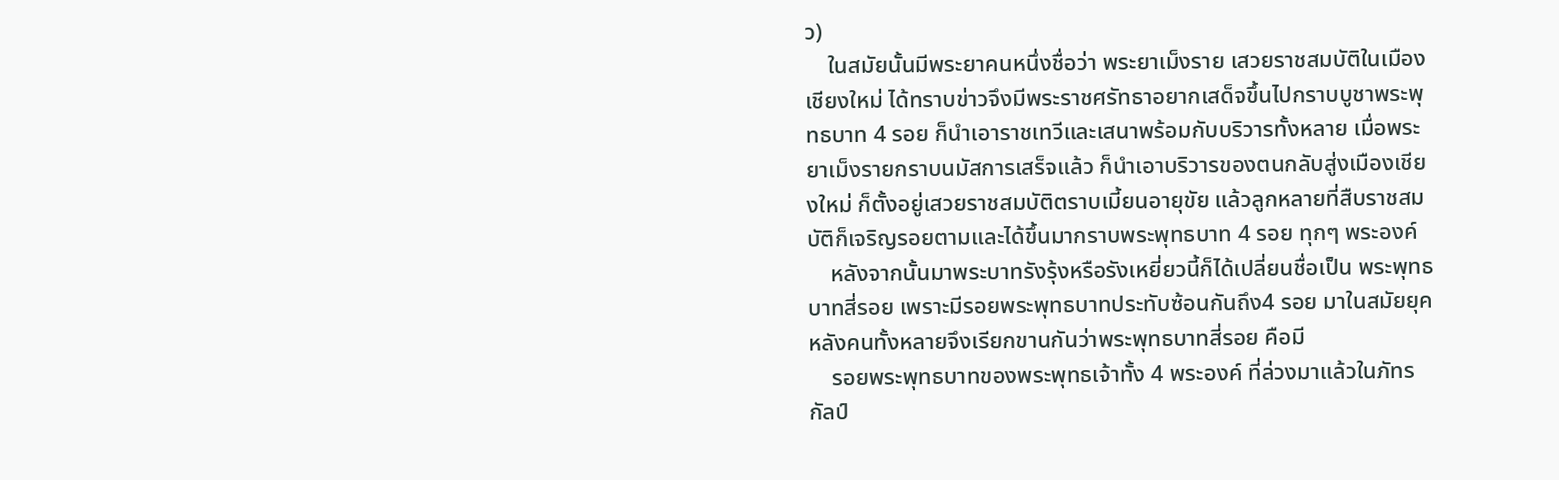ว)
    ในสมัยนั้นมีพระยาคนหนึ่งชื่อว่า พระยาเม็งราย เสวยราชสมบัติในเมืองเชียงใหม่ ได้ทราบข่าวจึงมีพระราชศรัทธาอยากเสด็จขึ้นไปกราบบูชาพระพุทธบาท 4 รอย ก็นำเอาราชเทวีและเสนาพร้อมกับบริวารทั้งหลาย เมื่อพระยาเม็งรายกราบนมัสการเสร็จแล้ว ก็นำเอาบริวารของตนกลับสู่งเมืองเชียงใหม่ ก็ตั้งอยู่เสวยราชสมบัติตราบเมี้ยนอายุขัย แล้วลูกหลายที่สืบราชสมบัติก็เจริญรอยตามและได้ขึ้นมากราบพระพุทธบาท 4 รอย ทุกๆ พระองค์
    หลังจากนั้นมาพระบาทรังรุ้งหรือรังเหยี่ยวนี้ก็ได้เปลี่ยนชื่อเป็น พระพุทธบาทสี่รอย เพราะมีรอยพระพุทธบาทประทับซ้อนกันถึง4 รอย มาในสมัยยุคหลังคนทั้งหลายจึงเรียกขานกันว่าพระพุทธบาทสี่รอย คือมี
    รอยพระพุทธบาทของพระพุทธเจ้าทั้ง 4 พระองค์ ที่ล่วงมาแล้วในภัทรกัลป์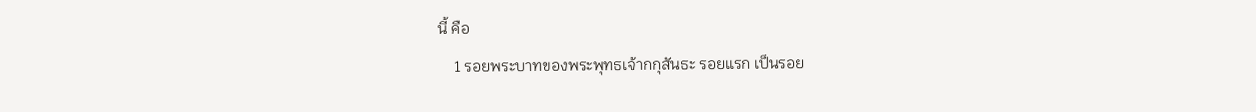นี้ คือ
    1 รอยพระบาทของพระพุทธเจ้ากกุสันธะ รอยแรก เป็นรอย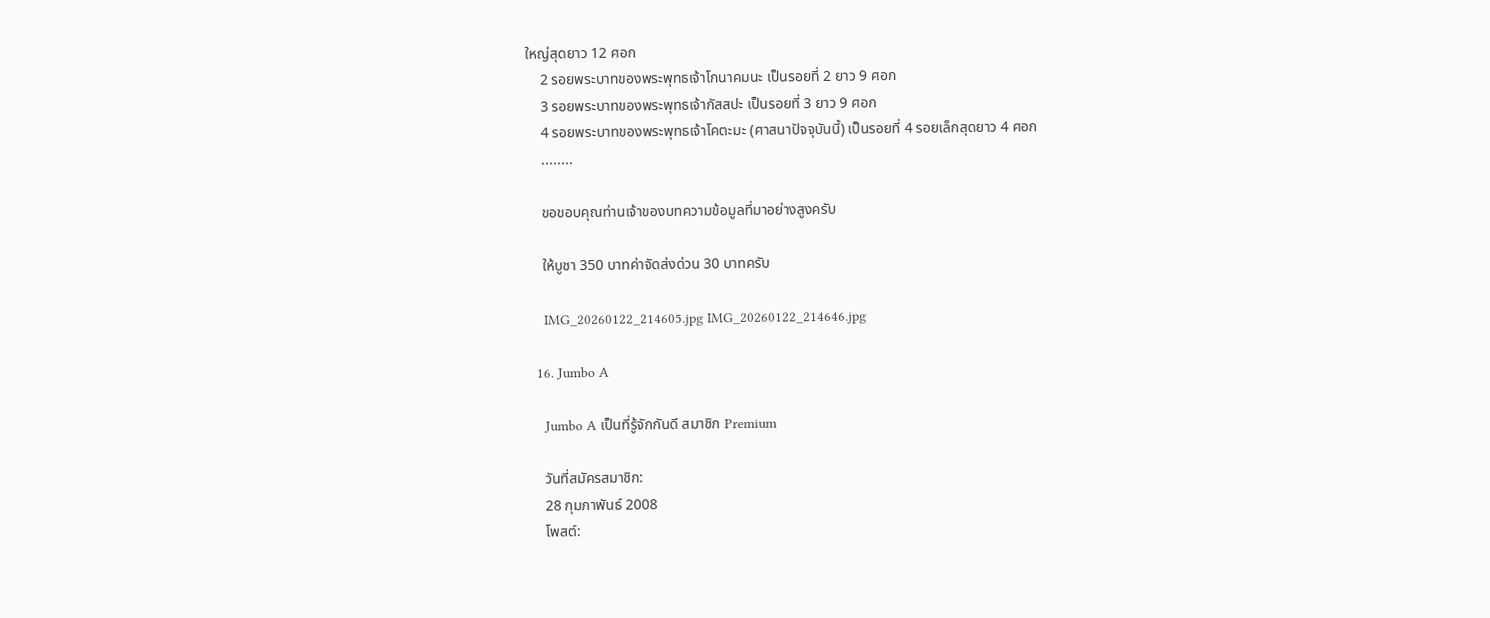ใหญ่สุดยาว 12 ศอก
    2 รอยพระบาทของพระพุทธเจ้าโกนาคมนะ เป็นรอยที่ 2 ยาว 9 ศอก
    3 รอยพระบาทของพระพุทธเจ้ากัสสปะ เป็นรอยที่ 3 ยาว 9 ศอก
    4 รอยพระบาทของพระพุทธเจ้าโคตะมะ (ศาสนาปัจจุบันนี้) เป็นรอยที่ 4 รอยเล็กสุดยาว 4 ศอก
    ........

    ขอขอบคุณท่านเจ้าของบทความข้อมูลที่มาอย่างสูงครับ

    ให้บูชา 350 บาทค่าจัดส่งด่วน 30 บาทครับ

    IMG_20260122_214605.jpg IMG_20260122_214646.jpg

  16. Jumbo A

    Jumbo A เป็นที่รู้จักกันดี สมาชิก Premium

    วันที่สมัครสมาชิก:
    28 กุมภาพันธ์ 2008
    โพสต์: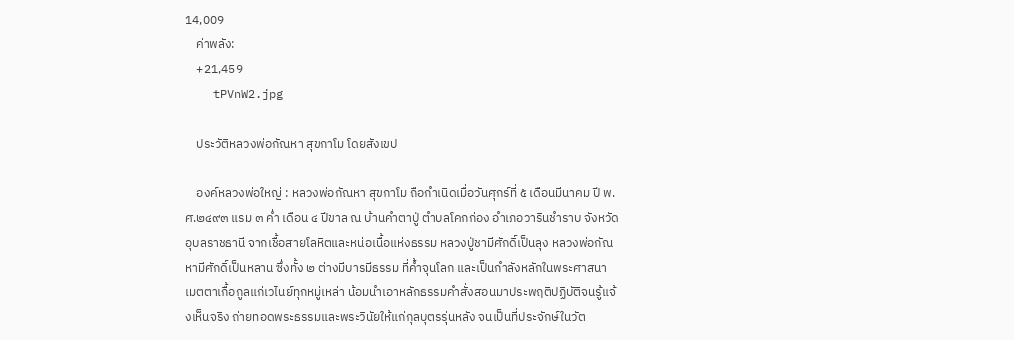14,009
    ค่าพลัง:
    +21,459
    tPVnW2.jpg

    ประวัติหลวงพ่อกัณหา สุขกาโม โดยสังเขป

    องค์หลวงพ่อใหญ่ : หลวงพ่อกัณหา สุขกาโม ถือกำเนิดเมื่อวันศุกร์ที่ ๕ เดือนมีนาคม ปี พ.ศ.๒๔๙๓ แรม ๓ ค่ำ เดือน ๔ ปีขาล ณ บ้านคำตาปู่ ตำบลโคกก่อง อำเภอวารินชำราบ จังหวัดอุบลราชธานี จากเชื้อสายโลหิตและหน่อเนื้อแห่งธรรม หลวงปู่ชามีศักดิ์เป็นลุง หลวงพ่อกัณหามีศักดิ์เป็นหลาน ซึ่งทั้ง ๒ ต่างมีบารมีธรรม ที่ค้ำจุนโลก และเป็นกำลังหลักในพระศาสนา เมตตาเกื้อกูลแก่เวไนย์ทุกหมู่เหล่า น้อมนำเอาหลักธรรมคำสั่งสอนมาประพฤติปฏิบัติจนรู้แจ้งเห็นจริง ถ่ายทอดพระธรรมและพระวินัยให้แก่กุลบุตรรุ่นหลัง จนเป็นที่ประจักษ์ในวัต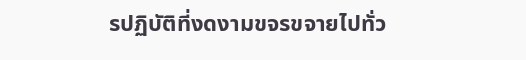รปฏิบัติที่งดงามขจรขจายไปทั่ว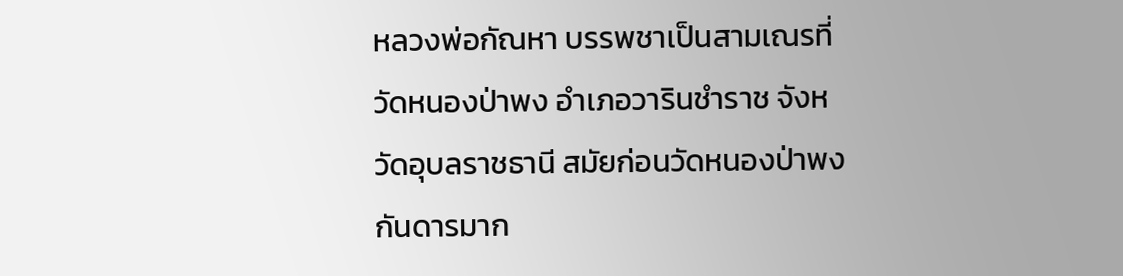หลวงพ่อกัณหา บรรพชาเป็นสามเณรที่วัดหนองป่าพง อำเภอวารินชำราช จังหวัดอุบลราชธานี สมัยก่อนวัดหนองป่าพง กันดารมาก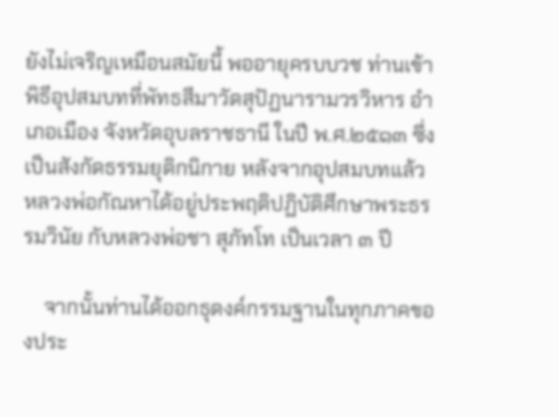ยังไม่เจริญเหมือนสมัยนี้ พออายุครบบวช ท่านเข้าพิธีอุปสมบทที่พัทธสีมาวัดสุปัฏนารามวรวิหาร อำเภอเมือง จังหวัดอุบลราชธานี ในปี พ.ศ.๒๕๑๓ ซึ่งเป็นสังกัดธรรมยุติกนิกาย หลังจากอุปสมบทแล้ว หลวงพ่อกัณหาได้อยู่ประพฤติปฏิบัติศึกษาพระธรรมวินัย กับหลวงพ่อชา สุภัทโท เป็นเวลา ๓ ปี

    จากนั้นท่านได้ออกธุดงค์กรรมฐานในทุกภาคของประ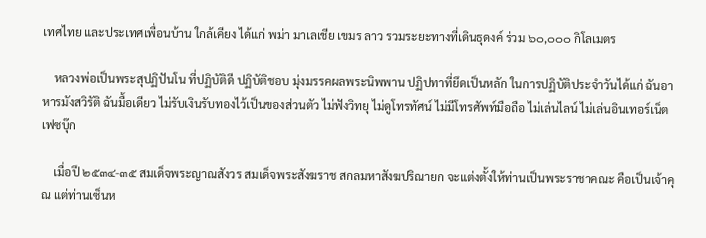เทศไทย และประเทศเพื่อนบ้าน ใกล้เคียง ได้แก่ พม่า มาเลเชีย เขมร ลาว รวมระยะทางที่เดินธุดงค์ ร่วม ๖๐,๐๐๐ กิโลเมตร

    หลวงพ่อเป็นพระสุปฏิปันโน ที่ปฏิบัติดี ปฏิบัติชอบ มุ่งมรรคผลพระนิพพาน ปฏิปทาที่ยึดเป็นหลัก ในการปฏิบัติประจำวันได้แก่ ฉันอาหารมังสวิรัติ ฉันมื้อเดียว ไม่รับเงินรับทองไว้เป็นของส่วนตัว ไม่ฟังวิทยุ ไม่ดูโทรทัศน์ ไม่มีโทรศัพท์มือถือ ไม่เล่นไลน์ ไม่เล่นอินเทอร์เน็ต เฟซบุ๊ก

    เมื่อปี ๒๕๓๔-๓๕ สมเด็จพระญาณสังวร สมเด็จพระสังฆราช สกลมหาสังฆปริณายก จะแต่งตั้งให้ท่านเป็นพระราชาคณะ คือเป็นเจ้าคุณ แต่ท่านเซ็นห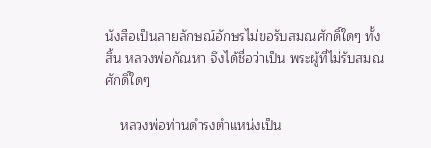นังสือเป็นลายลักษณ์อักษรไม่ขอรับสมณศักดิ์ใดๆ ทั้งสิ้น หลวงพ่อกัณหา จึงได้ชื่อว่าเป็น พระผู้ที่ไม่รับสมณศักดิ์ใดๆ

    หลวงพ่อท่านดำรงตำแหน่งเป็น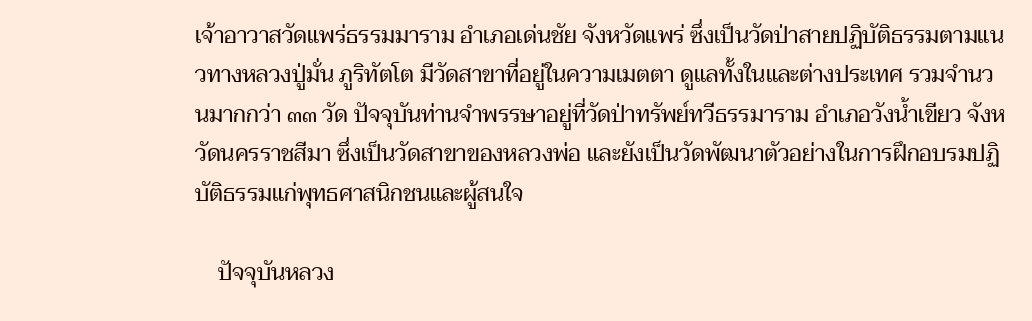เจ้าอาวาสวัดแพร่ธรรมมาราม อำเภอเด่นชัย จังหวัดแพร่ ซึ่งเป็นวัดป่าสายปฏิบัติธรรมตามแนวทางหลวงปู่มั่น ภูริทัตโต มีวัดสาขาที่อยู่ในความเมตตา ดูแลทั้งในและต่างประเทศ รวมจำนวนมากกว่า ๓๓ วัด ปัจจุบันท่านจำพรรษาอยู่ที่วัดป่าทรัพย์ทวีธรรมาราม อำเภอวังน้ำเขียว จังหวัดนครราชสีมา ซึ่งเป็นวัดสาขาของหลวงพ่อ และยังเป็นวัดพัฒนาตัวอย่างในการฝึกอบรมปฏิบัติธรรมแก่พุทธศาสนิกชนและผู้สนใจ

    ปัจจุบันหลวง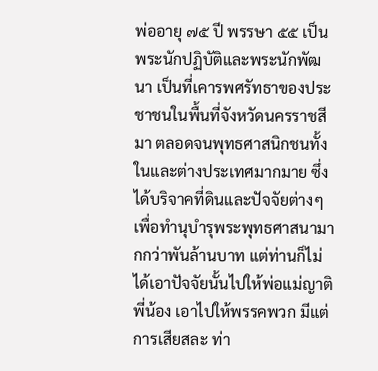พ่ออายุ ๗๕ ปี พรรษา ๕๕ เป็นพระนักปฏิบัติและพระนักพัฒนา เป็นที่เคารพศรัทธาของประชาชนในพื้นที่จังหวัดนครราชสีมา ตลอดจนพุทธศาสนิกชนทั้งในและต่างประเทศมากมาย ซึ่งได้บริจาคที่ดินและปัจจัยต่างๆเพื่อทำนุบำรุพระพุทธศาสนามากกว่าพันล้านบาท แต่ท่านก็ไม่ได้เอาปัจจัยนั้นไปให้พ่อแม่ญาติพี่น้อง เอาไปให้พรรคพวก มีแต่การเสียสละ ท่า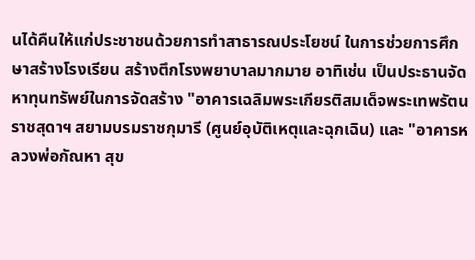นได้คืนให้แก่ประชาชนด้วยการทำสาธารณประโยชน์ ในการช่วยการศึกษาสร้างโรงเรียน สร้างตึกโรงพยาบาลมากมาย อาทิเช่น เป็นประธานจัดหาทุนทรัพย์ในการจัดสร้าง "อาคารเฉลิมพระเกียรติสมเด็จพระเทพรัตนราชสุดาฯ สยามบรมราชกุมารี (ศูนย์อุบัติเหตุและฉุกเฉิน) และ "อาคารหลวงพ่อกัณหา สุข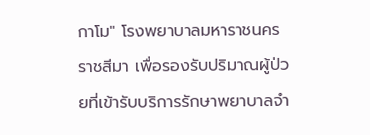กาโม" โรงพยาบาลมหาราชนครราชสีมา เพื่อรองรับปริมาณผู้ป่วยที่เข้ารับบริการรักษาพยาบาลจำ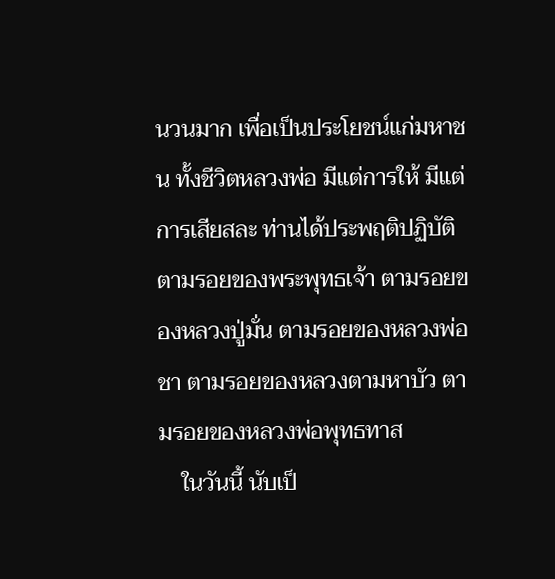นวนมาก เพื่อเป็นประโยชน์แก่มหาชน ทั้งชีวิตหลวงพ่อ มีแต่การให้ มีแต่การเสียสละ ท่านได้ประพฤติปฏิบัติตามรอยของพระพุทธเจ้า ตามรอยของหลวงปู่มั่น ตามรอยของหลวงพ่อชา ตามรอยของหลวงตามหาบัว ตามรอยของหลวงพ่อพุทธทาส
    ในวันนี้ นับเป็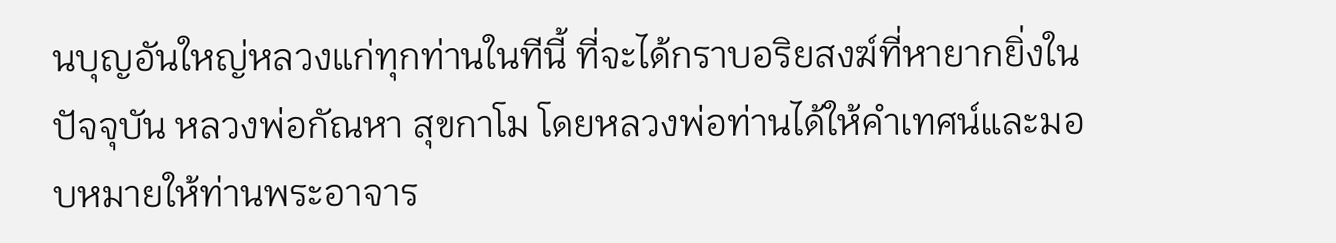นบุญอันใหญ่หลวงแก่ทุกท่านในทีนี้ ที่จะได้กราบอริยสงฆ์ที่หายากยิ่งในปัจจุบัน หลวงพ่อกัณหา สุขกาโม โดยหลวงพ่อท่านได้ให้คำเทศน์และมอบหมายให้ท่านพระอาจาร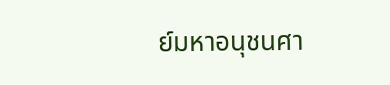ย์มหาอนุชนศา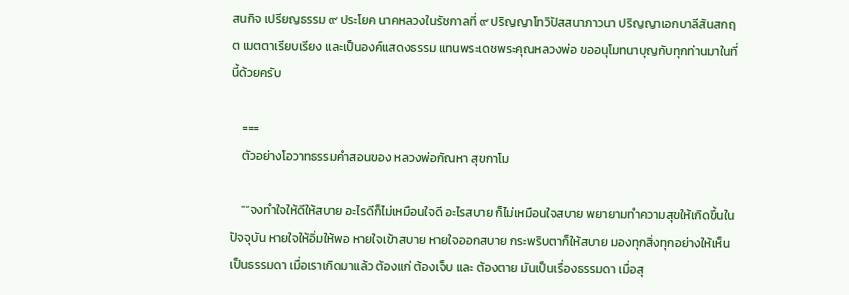สนกิจ เปรียญธรรม ๙ ประโยค นาคหลวงในรัชกาลที่ ๙ ปริญญาโทวิปัสสนาภาวนา ปริญญาเอกบาลีสันสกฤต เมตตาเรียบเรียง และเป็นองค์แสดงธรรม แทนพระเดชพระคุณหลวงพ่อ ขออนุโมทนาบุญกับทุกท่านมาในที่นี้ด้วยครับ

    ===
    ตัวอย่างโอวาทธรรมคำสอนของ หลวงพ่อกัณหา สุขกาโม

    "“จงทำใจให้ดีให้สบาย อะไรดีก็ไม่เหมือนใจดี อะไรสบาย ก็ไม่เหมือนใจสบาย พยายามทำความสุขให้เกิดขึ้นในปัจจุบัน หายใจให้อิ่มให้พอ หายใจเข้าสบาย หายใจออกสบาย กระพริบตาก็ให้สบาย มองทุกสิ่งทุกอย่างให้เห็นเป็นธรรมดา เมื่อเราเกิดมาแล้ว ต้องแก่ ต้องเจ็บ และ ต้องตาย มันเป็นเรื่องธรรมดา เมื่อสุ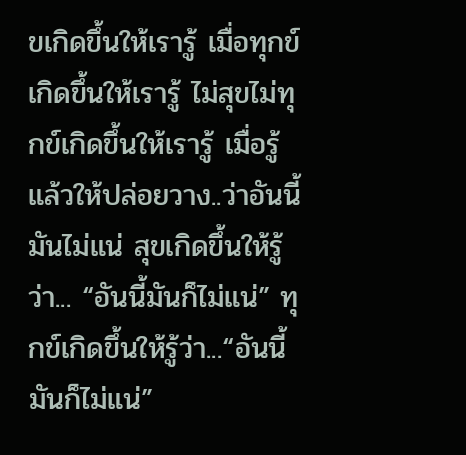ขเกิดขึ้นให้เรารู้ เมื่อทุกข์เกิดขึ้นให้เรารู้ ไม่สุขไม่ทุกข์เกิดขึ้นให้เรารู้ เมื่อรู้แล้วให้ปล่อยวาง..ว่าอันนี้มันไม่แน่ สุขเกิดขึ้นให้รู้ว่า... “อันนี้มันก็ไม่แน่” ทุกข์เกิดขึ้นให้รู้ว่า...“อันนี้มันก็ไม่แน่”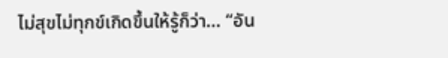ไม่สุขไม่ทุกข์เกิดขึ้นให้รู้ก็ว่า... “อัน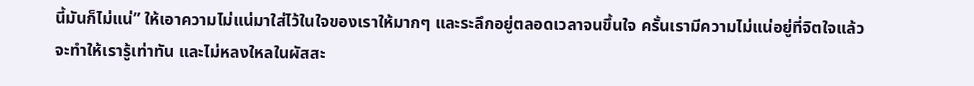นี้มันก็ไม่แน่” ให้เอาความไม่แน่มาใส่ไว้ในใจของเราให้มากๆ และระลึกอยู่ตลอดเวลาจนขึ้นใจ ครั้นเรามีความไม่แน่อยู่ที่จิตใจแล้ว จะทำให้เรารู้เท่าทัน และไม่หลงใหลในผัสสะ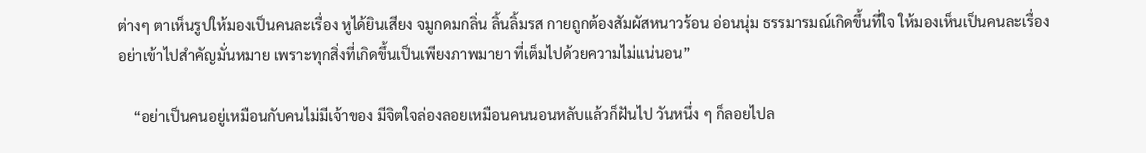ต่างๆ ตาเห็นรูปให้มองเป็นคนละเรื่อง หูได้ยินเสียง จมูกดมกลิ่น ลิ้นลิ้มรส กายถูกต้องสัมผัสหนาวร้อน อ่อนนุ่ม ธรรมารมณ์เกิดขึ้นที่ใจ ให้มองเห็นเป็นคนละเรื่องอย่าเข้าไปสำคัญมั่นหมาย เพราะทุกสิ่งที่เกิดขึ้นเป็นเพียงภาพมายา ที่เต็มไปด้วยความไม่แน่นอน”

    “อย่าเป็นคนอยู่เหมือนกับคนไม่มีเจ้าของ มีจิตใจล่องลอยเหมือนคนนอนหลับแล้วก็ฝันไป วันหนึ่ง ๆ ก็ลอยไปล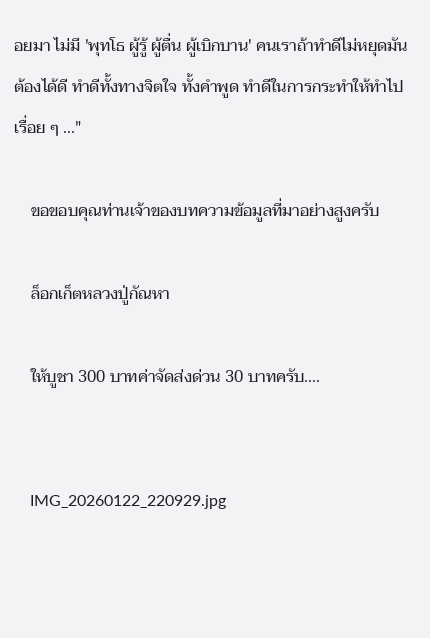อยมา ไม่มี 'พุทโธ ผู้รู้ ผู้ตื่น ผู้เบิกบาน' คนเราถ้าทำดีไม่หยุดมันต้องได้ดี ทำดีทั้งทางจิตใจ ทั้งคำพูด ทำดีในการกระทำให้ทำไปเรื่อย ๆ ..."

    ขอขอบคุณท่านเจ้าของบทความข้อมูลที่มาอย่างสูงครับ

    ล็อกเก็ตหลวงปู่กัณหา

    ให้บูชา 300 บาทค่าจัดส่งด่วน 30 บาทครับ....


    IMG_20260122_220929.jpg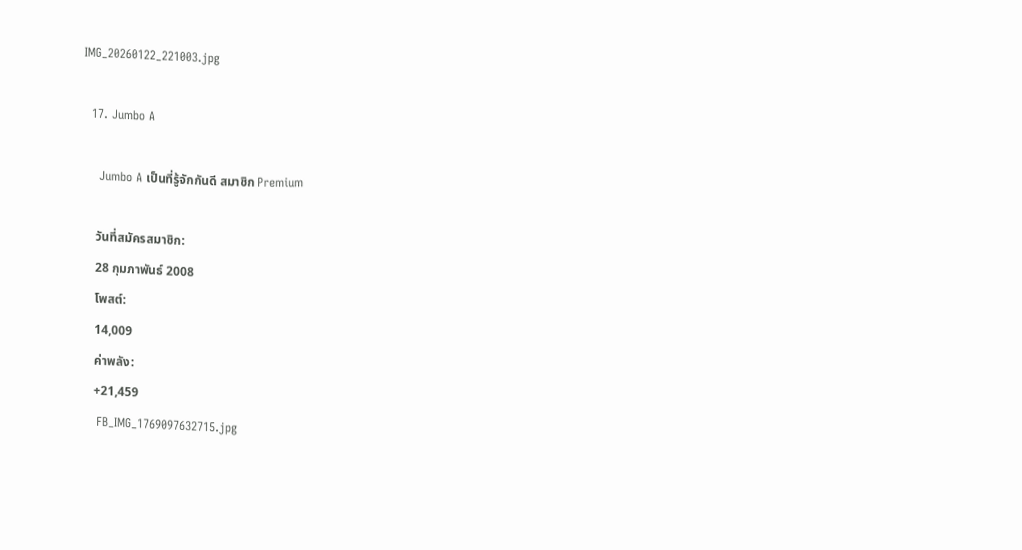IMG_20260122_221003.jpg

  17. Jumbo A

    Jumbo A เป็นที่รู้จักกันดี สมาชิก Premium

    วันที่สมัครสมาชิก:
    28 กุมภาพันธ์ 2008
    โพสต์:
    14,009
    ค่าพลัง:
    +21,459
    FB_IMG_1769097632715.jpg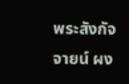พระสังกัจจายน์ ผง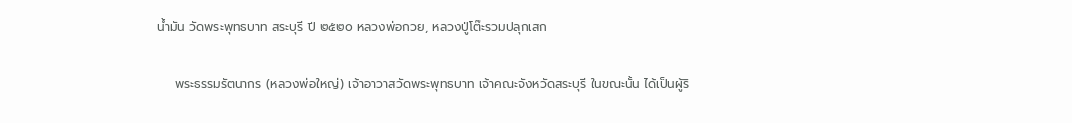น้ำมัน วัดพระพุทธบาท สระบุรี ปี ๒๕๒๐ หลวงพ่อกวย, หลวงปู่โต๊ะรวมปลุกเสก

    พระธรรมรัตนากร (หลวงพ่อใหญ่) เจ้าอาวาสวัดพระพุทธบาท เจ้าคณะจังหวัดสระบุรี ในขณะนั้น ได้เป็นผู้ริ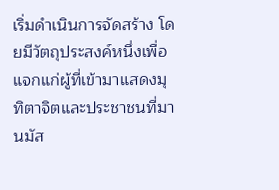เริ่มดำเนินการจัดสร้าง โดยมีวัตถุประสงค์หนึ่งเพื่อแจกแก่ผู้ที่เข้ามาแสดงมุทิตาจิตและประชาชนที่มานมัส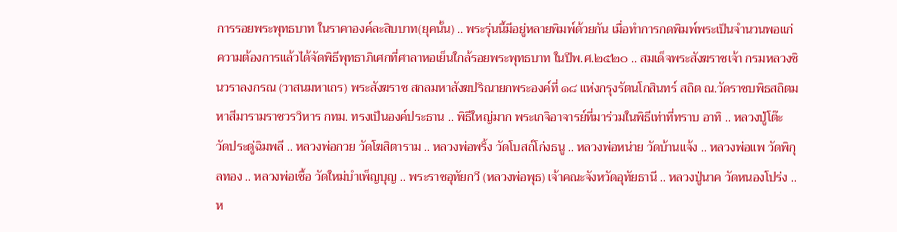การรอยพระพุทธบาท ในราคาองค์ละสิบบาท(ยุคนั้น) .. พระรุ่นนี้มีอยู่หลายพิมพ์ด้วยกัน เมื่อทำการกดพิมพ์พระเป็นจำนวนพอแก่ความต้องการแล้วได้จัดพิธีพุทธาภิเศกที่ศาลาหอเย็นใกล้รอยพระพุทธบาท ในปีพ.ศ.๒๕๒๐ .. สมเด็จพระสังฆราชเจ้า กรมหลวงชินวราลงกรณ (วาสนมหาเถร) พระสังฆราช สกลมหาสังฆปริณายกพระองค์ที่ ๑๘ แห่งกรุงรัตนโกสินทร์ สถิต ณ.วัดราชบพิธสถิตมหาสีมารามราชวรวิหาร กทม. ทรงเป็นองค์ประธาน .. พิธีใหญ่มาก พระเกจิอาจารย์ที่มาร่วมในพิธีเท่าที่ทราบ อาทิ .. หลวงปู่โต๊ะ วัดประดู่ฉิมพลี .. หลวงพ่อกวย วัดโฆสิตาราม .. หลวงพ่อพริ้ง วัดโบสถ์โก่งธนู .. หลวงพ่อหน่าย วัดบ้านแจ้ง .. หลวงพ่อแพ วัดพิกุลทอง .. หลวงพ่อเชื้อ วัดใหม่บำเพ็ญบุญ .. พระราชอุทัยกวี (หลวงพ่อพุธ) เจ้าคณะจังหวัดอุทัยธานี .. หลวงปู่นาค วัดหนองโปร่ง .. ห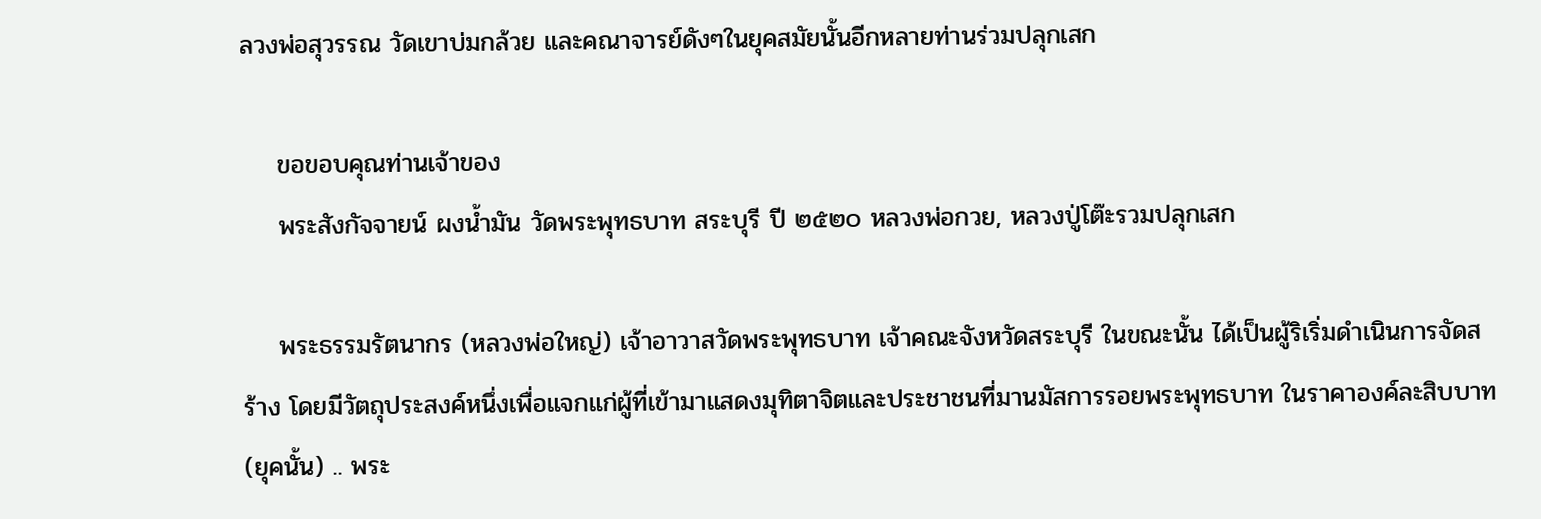ลวงพ่อสุวรรณ วัดเขาบ่มกล้วย และคณาจารย์ดังๆในยุคสมัยนั้นอีกหลายท่านร่วมปลุกเสก

    ขอขอบคุณท่านเจ้าของ
    พระสังกัจจายน์ ผงน้ำมัน วัดพระพุทธบาท สระบุรี ปี ๒๕๒๐ หลวงพ่อกวย, หลวงปู่โต๊ะรวมปลุกเสก

    พระธรรมรัตนากร (หลวงพ่อใหญ่) เจ้าอาวาสวัดพระพุทธบาท เจ้าคณะจังหวัดสระบุรี ในขณะนั้น ได้เป็นผู้ริเริ่มดำเนินการจัดสร้าง โดยมีวัตถุประสงค์หนึ่งเพื่อแจกแก่ผู้ที่เข้ามาแสดงมุทิตาจิตและประชาชนที่มานมัสการรอยพระพุทธบาท ในราคาองค์ละสิบบาท(ยุคนั้น) .. พระ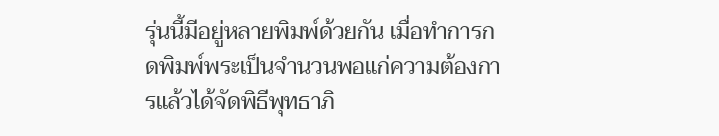รุ่นนี้มีอยู่หลายพิมพ์ด้วยกัน เมื่อทำการกดพิมพ์พระเป็นจำนวนพอแก่ความต้องการแล้วได้จัดพิธีพุทธาภิ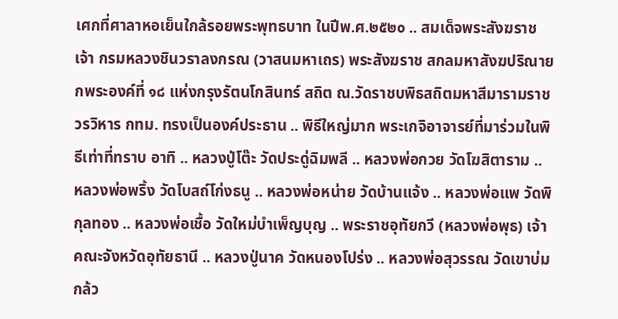เศกที่ศาลาหอเย็นใกล้รอยพระพุทธบาท ในปีพ.ศ.๒๕๒๐ .. สมเด็จพระสังฆราชเจ้า กรมหลวงชินวราลงกรณ (วาสนมหาเถร) พระสังฆราช สกลมหาสังฆปริณายกพระองค์ที่ ๑๘ แห่งกรุงรัตนโกสินทร์ สถิต ณ.วัดราชบพิธสถิตมหาสีมารามราชวรวิหาร กทม. ทรงเป็นองค์ประธาน .. พิธีใหญ่มาก พระเกจิอาจารย์ที่มาร่วมในพิธีเท่าที่ทราบ อาทิ .. หลวงปู่โต๊ะ วัดประดู่ฉิมพลี .. หลวงพ่อกวย วัดโฆสิตาราม .. หลวงพ่อพริ้ง วัดโบสถ์โก่งธนู .. หลวงพ่อหน่าย วัดบ้านแจ้ง .. หลวงพ่อแพ วัดพิกุลทอง .. หลวงพ่อเชื้อ วัดใหม่บำเพ็ญบุญ .. พระราชอุทัยกวี (หลวงพ่อพุธ) เจ้าคณะจังหวัดอุทัยธานี .. หลวงปู่นาค วัดหนองโปร่ง .. หลวงพ่อสุวรรณ วัดเขาบ่มกล้ว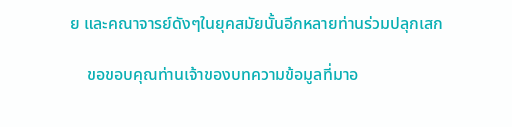ย และคณาจารย์ดังๆในยุคสมัยนั้นอีกหลายท่านร่วมปลุกเสก

    ขอขอบคุณท่านเจ้าของบทความข้อมูลที่มาอ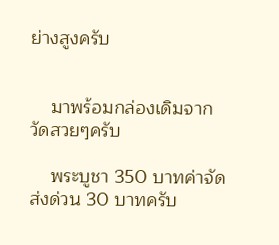ย่างสูงครับ


    มาพร้อมกล่องเดิมจากวัดสวยๆครับ

    พระบูชา 350 บาทค่าจัดส่งด่วน 30 บาทครับ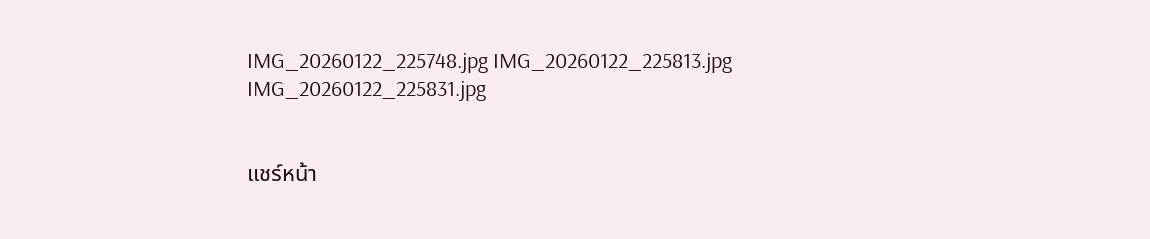IMG_20260122_225748.jpg IMG_20260122_225813.jpg IMG_20260122_225831.jpg


แชร์หน้า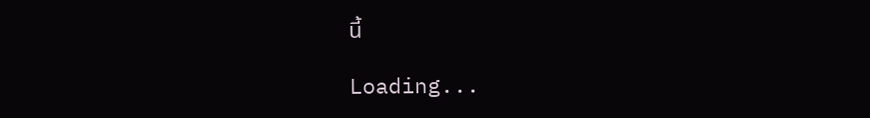นี้

Loading...